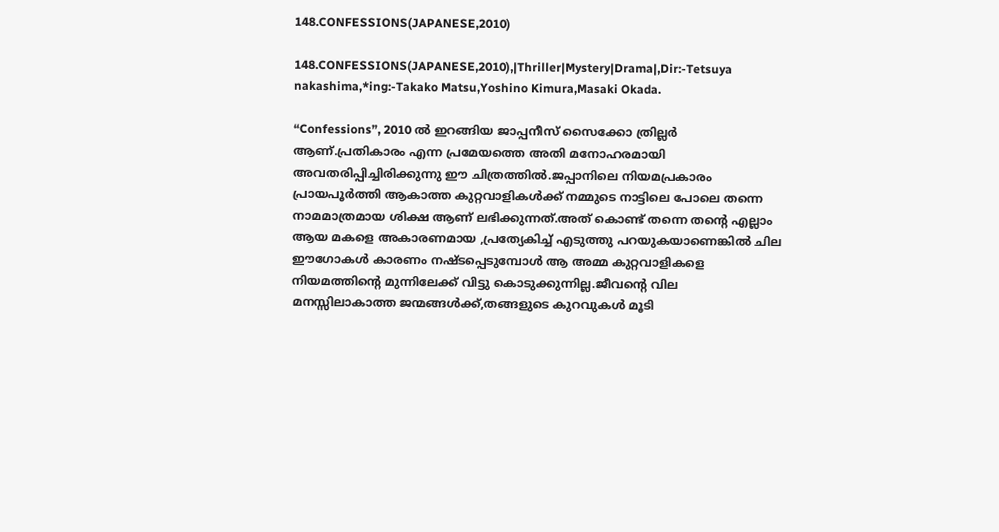148.CONFESSIONS(JAPANESE,2010)

148.CONFESSIONS(JAPANESE,2010),|Thriller|Mystery|Drama|,Dir:-Tetsuya nakashima,*ing:-Takako Matsu,Yoshino Kimura,Masaki Okada.

“Confessions”, 2010 ല്‍ ഇറങ്ങിയ ജാപ്പനീസ് സൈക്കോ ത്രില്ലര്‍ ആണ്.പ്രതികാരം എന്ന പ്രമേയത്തെ അതി മനോഹരമായി അവതരിപ്പിച്ചിരിക്കുന്നു ഈ ചിത്രത്തില്‍.ജപ്പാനിലെ നിയമപ്രകാരം പ്രായപൂര്‍ത്തി ആകാത്ത കുറ്റവാളികള്‍ക്ക് നമ്മുടെ നാട്ടിലെ പോലെ തന്നെ നാമമാത്രമായ ശിക്ഷ ആണ് ലഭിക്കുന്നത്.അത് കൊണ്ട് തന്നെ തന്‍റെ എല്ലാം ആയ മകളെ അകാരണമായ ,പ്രത്യേകിച്ച് എടുത്തു പറയുകയാണെങ്കില്‍ ചില ഈഗോകള്‍ കാരണം നഷ്ടപ്പെടുമ്പോള്‍ ആ അമ്മ കുറ്റവാളികളെ നിയമത്തിന്‍റെ മുന്നിലേക്ക്‌ വിട്ടു കൊടുക്കുന്നില്ല.ജീവന്‍റെ വില മനസ്സിലാകാത്ത ജന്മങ്ങള്‍ക്ക്,തങ്ങളുടെ കുറവുകള്‍ മൂടി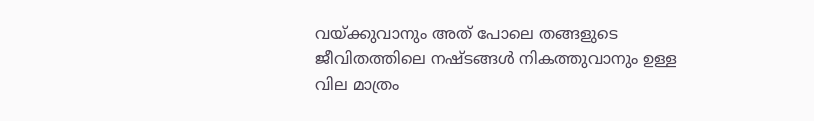വയ്ക്കുവാനും അത് പോലെ തങ്ങളുടെ ജീവിതത്തിലെ നഷ്ടങ്ങള്‍ നികത്തുവാനും ഉള്ള വില മാത്രം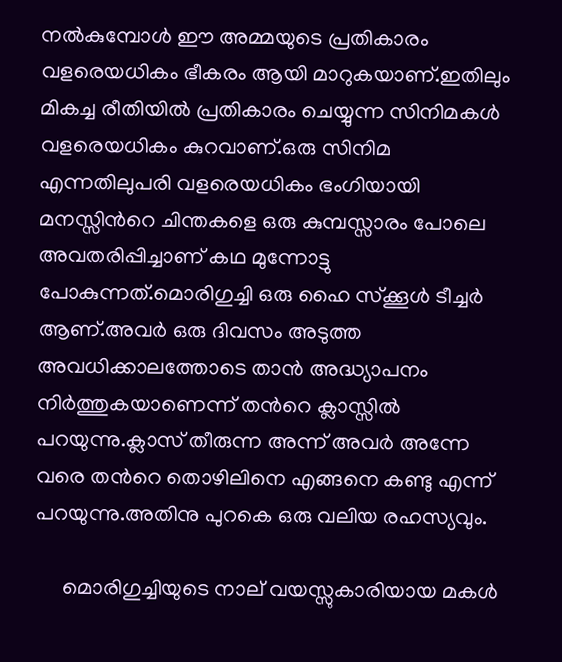നല്‍കുമ്പോള്‍ ഈ അമ്മയുടെ പ്രതികാരം വളരെയധികം ഭീകരം ആയി മാറുകയാണ്.ഇതിലും മികച്ച രീതിയില്‍ പ്രതികാരം ചെയ്യുന്ന സിനിമകള്‍ വളരെയധികം കുറവാണ്.ഒരു സിനിമ എന്നതിലുപരി വളരെയധികം ഭംഗിയായി മനസ്സിന്‍റെ ചിന്തകളെ ഒരു കുമ്പസ്സാരം പോലെ അവതരിപ്പിച്ചാണ് കഥ മുന്നോട്ടു പോകുന്നത്.മൊരിഗുച്ചി ഒരു ഹൈ സ്ക്കൂള്‍ ടീച്ചര്‍ ആണ്.അവര്‍ ഒരു ദിവസം അടുത്ത അവധിക്കാലത്തോടെ താന്‍ അദ്ധ്യാപനം നിര്‍ത്തുകയാണെന്ന് തന്‍റെ ക്ലാസ്സില്‍ പറയുന്നു.ക്ലാസ് തീരുന്ന അന്ന് അവര്‍ അന്നേ വരെ തന്‍റെ തൊഴിലിനെ എങ്ങനെ കണ്ടു എന്ന് പറയുന്നു.അതിനു പുറകെ ഒരു വലിയ രഹസ്യവും.

     മൊരിഗുച്ചിയുടെ നാല് വയസ്സുകാരിയായ മകള്‍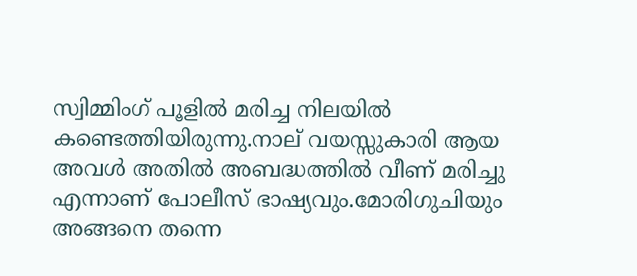സ്വിമ്മിംഗ് പൂളില്‍ മരിച്ച നിലയില്‍ കണ്ടെത്തിയിരുന്നു.നാല് വയസ്സുകാരി ആയ അവള്‍ അതില്‍ അബദ്ധത്തില്‍ വീണ് മരിച്ചു എന്നാണ് പോലീസ് ഭാഷ്യവും.മോരിഗുചിയും അങ്ങനെ തന്നെ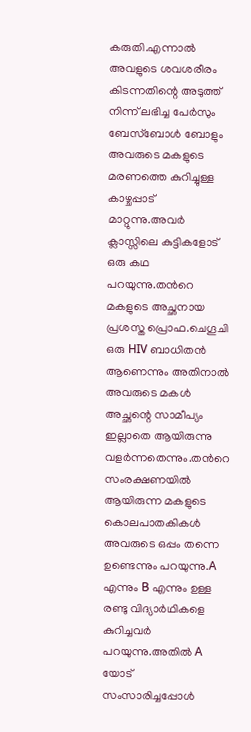കരുതി.എന്നാല്‍ അവളുടെ ശവശരീരം കിടന്നതിന്റെ അടുത്ത് നിന്ന് ലഭിച്ച പേര്‍സും ബേസ്ബോള്‍ ബോളും അവരുടെ മകളുടെ മരണത്തെ കുറിച്ചുള്ള കാഴ്ചപ്പാട് മാറ്റുന്നു.അവര്‍  ക്ലാസ്സിലെ കുട്ടികളോട് ഒരു കഥ പറയുന്നു.തന്‍റെ മകളുടെ അച്ഛനായ പ്രശസ്ത പ്രൊഫ.ചെഗൂചി ഒരു HIV ബാധിതന്‍ ആണെന്നും അതിനാല്‍ അവരുടെ മകള്‍ അച്ഛന്റെ സാമീപ്യം ഇല്ലാതെ ആയിരുന്നു വളര്‍ന്നതെന്നും.തന്‍റെ സംരക്ഷണയില്‍ ആയിരുന്ന മകളുടെ കൊലപാതകികള്‍ അവരുടെ ഒപ്പം തന്നെ ഉണ്ടെന്നും പറയുന്നു.A എന്നും B എന്നും ഉള്ള രണ്ടു വിദ്യാര്‍ഥികളെ കുറിച്ചവര്‍ പറയുന്നു.അതില്‍ A യോട് സംസാരിച്ചപ്പോള്‍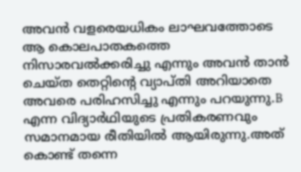അവന്‍ വളരെയധികം ലാഘവത്തോടെ ആ കൊലപാതകത്തെ നിസാരവല്‍ക്കരിച്ചു എന്നും അവന്‍ താന്‍ ചെയ്ത തെറ്റിന്റെ വ്യാപ്തി അറിയാതെ അവരെ പരിഹസിച്ചു എന്നും പറയുന്നു.B എന്ന വിദ്യാര്‍ഥിയുടെ പ്രതികരണവും സമാനമായ രീതിയില്‍ ആയിരുന്നു.അത് കൊണ്ട് തന്നെ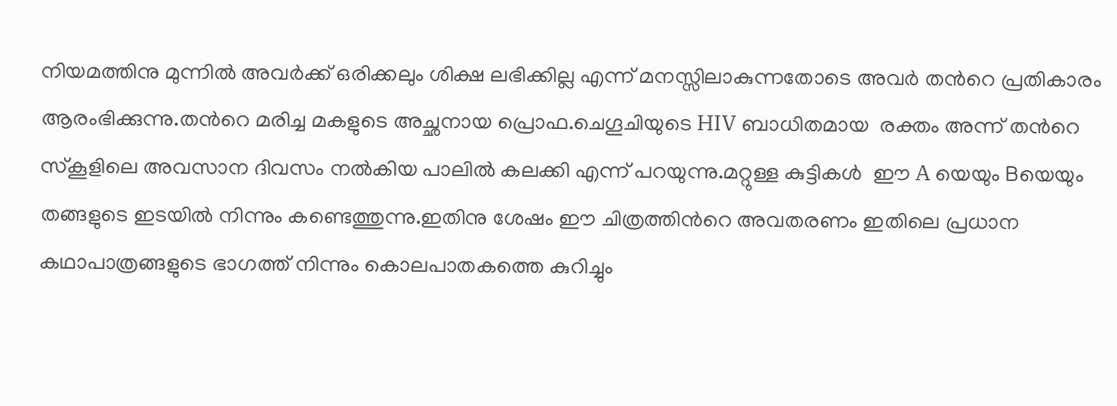നിയമത്തിനു മുന്നില്‍ അവര്‍ക്ക് ഒരിക്കലും ശിക്ഷ ലഭിക്കില്ല എന്ന് മനസ്സിലാകുന്നതോടെ അവര്‍ തന്‍റെ പ്രതികാരം ആരംഭിക്കുന്നു.തന്‍റെ മരിച്ച മകളുടെ അച്ഛനായ പ്രൊഫ.ചെഗൂചിയുടെ HIV ബാധിതമായ  രക്തം അന്ന് തന്‍റെ സ്കൂളിലെ അവസാന ദിവസം നല്‍കിയ പാലില്‍ കലക്കി എന്ന് പറയുന്നു.മറ്റുള്ള കുട്ടികള്‍  ഈ A യെയും Bയെയും  തങ്ങളുടെ ഇടയില്‍ നിന്നും കണ്ടെത്തുന്നു.ഇതിനു ശേഷം ഈ ചിത്രത്തിന്‍റെ അവതരണം ഇതിലെ പ്രധാന കഥാപാത്രങ്ങളുടെ ഭാഗത്ത്‌ നിന്നും കൊലപാതകത്തെ കുറിച്ചും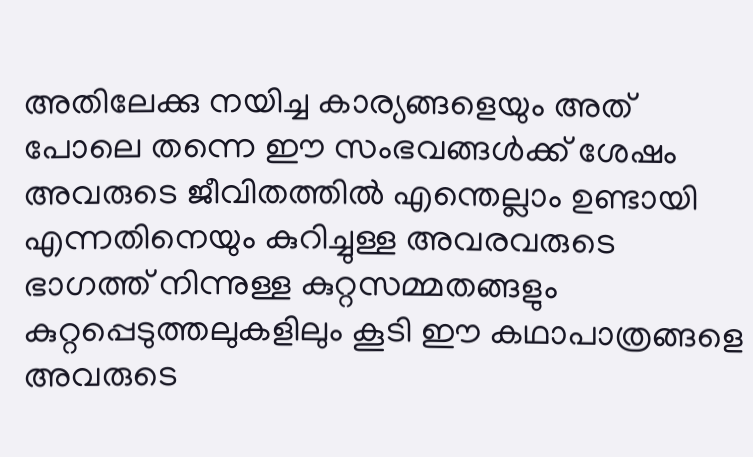അതിലേക്കു നയിച്ച കാര്യങ്ങളെയും അത് പോലെ തന്നെ ഈ സംഭവങ്ങള്‍ക്ക് ശേഷം അവരുടെ ജീവിതത്തില്‍ എന്തെല്ലാം ഉണ്ടായി എന്നതിനെയും കുറിച്ചുള്ള അവരവരുടെ ഭാഗത്ത്‌ നിന്നുള്ള കുറ്റസമ്മതങ്ങളും കുറ്റപ്പെടുത്തലുകളിലും കൂടി ഈ കഥാപാത്രങ്ങളെ അവരുടെ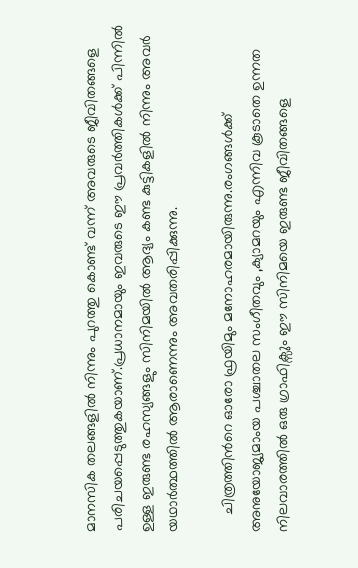മാനസിക തലങ്ങളില്‍ നിന്നും പുറത്തു കൊണ്ട് വന്ന് അവരുടെ ജീവിതങ്ങളെ പരിചയപ്പെടുത്തുകയാണ്.പ്രധാനമായും ഇവരുടെ ഈ പ്രവര്‍ത്തികള്‍ക്ക് പിന്നില്‍ ഉള്ള ഇരുണ്ട രഹസ്യങ്ങളും സിനിമയില്‍ ആദ്യം കണ്ട കുട്ടികളില്‍ നിന്നും അവര്‍ യഥാര്‍ത്ഥത്തില്‍ ആരാണെന്നും അവതരിപ്പിക്കുന്നു.

    ചിത്രത്തിന്‍റെ ഓരോ ഫ്രയിമും മനോഹരമായിരുന്നു.രംഗങ്ങള്‍ക്ക് അനുയോജ്യമാംയ പശ്ചാതല സംഗീതവും ,ക്യാമറയും എന്നിവ കൂടാതെ ഉന്നത നിലവാരത്തില്‍ ഒരു ഗ്രാഫിക്സും ഈ സിനിമയെ ഇരുണ്ട ജീവിതങ്ങളെ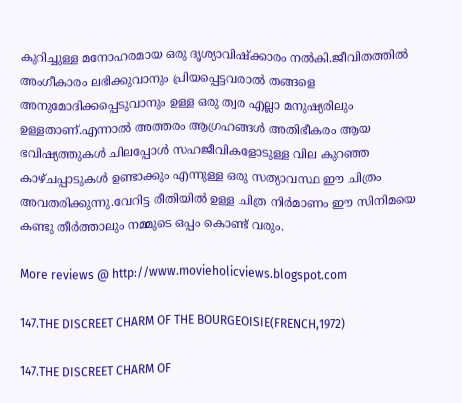കുറിച്ചുള്ള മനോഹരമായ ഒരു ദൃശ്യാവിഷ്ക്കാരം നല്‍കി.ജീവിതത്തില്‍ അംഗീകാരം ലഭിക്കുവാനും പ്രിയപ്പെട്ടവരാല്‍ തങ്ങളെ അനുമോദിക്കപ്പെടുവാനും ഉള്ള ഒരു ത്വര എല്ലാ മനുഷ്യരിലും ഉള്ളതാണ്.എന്നാല്‍ അത്തരം ആഗ്രഹങ്ങള്‍ അതിഭീകരം ആയ ഭവിഷ്യത്തുകള്‍ ചിലപ്പോള്‍ സഹജീവികളോടുള്ള വില കുറഞ്ഞ കാഴ്ചപ്പാടുകള്‍ ഉണ്ടാക്കും എന്നുള്ള ഒരു സത്യാവസ്ഥ ഈ ചിത്രം അവതരിക്കുന്നു.വേറിട്ട രീതിയില്‍ ഉള്ള ചിത്ര നിര്‍മാണം ഈ സിനിമയെ കണ്ടു തീര്‍ത്താലും നമ്മുടെ ഒപ്പം കൊണ്ട് വരും.

More reviews @ http://www.movieholicviews.blogspot.com

147.THE DISCREET CHARM OF THE BOURGEOISIE(FRENCH,1972)

147.THE DISCREET CHARM OF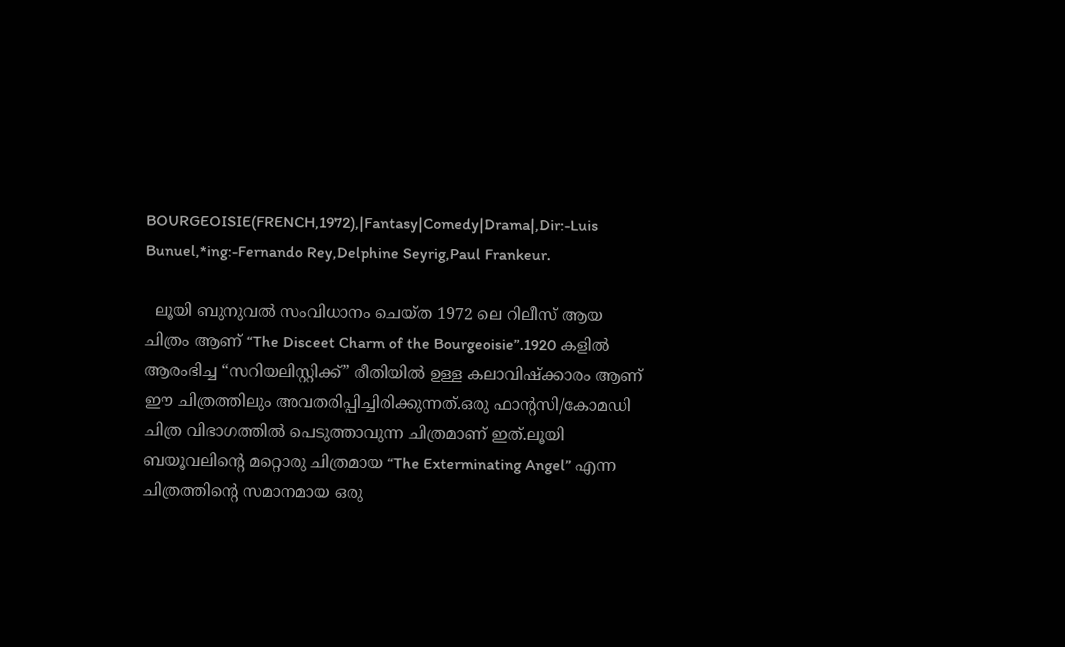BOURGEOISIE(FRENCH,1972),|Fantasy|Comedy|Drama|,Dir:-Luis Bunuel,*ing:-Fernando Rey,Delphine Seyrig,Paul Frankeur.

  ലൂയി ബുനുവല്‍ സംവിധാനം ചെയ്ത 1972 ലെ റിലീസ് ആയ ചിത്രം ആണ് “The Disceet Charm of the Bourgeoisie”.1920 കളില്‍ ആരംഭിച്ച “സറിയലിസ്റ്റിക്ക്” രീതിയില്‍ ഉള്ള കലാവിഷ്ക്കാരം ആണ് ഈ ചിത്രത്തിലും അവതരിപ്പിച്ചിരിക്കുന്നത്.ഒരു ഫാന്റസി/കോമഡി ചിത്ര വിഭാഗത്തില്‍ പെടുത്താവുന്ന ചിത്രമാണ് ഇത്.ലൂയി ബയൂവലിന്റെ മറ്റൊരു ചിത്രമായ “The Exterminating Angel” എന്ന ചിത്രത്തിന്‍റെ സമാനമായ ഒരു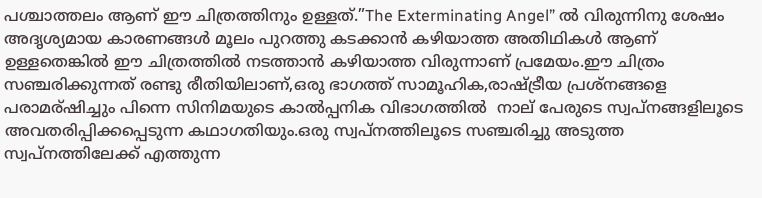പശ്ചാത്തലം ആണ് ഈ ചിത്രത്തിനും ഉള്ളത്.”The Exterminating Angel” ല്‍ വിരുന്നിനു ശേഷം അദൃശ്യമായ കാരണങ്ങള്‍ മൂലം പുറത്തു കടക്കാന്‍ കഴിയാത്ത അതിഥികള്‍ ആണ് ഉള്ളതെങ്കില്‍ ഈ ചിത്രത്തില്‍ നടത്താന്‍ കഴിയാത്ത വിരുന്നാണ് പ്രമേയം.ഈ ചിത്രം സഞ്ചരിക്കുന്നത് രണ്ടു രീതിയിലാണ്,ഒരു ഭാഗത്ത്‌ സാമൂഹിക,രാഷ്ട്രീയ പ്രശ്നങ്ങളെ പരാമര്ഷിച്ചും പിന്നെ സിനിമയുടെ കാല്‍പ്പനിക വിഭാഗത്തില്‍  നാല് പേരുടെ സ്വപ്നങ്ങളിലൂടെ അവതരിപ്പിക്കപ്പെടുന്ന കഥാഗതിയും.ഒരു സ്വപ്നത്തിലൂടെ സഞ്ചരിച്ചു അടുത്ത സ്വപ്നത്തിലേക്ക് എത്തുന്ന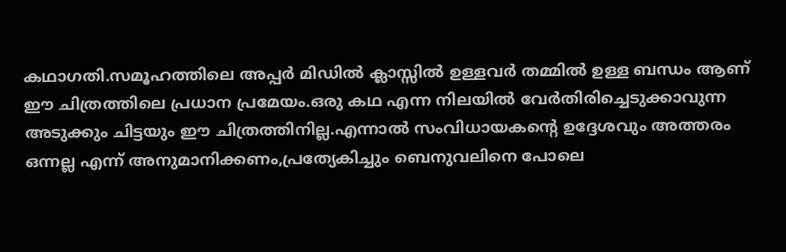കഥാഗതി.സമൂഹത്തിലെ അപ്പര്‍ മിഡില്‍ ക്ലാസ്സില്‍ ഉള്ളവര്‍ തമ്മില്‍ ഉള്ള ബന്ധം ആണ് ഈ ചിത്രത്തിലെ പ്രധാന പ്രമേയം.ഒരു കഥ എന്ന നിലയില്‍ വേര്‍തിരിച്ചെടുക്കാവുന്ന അടുക്കും ചിട്ടയും ഈ ചിത്രത്തിനില്ല.എന്നാല്‍ സംവിധായകന്‍റെ ഉദ്ദേശവും അത്തരം ഒന്നല്ല എന്ന് അനുമാനിക്കണം,പ്രത്യേകിച്ചും ബെനുവലിനെ പോലെ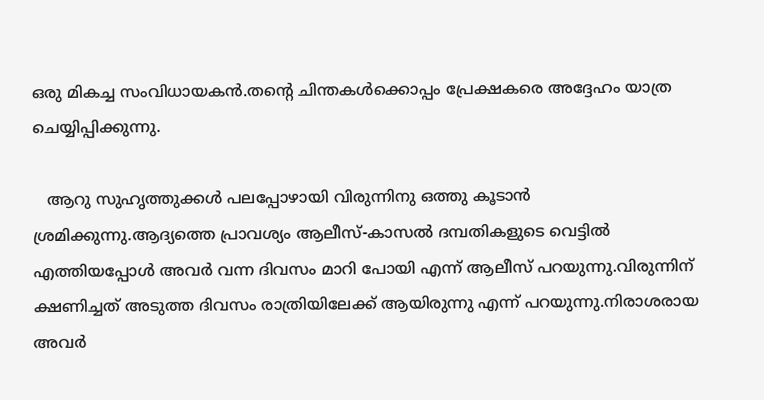ഒരു മികച്ച സംവിധായകന്‍.തന്‍റെ ചിന്തകള്‍ക്കൊപ്പം പ്രേക്ഷകരെ അദ്ദേഹം യാത്ര ചെയ്യിപ്പിക്കുന്നു.

   ആറു സുഹൃത്തുക്കള്‍ പലപ്പോഴായി വിരുന്നിനു ഒത്തു കൂടാന്‍ ശ്രമിക്കുന്നു.ആദ്യത്തെ പ്രാവശ്യം ആലീസ്-കാസല്‍ ദമ്പതികളുടെ വെട്ടില്‍ എത്തിയപ്പോള്‍ അവര്‍ വന്ന ദിവസം മാറി പോയി എന്ന് ആലീസ് പറയുന്നു.വിരുന്നിന് ക്ഷണിച്ചത് അടുത്ത ദിവസം രാത്രിയിലേക്ക്‌ ആയിരുന്നു എന്ന് പറയുന്നു.നിരാശരായ അവര്‍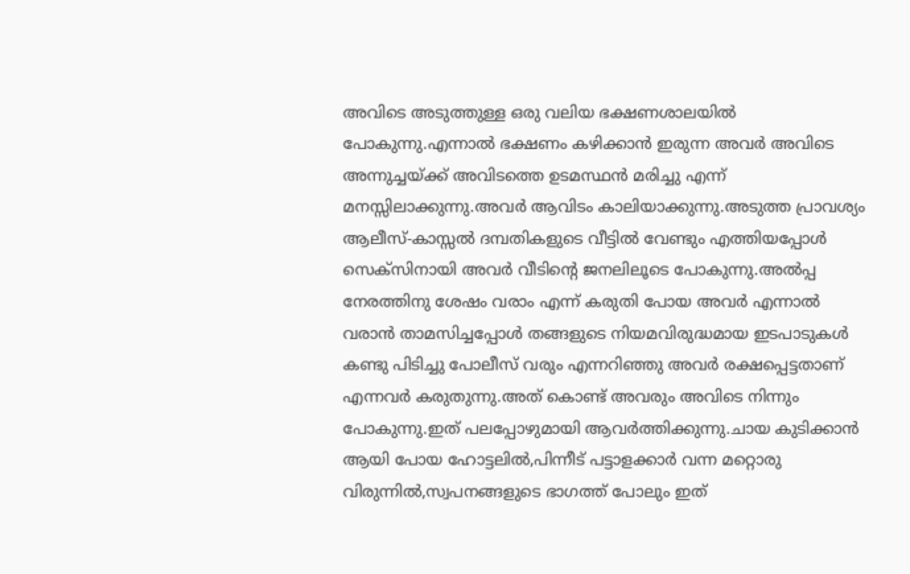അവിടെ അടുത്തുള്ള ഒരു വലിയ ഭക്ഷണശാലയില്‍ പോകുന്നു.എന്നാല്‍ ഭക്ഷണം കഴിക്കാന്‍ ഇരുന്ന അവര്‍ അവിടെ അന്നുച്ചയ്ക്ക്‌ അവിടത്തെ ഉടമസ്ഥന്‍ മരിച്ചു എന്ന് മനസ്സിലാക്കുന്നു.അവര്‍ ആവിടം കാലിയാക്കുന്നു.അടുത്ത പ്രാവശ്യം ആലീസ്-കാസ്സല്‍ ദമ്പതികളുടെ വീട്ടില്‍ വേണ്ടും എത്തിയപ്പോള്‍ സെക്സിനായി അവര്‍ വീടിന്റെ ജനലിലൂടെ പോകുന്നു.അല്‍പ്പ നേരത്തിനു ശേഷം വരാം എന്ന് കരുതി പോയ അവര്‍ എന്നാല്‍ വരാന്‍ താമസിച്ചപ്പോള്‍ തങ്ങളുടെ നിയമവിരുദ്ധമായ ഇടപാടുകള്‍ കണ്ടു പിടിച്ചു പോലീസ് വരും എന്നറിഞ്ഞു അവര്‍ രക്ഷപ്പെട്ടതാണ് എന്നവര്‍ കരുതുന്നു.അത് കൊണ്ട് അവരും അവിടെ നിന്നും പോകുന്നു.ഇത് പലപ്പോഴുമായി ആവര്‍ത്തിക്കുന്നു.ചായ കുടിക്കാന്‍ ആയി പോയ ഹോട്ടലില്‍,പിന്നീട് പട്ടാളക്കാര്‍ വന്ന മറ്റൊരു വിരുന്നില്‍,സ്വപനങ്ങളുടെ ഭാഗത്ത്‌ പോലും ഇത്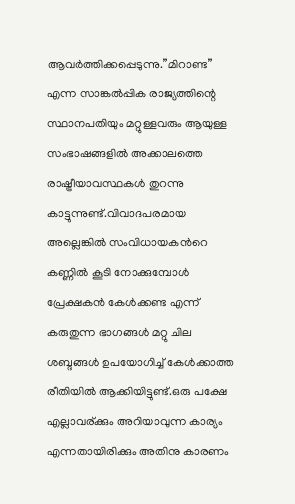ആവര്‍ത്തിക്കപ്പെടുന്നു.”മിറാണ്ട” എന്ന സാങ്കല്‍പ്പിക രാജ്യത്തിന്റെ സ്ഥാനപതിയും മറ്റുള്ളവരും ആയുള്ള സംഭാഷങ്ങളില്‍ അക്കാലത്തെ രാഷ്ട്രീയാവസ്ഥകള്‍ തുറന്നു കാട്ടുന്നുണ്ട്.വിവാദപരമായ അല്ലെങ്കില്‍ സംവിധായകന്‍റെ കണ്ണില്‍ കൂടി നോക്കുമ്പോള്‍ പ്രേക്ഷകന്‍ കേള്‍ക്കണ്ട എന്ന് കരുതുന്ന ഭാഗങ്ങള്‍ മറ്റു ചില ശബ്ദങ്ങള്‍ ഉപയോഗിച്ച് കേള്‍ക്കാത്ത രീതിയില്‍ ആക്കിയിട്ടുണ്ട്.ഒരു പക്ഷേ എല്ലാവര്ക്കും അറിയാവുന്ന കാര്യം എന്നതായിരിക്കും അതിനു കാരണം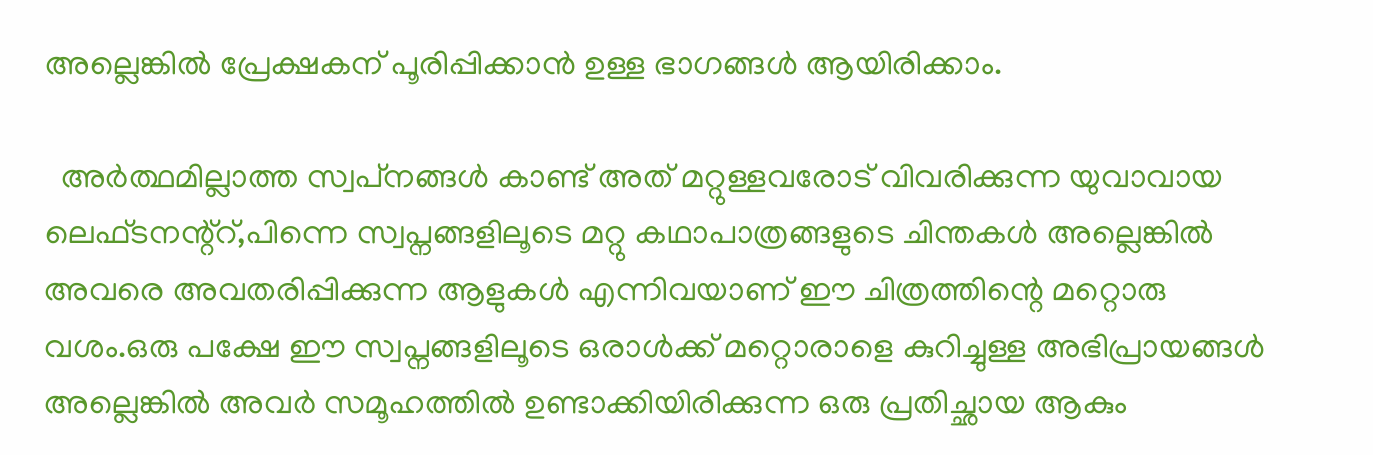അല്ലെങ്കില്‍ പ്രേക്ഷകന് പൂരിപ്പിക്കാന്‍ ഉള്ള ഭാഗങ്ങള്‍ ആയിരിക്കാം.

  അര്‍ത്ഥമില്ലാത്ത സ്വപ്‌നങ്ങള്‍ കാണ്ട് അത് മറ്റുള്ളവരോട് വിവരിക്കുന്ന യുവാവായ ലെഫ്ടനന്റ്റ്,പിന്നെ സ്വപ്നങ്ങളിലൂടെ മറ്റു കഥാപാത്രങ്ങളുടെ ചിന്തകള്‍ അല്ലെങ്കില്‍ അവരെ അവതരിപ്പിക്കുന്ന ആളുകള്‍ എന്നിവയാണ് ഈ ചിത്രത്തിന്റെ മറ്റൊരു വശം.ഒരു പക്ഷേ ഈ സ്വപ്നങ്ങളിലൂടെ ഒരാള്‍ക്ക്‌ മറ്റൊരാളെ കുറിച്ചുള്ള അഭിപ്രായങ്ങള്‍ അല്ലെങ്കില്‍ അവര്‍ സമൂഹത്തില്‍ ഉണ്ടാക്കിയിരിക്കുന്ന ഒരു പ്രതിച്ഛായ ആകും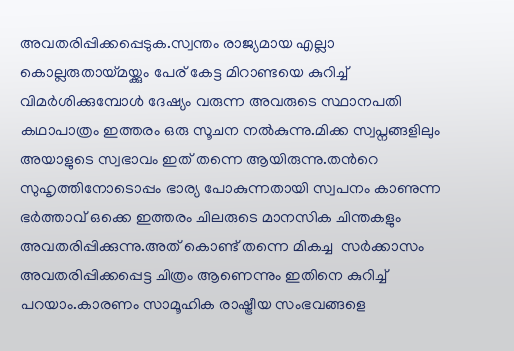അവതരിപ്പിക്കപ്പെടുക.സ്വന്തം രാജ്യമായ എല്ലാ കൊല്ലരുതായ്മയ്ക്കും പേര് കേട്ട മിറാണ്ടയെ കുറിച്ച് വിമര്‍ശിക്കുമ്പോള്‍ ദേഷ്യം വരുന്ന അവരുടെ സ്ഥാനപതി കഥാപാത്രം ഇത്തരം ഒരു സൂചന നല്‍കുന്നു.മിക്ക സ്വപ്നങ്ങളിലും അയാളുടെ സ്വഭാവം ഇത് തന്നെ ആയിരുന്നു.തന്‍റെ സുഹൃത്തിനോടൊപ്പം ഭാര്യ പോകുന്നതായി സ്വപനം കാണുന്ന ഭര്‍ത്താവ് ഒക്കെ ഇത്തരം ചിലരുടെ മാനസിക ചിന്തകളും അവതരിപ്പിക്കുന്നു.അത് കൊണ്ട് തന്നെ മികച്ച  സര്‍ക്കാസം അവതരിപ്പിക്കപ്പെട്ട ചിത്രം ആണെന്നും ഇതിനെ കുറിച്ച് പറയാം.കാരണം സാമൂഹിക രാഷ്ട്രീയ സംഭവങ്ങളെ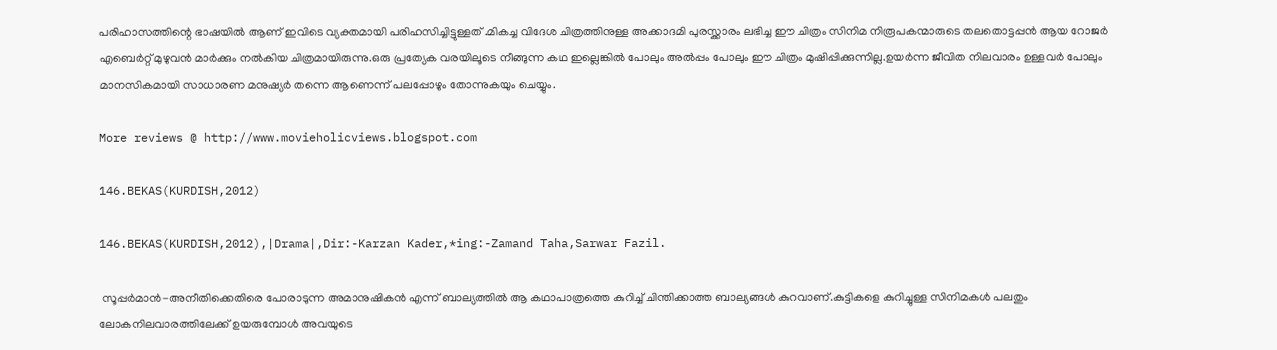പരിഹാസത്തിന്റെ ഭാഷയില്‍ ആണ് ഇവിടെ വ്യക്തമായി പരിഹസിച്ചിട്ടുള്ളത് .മികച്ച വിദേശ ചിത്രത്തിനുള്ള അക്കാദമി പുരസ്ക്കാരം ലഭിച്ച ഈ ചിത്രം സിനിമ നിരൂപകന്മാരുടെ തലതൊട്ടപ്പന്‍ ആയ റോജര്‍ എബെര്‍റ്റ് മുഴുവന്‍ മാര്‍ക്കും നല്‍കിയ ചിത്രമായിരുന്നു.ഒരു പ്രത്യേക വരയിലൂടെ നീങ്ങുന്ന കഥ ഇല്ലെങ്കില്‍ പോലും അല്‍പ്പം പോലും ഈ ചിത്രം മുഷിപ്പിക്കുന്നില്ല.ഉയര്‍ന്ന ജീവിത നിലവാരം ഉള്ളവര്‍ പോലും മാനസികമായി സാധാരണ മനുഷ്യര്‍ തന്നെ ആണെന്ന് പലപ്പോഴും തോന്നുകയും ചെയ്യും.

More reviews @ http://www.movieholicviews.blogspot.com

146.BEKAS(KURDISH,2012)

146.BEKAS(KURDISH,2012),|Drama|,Dir:-Karzan Kader,*ing:-Zamand Taha,Sarwar Fazil.

 സൂപ്പര്‍മാന്‍-അനീതിക്കെതിരെ പോരാടുന്ന അമാനുഷികന്‍ എന്ന് ബാല്യത്തില്‍ ആ കഥാപാത്രത്തെ കുറിച്ച് ചിന്തിക്കാത്ത ബാല്യങ്ങള്‍ കുറവാണ്.കുട്ടികളെ കുറിച്ചുള്ള സിനിമകള്‍ പലതും ലോകനിലവാരത്തിലേക്ക് ഉയരുമ്പോള്‍ അവയുടെ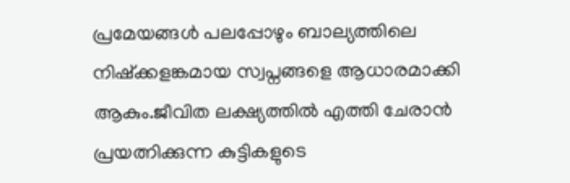പ്രമേയങ്ങള്‍ പലപ്പോഴും ബാല്യത്തിലെ നിഷ്ക്കളങ്കമായ സ്വപ്നങ്ങളെ ആധാരമാക്കി ആകും.ജീവിത ലക്ഷ്യത്തില്‍ എത്തി ചേരാന്‍ പ്രയത്നിക്കുന്ന കുട്ടികളുടെ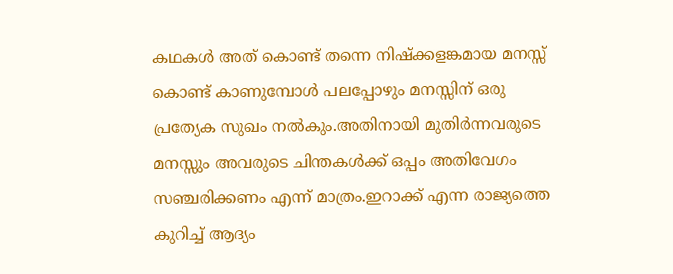കഥകള്‍ അത് കൊണ്ട് തന്നെ നിഷ്ക്കളങ്കമായ മനസ്സ് കൊണ്ട് കാണുമ്പോള്‍ പലപ്പോഴും മനസ്സിന് ഒരു പ്രത്യേക സുഖം നല്‍കും.അതിനായി മുതിര്‍ന്നവരുടെ മനസ്സും അവരുടെ ചിന്തകള്‍ക്ക് ഒപ്പം അതിവേഗം സഞ്ചരിക്കണം എന്ന് മാത്രം.ഇറാക്ക് എന്ന രാജ്യത്തെ കുറിച്ച് ആദ്യം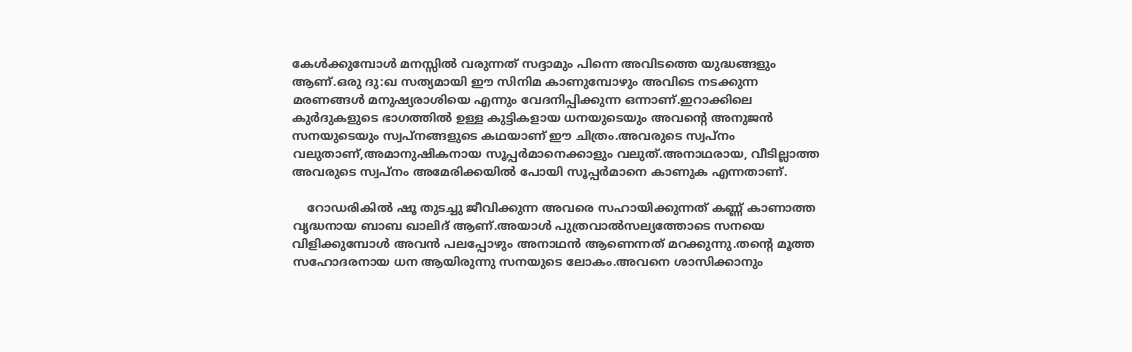കേള്‍ക്കുമ്പോള്‍ മനസ്സില്‍ വരുന്നത് സദ്ദാമും പിന്നെ അവിടത്തെ യുദ്ധങ്ങളും ആണ്.ഒരു ദു:ഖ സത്യമായി ഈ സിനിമ കാണുമ്പോഴും അവിടെ നടക്കുന്ന മരണങ്ങള്‍ മനുഷ്യരാശിയെ എന്നും വേദനിപ്പിക്കുന്ന ഒന്നാണ്.ഇറാക്കിലെ കുര്‍ദുകളുടെ ഭാഗത്തില്‍ ഉള്ള കുട്ടികളായ ധനയുടെയും അവന്‍റെ അനുജന്‍ സനയുടെയും സ്വപ്നങ്ങളുടെ കഥയാണ് ഈ ചിത്രം.അവരുടെ സ്വപ്നം വലുതാണ്,അമാനുഷികനായ സൂപ്പര്‍മാനെക്കാളും വലുത്.അനാഥരായ, വീടില്ലാത്ത അവരുടെ സ്വപ്നം അമേരിക്കയില്‍ പോയി സൂപ്പര്‍മാനെ കാണുക എന്നതാണ്.

    റോഡരികില്‍ ഷൂ തുടച്ചു ജീവിക്കുന്ന അവരെ സഹായിക്കുന്നത് കണ്ണ് കാണാത്ത വൃദ്ധനായ ബാബ ഖാലിദ് ആണ്.അയാള്‍ പുത്രവാല്‍സല്യത്തോടെ സനയെ വിളിക്കുമ്പോള്‍ അവന്‍ പലപ്പോഴും അനാഥന്‍ ആണെന്നത് മറക്കുന്നു.തന്‍റെ മൂത്ത സഹോദരനായ ധന ആയിരുന്നു സനയുടെ ലോകം.അവനെ ശാസിക്കാനും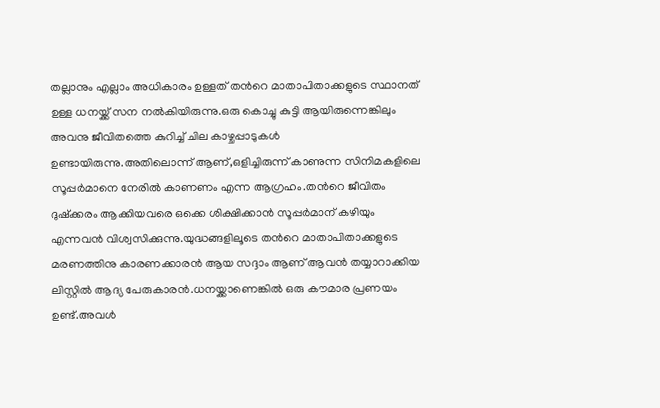തല്ലാനും എല്ലാം അധികാരം ഉള്ളത് തന്‍റെ മാതാപിതാക്കളുടെ സ്ഥാനത് ഉള്ള ധനയ്ക്ക് സന നല്‍കിയിരുന്നു.ഒരു കൊച്ചു കുട്ടി ആയിരുന്നെങ്കിലും അവനു ജീവിതത്തെ കുറിച്ച് ചില കാഴ്ചപ്പാടുകള്‍ ഉണ്ടായിരുന്നു.അതിലൊന്ന് ആണ്,ഒളിച്ചിരുന്ന് കാണുന്ന സിനിമകളിലെ സൂപ്പര്‍മാനെ നേരില്‍ കാണണം എന്ന ആഗ്രഹം.തന്‍റെ ജീവിതം ദുഷ്ക്കരം ആക്കിയവരെ ഒക്കെ ശിക്ഷിക്കാന്‍ സൂപ്പര്‍മാന് കഴിയും എന്നവന്‍ വിശ്വസിക്കുന്നു.യുദ്ധങ്ങളിലൂടെ തന്‍റെ മാതാപിതാക്കളുടെ മരണത്തിനു കാരണക്കാരന്‍ ആയ സദ്ദാം ആണ് ആവന്‍ തയ്യാറാക്കിയ ലിസ്റ്റില്‍ ആദ്യ പേരുകാരന്‍.ധനയ്ക്കാണെങ്കില്‍ ഒരു കൗമാര പ്രണയം ഉണ്ട്.അവള്‍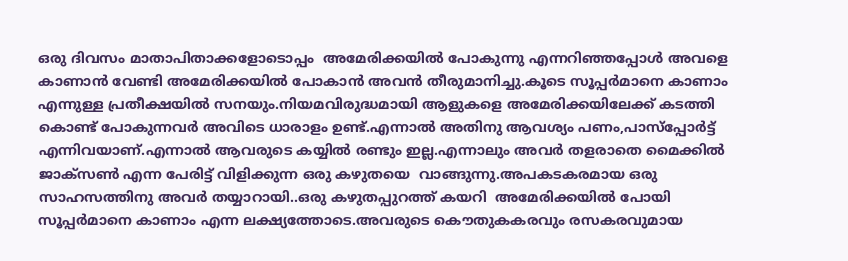ഒരു ദിവസം മാതാപിതാക്കളോടൊപ്പം  അമേരിക്കയില്‍ പോകുന്നു എന്നറിഞ്ഞപ്പോള്‍ അവളെ കാണാന്‍ വേണ്ടി അമേരിക്കയില്‍ പോകാന്‍ അവന്‍ തീരുമാനിച്ചു.കൂടെ സൂപ്പര്‍മാനെ കാണാം എന്നുള്ള പ്രതീക്ഷയില്‍ സനയും.നിയമവിരുദ്ധമായി ആളുകളെ അമേരിക്കയിലേക്ക് കടത്തി കൊണ്ട് പോകുന്നവര്‍ അവിടെ ധാരാളം ഉണ്ട്.എന്നാല്‍ അതിനു ആവശ്യം പണം,പാസ്പ്പോര്‍ട്ട് എന്നിവയാണ്.എന്നാല്‍ ആവരുടെ കയ്യില്‍ രണ്ടും ഇല്ല.എന്നാലും അവര്‍ തളരാതെ മൈക്കില്‍ ജാക്സണ്‍ എന്ന പേരിട്ട് വിളിക്കുന്ന ഒരു കഴുതയെ  വാങ്ങുന്നു.അപകടകരമായ ഒരു സാഹസത്തിനു അവര്‍ തയ്യാറായി..ഒരു കഴുതപ്പുറത്ത് കയറി  അമേരിക്കയില്‍ പോയി സൂപ്പര്‍മാനെ കാണാം എന്ന ലക്ഷ്യത്തോടെ.അവരുടെ കൌതുകകരവും രസകരവുമായ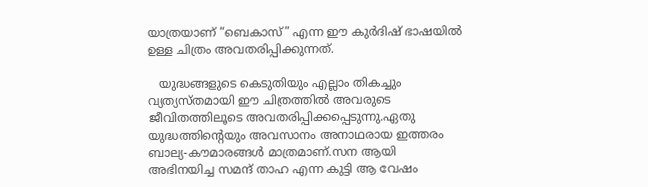യാത്രയാണ് “ബെകാസ്” എന്ന ഈ കുര്‍ദിഷ് ഭാഷയില്‍ ഉള്ള ചിത്രം അവതരിപ്പിക്കുന്നത്‌.

   യുദ്ധങ്ങളുടെ കെടുതിയും എല്ലാം തികച്ചും വ്യത്യസ്തമായി ഈ ചിത്രത്തില്‍ അവരുടെ ജീവിതത്തിലൂടെ അവതരിപ്പിക്കപ്പെടുന്നു.ഏതു യുദ്ധത്തിന്റെയും അവസാനം അനാഥരായ ഇത്തരം ബാല്യ-കൗമാരങ്ങള്‍ മാത്രമാണ്.സന ആയി അഭിനയിച്ച സമന്ദ് താഹ എന്ന കുട്ടി ആ വേഷം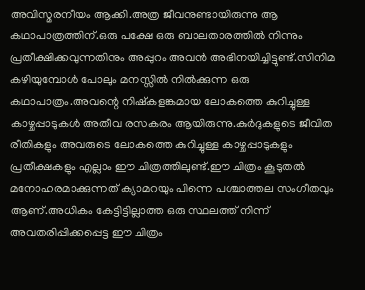അവിസ്മരനീയം ആക്കി.അത്ര ജീവനുണ്ടായിരുന്നു ആ കഥാപാത്രത്തിന്.ഒരു പക്ഷേ ഒരു ബാലതാരത്തില്‍ നിന്നും പ്രതീക്ഷിക്കവുന്നതിനും അപ്പുറം അവന്‍ അഭിനയിച്ചിട്ടുണ്ട്.സിനിമ കഴിയുമ്പോള്‍ പോലും മനസ്സില്‍ നില്‍ക്കുന്ന ഒരു കഥാപാത്രം.അവന്റെ നിഷ്കളങ്കമായ ലോകത്തെ കുറിച്ചുള്ള കാഴ്ചപ്പാടുകള്‍ അതീവ രസകരം ആയിരുന്നു.കുര്‍ദുകളുടെ ജീവിത രീതികളും അവരുടെ ലോകത്തെ കുറിച്ചുള്ള കാഴ്ചപ്പാടുകളും പ്രതീക്ഷകളും എല്ലാം ഈ ചിത്രത്തിലുണ്ട്.ഈ ചിത്രം കൂടുതല്‍ മനോഹരമാക്കുന്നത് ക്യാമറയും പിന്നെ പശ്ചാത്തല സംഗീതവും ആണ്.അധികം കേട്ടിട്ടില്ലാത്ത ഒരു സ്ഥലത്ത് നിന്ന് അവതരിപ്പിക്കപ്പെട്ട ഈ ചിത്രം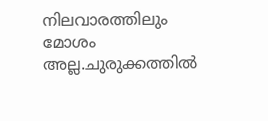നിലവാരത്തിലും മോശം അല്ല.ചുരുക്കത്തില്‍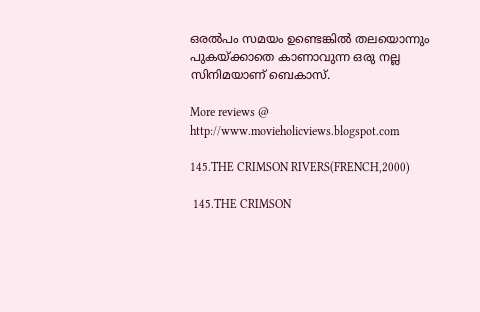ഒരല്‍പം സമയം ഉണ്ടെങ്കില്‍ തലയൊന്നും പുകയ്ക്കാതെ കാണാവുന്ന ഒരു നല്ല സിനിമയാണ് ബെകാസ്.

More reviews @ http://www.movieholicviews.blogspot.com

145.THE CRIMSON RIVERS(FRENCH,2000)

 145.THE CRIMSON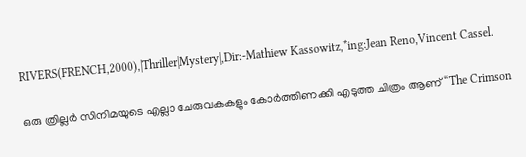RIVERS(FRENCH,2000),|Thriller|Mystery|,Dir:-Mathiew Kassowitz,*ing:Jean Reno,Vincent Cassel.

ഒരു ത്രില്ലര്‍ സിനിമയുടെ എല്ലാ ചേരുവകകളും കോര്‍ത്തിണക്കി എടുത്ത ചിത്രം ആണ് “The Crimson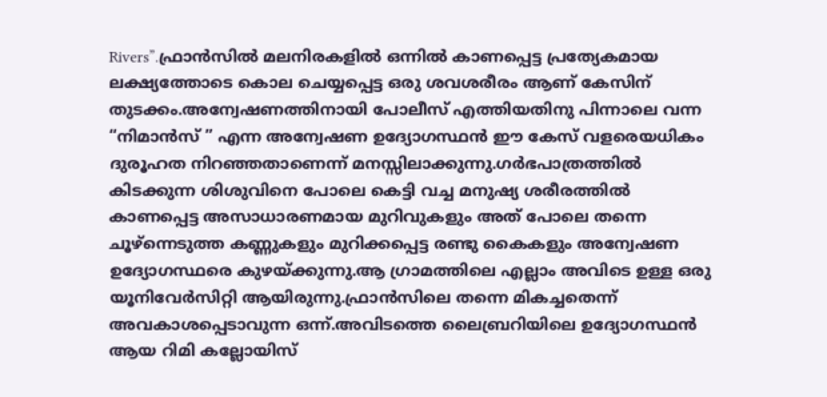Rivers”.ഫ്രാന്‍സില്‍ മലനിരകളില്‍ ഒന്നില്‍ കാണപ്പെട്ട പ്രത്യേകമായ ലക്ഷ്യത്തോടെ കൊല ചെയ്യപ്പെട്ട ഒരു ശവശരീരം ആണ് കേസിന് തുടക്കം.അന്വേഷണത്തിനായി പോലീസ് എത്തിയതിനു പിന്നാലെ വന്ന “നിമാന്‍സ് ” എന്ന അന്വേഷണ ഉദ്യോഗസ്ഥന്‍ ഈ കേസ് വളരെയധികം ദുരൂഹത നിറഞ്ഞതാണെന്ന് മനസ്സിലാക്കുന്നു.ഗര്‍ഭപാത്രത്തില്‍ കിടക്കുന്ന ശിശുവിനെ പോലെ കെട്ടി വച്ച മനുഷ്യ ശരീരത്തില്‍ കാണപ്പെട്ട അസാധാരണമായ മുറിവുകളും അത് പോലെ തന്നെ ചൂഴ്ന്നെടുത്ത കണ്ണുകളും മുറിക്കപ്പെട്ട രണ്ടു കൈകളും അന്വേഷണ ഉദ്യോഗസ്ഥരെ കുഴയ്ക്കുന്നു.ആ ഗ്രാമത്തിലെ എല്ലാം അവിടെ ഉള്ള ഒരു യൂനിവേര്‍സിറ്റി ആയിരുന്നു.ഫ്രാന്‍സിലെ തന്നെ മികച്ചതെന്ന് അവകാശപ്പെടാവുന്ന ഒന്ന്.അവിടത്തെ ലൈബ്രറിയിലെ ഉദ്യോഗസ്ഥന്‍ ആയ റിമി കല്ലോയിസ്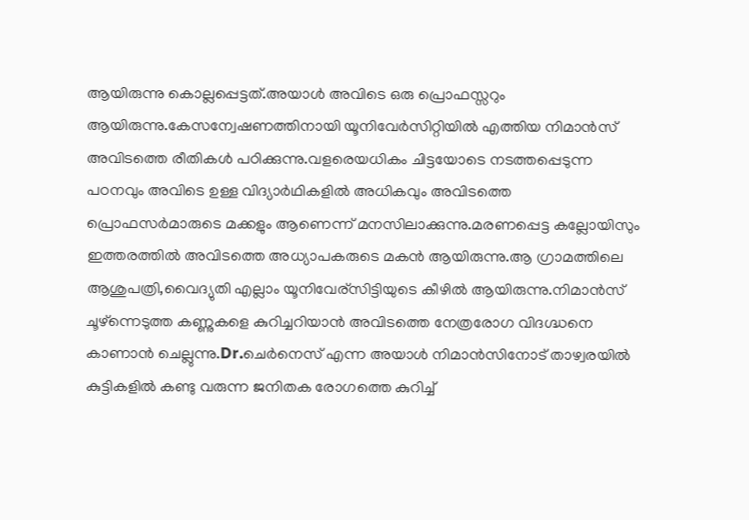ആയിരുന്നു കൊല്ലപ്പെട്ടത്.അയാള്‍ അവിടെ ഒരു പ്രൊഫസ്സറും ആയിരുന്നു.കേസന്വേഷണത്തിനായി യൂനിവേര്‍സിറ്റിയില്‍ എത്തിയ നിമാന്‍സ് അവിടത്തെ രീതികള്‍ പഠിക്കുന്നു.വളരെയധികം ചിട്ടയോടെ നടത്തപ്പെടുന്ന പഠനവും അവിടെ ഉള്ള വിദ്യാര്‍ഥികളില്‍ അധികവും അവിടത്തെ പ്രൊഫസര്‍മാരുടെ മക്കളും ആണെന്ന് മനസിലാക്കുന്നു.മരണപ്പെട്ട കല്ലോയിസും ഇത്തരത്തില്‍ അവിടത്തെ അധ്യാപകരുടെ മകന്‍ ആയിരുന്നു.ആ ഗ്രാമത്തിലെ ആശുപത്രി,വൈദ്യുതി എല്ലാം യൂനിവേര്സിട്ടിയുടെ കീഴില്‍ ആയിരുന്നു.നിമാന്‍സ് ചൂഴ്ന്നെടുത്ത കണ്ണുകളെ കുറിച്ചറിയാന്‍ അവിടത്തെ നേത്രരോഗ വിദഗ്ദ്ധനെ കാണാന്‍ ചെല്ലുന്നു.Dr.ചെര്‍നെസ് എന്ന അയാള്‍ നിമാന്‍സിനോട് താഴ്വരയില്‍ കുട്ടികളില്‍ കണ്ടു വരുന്ന ജനിതക രോഗത്തെ കുറിച്ച്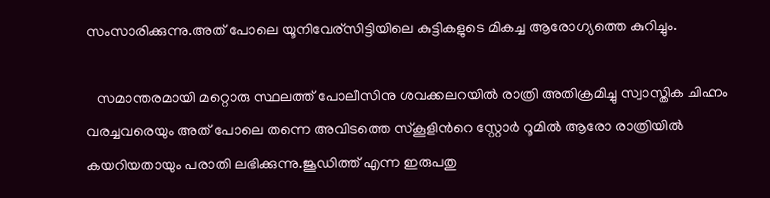സംസാരിക്കുന്നു.അത് പോലെ യൂനിവേര്സിട്ടിയിലെ കുട്ടികളുടെ മികച്ച ആരോഗ്യത്തെ കുറിച്ചും.

   സമാന്തരമായി മറ്റൊരു സ്ഥലത്ത് പോലീസിനു ശവക്കലറയില്‍ രാത്രി അതിക്രമിച്ചു സ്വാസ്തിക ചിഹ്നം വരച്ചവരെയും അത് പോലെ തന്നെ അവിടത്തെ സ്കൂളിന്‍റെ സ്റ്റോര്‍ റൂമില്‍ ആരോ രാത്രിയില്‍ കയറിയതായും പരാതി ലഭിക്കുന്നു.ജൂഡിത്ത് എന്ന ഇരുപതു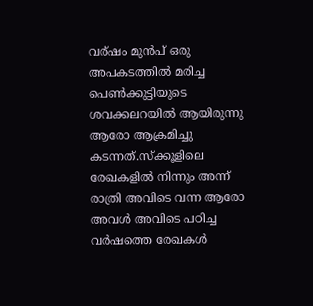വര്ഷം മുന്‍പ് ഒരു അപകടത്തില്‍ മരിച്ച പെണ്‍ക്കുട്ടിയുടെ ശവക്കലറയില്‍ ആയിരുന്നു ആരോ ആക്രമിച്ചു കടന്നത്‌.സ്ക്കൂളിലെ രേഖകളില്‍ നിന്നും അന്ന് രാത്രി അവിടെ വന്ന ആരോ അവള്‍ അവിടെ പഠിച്ച വര്‍ഷത്തെ രേഖകള്‍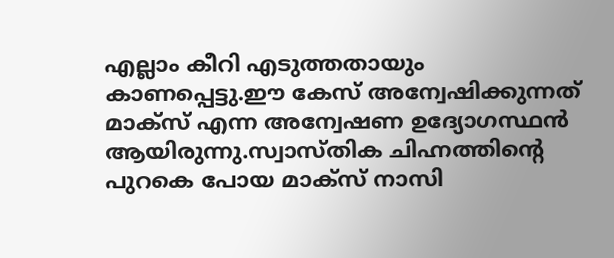എല്ലാം കീറി എടുത്തതായും കാണപ്പെട്ടു.ഈ കേസ് അന്വേഷിക്കുന്നത് മാക്സ് എന്ന അന്വേഷണ ഉദ്യോഗസ്ഥന്‍ ആയിരുന്നു.സ്വാസ്തിക ചിഹ്നത്തിന്‍റെ പുറകെ പോയ മാക്സ് നാസി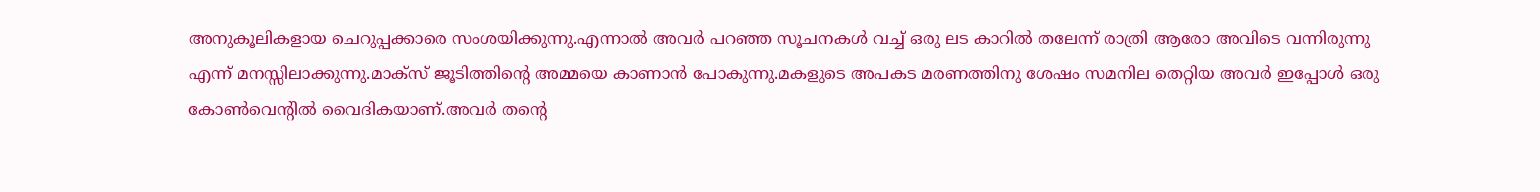അനുകൂലികളായ ചെറുപ്പക്കാരെ സംശയിക്കുന്നു.എന്നാല്‍ അവര്‍ പറഞ്ഞ സൂചനകള്‍ വച്ച് ഒരു ലട കാറില്‍ തലേന്ന് രാത്രി ആരോ അവിടെ വന്നിരുന്നു എന്ന് മനസ്സിലാക്കുന്നു.മാക്സ് ജൂടിത്തിന്റെ അമ്മയെ കാണാന്‍ പോകുന്നു.മകളുടെ അപകട മരണത്തിനു ശേഷം സമനില തെറ്റിയ അവര്‍ ഇപ്പോള്‍ ഒരു കോണ്‍വെന്റില്‍ വൈദികയാണ്.അവര്‍ തന്‍റെ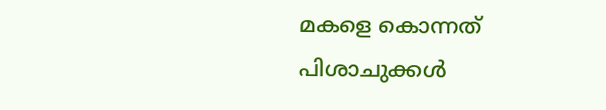മകളെ കൊന്നത് പിശാചുക്കള്‍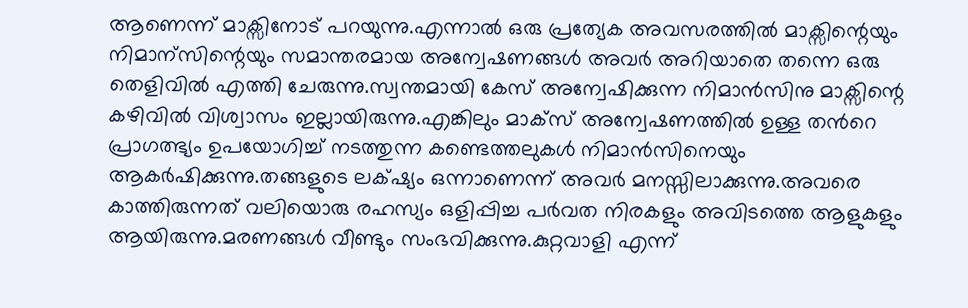ആണെന്ന് മാക്സിനോട് പറയുന്നു.എന്നാല്‍ ഒരു പ്രത്യേക അവസരത്തില്‍ മാക്സിന്റെയും നിമാന്സിന്റെയും സമാന്തരമായ അന്വേഷണങ്ങള്‍ അവര്‍ അറിയാതെ തന്നെ ഒരു തെളിവില്‍ എത്തി ചേരുന്നു.സ്വന്തമായി കേസ് അന്വേഷിക്കുന്ന നിമാന്‍സിനു മാക്സിന്റെ കഴിവില്‍ വിശ്വാസം ഇല്ലായിരുന്നു.എങ്കിലും മാക്സ് അന്വേഷണത്തില്‍ ഉള്ള തന്‍റെ പ്രാഗത്ഭ്യം ഉപയോഗിച്ച് നടത്തുന്ന കണ്ടെത്തലുകള്‍ നിമാന്‍സിനെയും ആകര്‍ഷിക്കുന്നു.തങ്ങളുടെ ലക്‌ഷ്യം ഒന്നാണെന്ന് അവര്‍ മനസ്സിലാക്കുന്നു.അവരെ കാത്തിരുന്നത് വലിയൊരു രഹസ്യം ഒളിപ്പിച്ച പര്‍വത നിരകളും അവിടത്തെ ആളുകളും ആയിരുന്നു.മരണങ്ങള്‍ വീണ്ടും സംഭവിക്കുന്നു.കുറ്റവാളി എന്ന്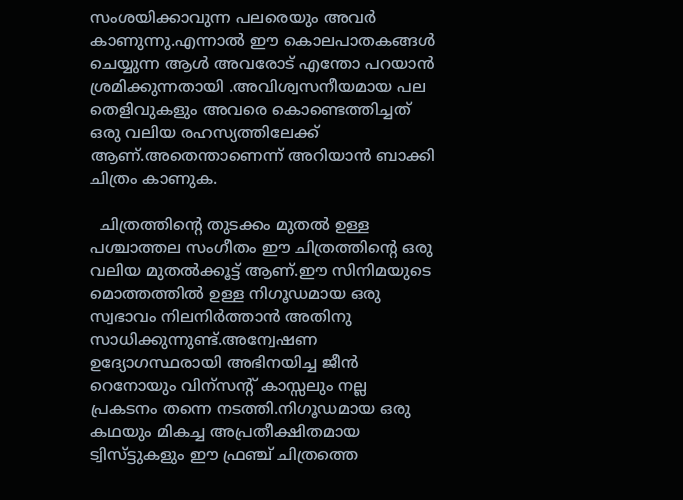സംശയിക്കാവുന്ന പലരെയും അവര്‍ കാണുന്നു.എന്നാല്‍ ഈ കൊലപാതകങ്ങള്‍ ചെയ്യുന്ന ആള്‍ അവരോട് എന്തോ പറയാന്‍ ശ്രമിക്കുന്നതായി .അവിശ്വസനീയമായ പല തെളിവുകളും അവരെ കൊണ്ടെത്തിച്ചത് ഒരു വലിയ രഹസ്യത്തിലേക്ക് ആണ്.അതെന്താണെന്ന് അറിയാന്‍ ബാക്കി ചിത്രം കാണുക.

  ചിത്രത്തിന്‍റെ തുടക്കം മുതല്‍ ഉള്ള പശ്ചാത്തല സംഗീതം ഈ ചിത്രത്തിന്‍റെ ഒരു വലിയ മുതല്‍ക്കൂട്ട് ആണ്.ഈ സിനിമയുടെ മൊത്തത്തില്‍ ഉള്ള നിഗൂഡമായ ഒരു സ്വഭാവം നിലനിര്‍ത്താന്‍ അതിനു സാധിക്കുന്നുണ്ട്.അന്വേഷണ ഉദ്യോഗസ്ഥരായി അഭിനയിച്ച ജീന്‍ റെനോയും വിന്സന്റ് കാസ്സലും നല്ല പ്രകടനം തന്നെ നടത്തി.നിഗൂഡമായ ഒരു കഥയും മികച്ച അപ്രതീക്ഷിതമായ ട്വിസ്ട്ടുകളും ഈ ഫ്രഞ്ച് ചിത്രത്തെ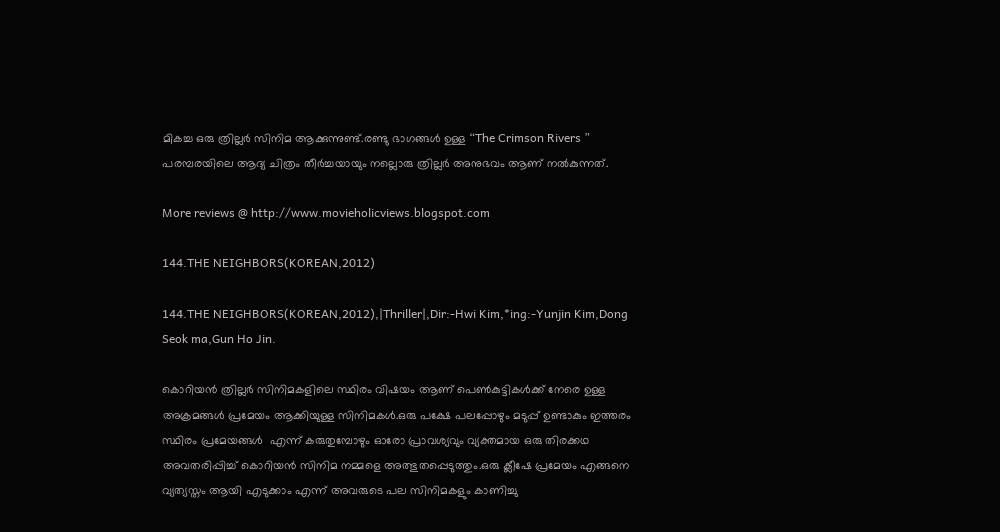മികച്ച ഒരു ത്രില്ലര്‍ സിനിമ ആക്കുന്നുണ്ട്‌.രണ്ടു ഭാഗങ്ങള്‍ ഉള്ള “The Crimson Rivers ” പരമ്പരയിലെ ആദ്യ ചിത്രം തീര്‍ച്ചയായും നല്ലൊരു ത്രില്ലര്‍ അനുഭവം ആണ് നല്‍കുന്നത്.

More reviews @ http://www.movieholicviews.blogspot.com

144.THE NEIGHBORS(KOREAN,2012)

144.THE NEIGHBORS(KOREAN,2012),|Thriller|,Dir:-Hwi Kim,*ing:-Yunjin Kim,Dong Seok ma,Gun Ho Jin.

കൊറിയന്‍ ത്രില്ലര്‍ സിനിമകളിലെ സ്ഥിരം വിഷയം ആണ് പെണ്‍കുട്ടികള്‍ക്ക് നേരെ ഉള്ള അക്രമങ്ങള്‍ പ്രമേയം ആക്കിയുള്ള സിനിമകള്‍.ഒരു പക്ഷേ പലപ്പോഴും മടുപ്പ് ഉണ്ടാകും ഇത്തരം സ്ഥിരം പ്രമേയങ്ങള്‍  എന്ന് കരുതുമ്പോഴും ഓരോ പ്രാവശ്യവും വ്യക്തമായ ഒരു തിരക്കഥ അവതരിപ്പിച്ച് കൊറിയന്‍ സിനിമ നമ്മളെ അത്ഭുതപ്പെടുത്തും.ഒരു ക്ലീഷേ പ്രമേയം എങ്ങനെ വ്യത്യസ്തം ആയി എടുക്കാം എന്ന് അവരുടെ പല സിനിമകളും കാണിച്ചു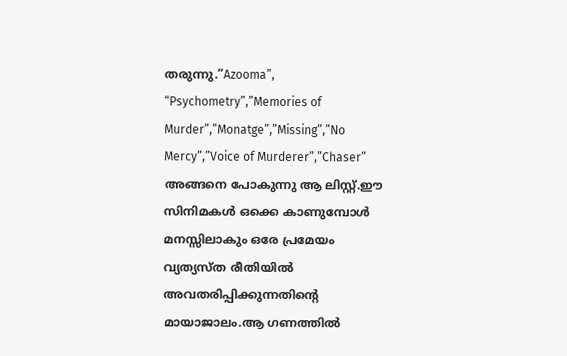തരുന്നു.”Azooma”, “Psychometry”,”Memories of Murder”,”Monatge”,”Missing”,”No Mercy”,”Voice of Murderer”,”Chaser” അങ്ങനെ പോകുന്നു ആ ലിസ്റ്റ്.ഈ സിനിമകള്‍ ഒക്കെ കാണുമ്പോള്‍ മനസ്സിലാകും ഒരേ പ്രമേയം വ്യത്യസ്ത രീതിയില്‍ അവതരിപ്പിക്കുന്നതിന്റെ മായാജാലം.ആ ഗണത്തില്‍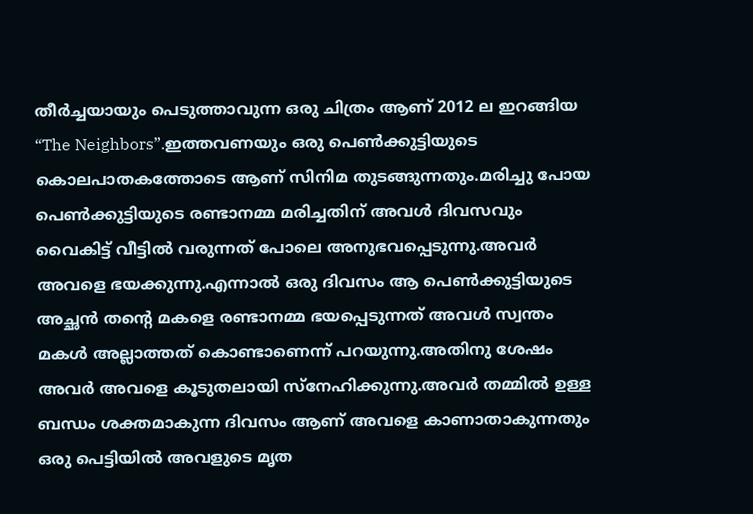തീര്‍ച്ചയായും പെടുത്താവുന്ന ഒരു ചിത്രം ആണ് 2012 ല ഇറങ്ങിയ “The Neighbors”.ഇത്തവണയും ഒരു പെണ്‍ക്കുട്ടിയുടെ കൊലപാതകത്തോടെ ആണ് സിനിമ തുടങ്ങുന്നതും.മരിച്ചു പോയ പെണ്‍ക്കുട്ടിയുടെ രണ്ടാനമ്മ മരിച്ചതിന് അവള്‍ ദിവസവും വൈകിട്ട് വീട്ടില്‍ വരുന്നത് പോലെ അനുഭവപ്പെടുന്നു.അവര്‍ അവളെ ഭയക്കുന്നു.എന്നാല്‍ ഒരു ദിവസം ആ പെണ്‍ക്കുട്ടിയുടെ അച്ഛന്‍ തന്റെ മകളെ രണ്ടാനമ്മ ഭയപ്പെടുന്നത് അവള്‍ സ്വന്തം മകള്‍ അല്ലാത്തത് കൊണ്ടാണെന്ന് പറയുന്നു.അതിനു ശേഷം അവര്‍ അവളെ കൂടുതലായി സ്നേഹിക്കുന്നു.അവര്‍ തമ്മില്‍ ഉള്ള ബന്ധം ശക്തമാകുന്ന ദിവസം ആണ് അവളെ കാണാതാകുന്നതും ഒരു പെട്ടിയില്‍ അവളുടെ മൃത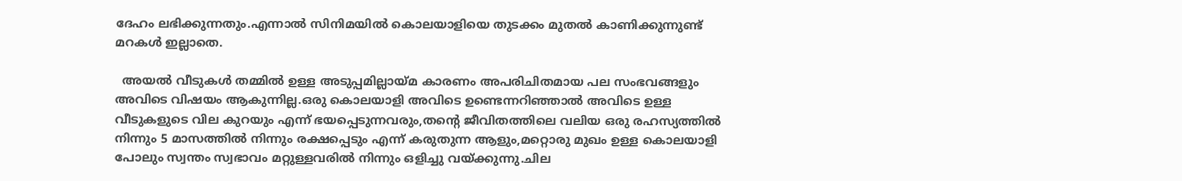ദേഹം ലഭിക്കുന്നതും.എന്നാല്‍ സിനിമയില്‍ കൊലയാളിയെ തുടക്കം മുതല്‍ കാണിക്കുന്നുണ്ട് മറകള്‍ ഇല്ലാതെ.

  അയല്‍ വീടുകള്‍ തമ്മില്‍ ഉള്ള അടുപ്പമില്ലായ്മ കാരണം അപരിചിതമായ പല സംഭവങ്ങളും അവിടെ വിഷയം ആകുന്നില്ല.ഒരു കൊലയാളി അവിടെ ഉണ്ടെന്നറിഞ്ഞാല്‍ അവിടെ ഉള്ള വീടുകളുടെ വില കുറയും എന്ന് ഭയപ്പെടുന്നവരും,തന്‍റെ ജീവിതത്തിലെ വലിയ ഒരു രഹസ്യത്തില്‍ നിന്നും 5 മാസത്തില്‍ നിന്നും രക്ഷപ്പെടും എന്ന് കരുതുന്ന ആളും,മറ്റൊരു മുഖം ഉള്ള കൊലയാളി പോലും സ്വന്തം സ്വഭാവം മറ്റുള്ളവരില്‍ നിന്നും ഒളിച്ചു വയ്ക്കുന്നു.ചില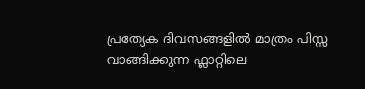പ്രത്യേക ദിവസങ്ങളില്‍ മാത്രം പിസ്സ വാങ്ങിക്കുന്ന ഫ്ലാറ്റിലെ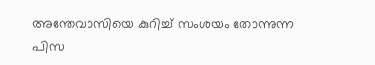അന്തേവാസിയെ കുറിച്ച് സംശയം തോന്നുന്ന പിസ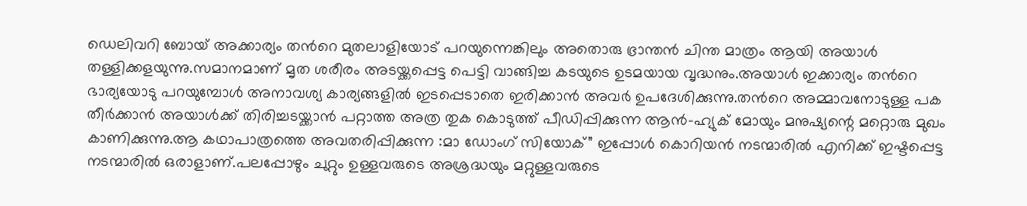ഡെലിവറി ബോയ്‌ അക്കാര്യം തന്‍റെ മുതലാളിയോട് പറയുന്നെങ്കിലും അതൊരു ഭ്രാന്തന്‍ ചിന്ത മാത്രം ആയി അയാള്‍ തള്ളിക്കളയുന്നു.സമാനമാണ് മൃത ശരീരം അടയ്ക്കപ്പെട്ട പെട്ടി വാങ്ങിച്ച കടയുടെ ഉടമയായ വൃദ്ധനും.അയാള്‍ ഇക്കാര്യം തന്‍റെ ഭാര്യയോടു പറയുമ്പോള്‍ അനാവശ്യ കാര്യങ്ങളില്‍ ഇടപ്പെടാതെ ഇരിക്കാന്‍ അവര്‍ ഉപദേശിക്കുന്നു.തന്‍റെ അമ്മാവനോടുള്ള പക തീര്‍ക്കാന്‍ അയാള്‍ക്ക്‌ തിരിച്ചടയ്ക്കാന്‍ പറ്റാത്ത അത്ര തുക കൊടുത്ത് പീഡിപ്പിക്കുന്ന ആന്‍-ഹ്യുക് മോയും മനുഷ്യന്റെ മറ്റൊരു മുഖം കാണിക്കുന്നു.ആ കഥാപാത്രത്തെ അവതരിപ്പിക്കുന്ന :മാ ഡോംഗ് സിയോക്” ഇപ്പോള്‍ കൊറിയന്‍ നടന്മാരില്‍ എനിക്ക് ഇഷ്ടപ്പെട്ട നടന്മാരില്‍ ഒരാളാണ്.പലപ്പോഴും ചുറ്റും ഉള്ളവരുടെ അശ്രദ്ധയും മറ്റുള്ളവരുടെ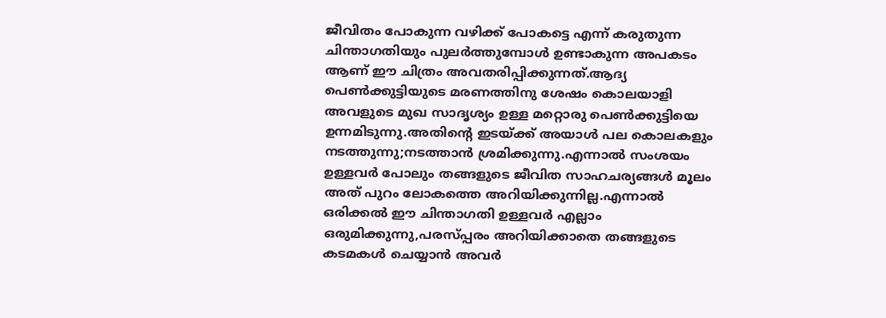ജീവിതം പോകുന്ന വഴിക്ക് പോകട്ടെ എന്ന് കരുതുന്ന ചിന്താഗതിയും പുലര്‍ത്തുമ്പോള്‍ ഉണ്ടാകുന്ന അപകടം ആണ് ഈ ചിത്രം അവതരിപ്പിക്കുന്നത്‌.ആദ്യ പെണ്‍ക്കുട്ടിയുടെ മരണത്തിനു ശേഷം കൊലയാളി അവളുടെ മുഖ സാദൃശ്യം ഉള്ള മറ്റൊരു പെണ്‍ക്കുട്ടിയെ ഉന്നമിടുന്നു.അതിന്‍റെ ഇടയ്ക്ക് അയാള്‍ പല കൊലകളും നടത്തുന്നു;നടത്താന്‍ ശ്രമിക്കുന്നു.എന്നാല്‍ സംശയം ഉള്ളവര്‍ പോലും തങ്ങളുടെ ജീവിത സാഹചര്യങ്ങള്‍ മൂലം അത് പുറം ലോകത്തെ അറിയിക്കുന്നില്ല.എന്നാല്‍ ഒരിക്കല്‍ ഈ ചിന്താഗതി ഉള്ളവര്‍ എല്ലാം ഒരുമിക്കുന്നു,പരസ്പ്പരം അറിയിക്കാതെ തങ്ങളുടെ കടമകള്‍ ചെയ്യാന്‍ അവര്‍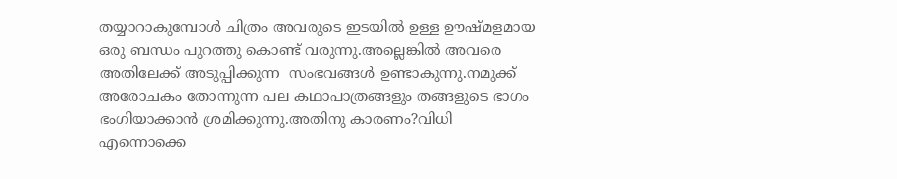തയ്യാറാകുമ്പോള്‍ ചിത്രം അവരുടെ ഇടയില്‍ ഉള്ള ഊഷ്മളമായ ഒരു ബന്ധം പുറത്തു കൊണ്ട് വരുന്നു.അല്ലെങ്കില്‍ അവരെ അതിലേക്ക് അടുപ്പിക്കുന്ന  സംഭവങ്ങള്‍ ഉണ്ടാകുന്നു.നമുക്ക് അരോചകം തോന്നുന്ന പല കഥാപാത്രങ്ങളും തങ്ങളുടെ ഭാഗം ഭംഗിയാക്കാന്‍ ശ്രമിക്കുന്നു.അതിനു കാരണം?വിധി എന്നൊക്കെ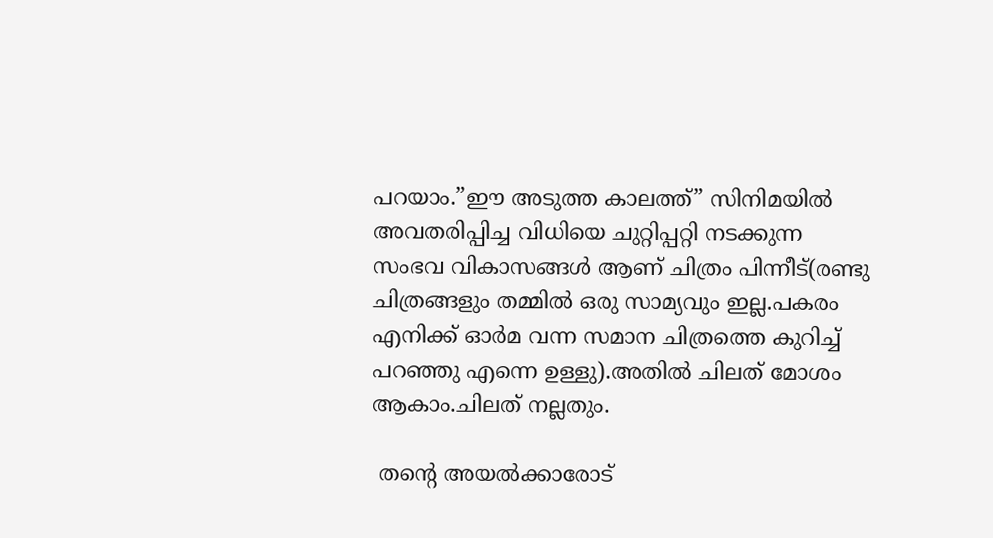പറയാം.”ഈ അടുത്ത കാലത്ത്” സിനിമയില്‍ അവതരിപ്പിച്ച വിധിയെ ചുറ്റിപ്പറ്റി നടക്കുന്ന സംഭവ വികാസങ്ങള്‍ ആണ് ചിത്രം പിന്നീട്(രണ്ടു ചിത്രങ്ങളും തമ്മില്‍ ഒരു സാമ്യവും ഇല്ല.പകരം എനിക്ക് ഓര്‍മ വന്ന സമാന ചിത്രത്തെ കുറിച്ച് പറഞ്ഞു എന്നെ ഉള്ളു).അതില്‍ ചിലത് മോശം ആകാം.ചിലത് നല്ലതും.

 തന്‍റെ അയല്‍ക്കാരോട്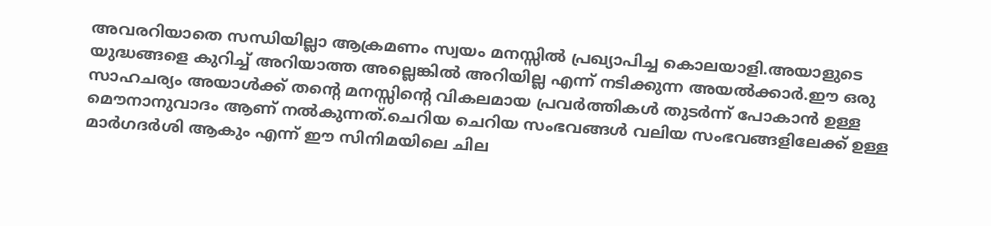അവരറിയാതെ സന്ധിയില്ലാ ആക്രമണം സ്വയം മനസ്സില്‍ പ്രഖ്യാപിച്ച കൊലയാളി.അയാളുടെ യുദ്ധങ്ങളെ കുറിച്ച് അറിയാത്ത അല്ലെങ്കില്‍ അറിയില്ല എന്ന് നടിക്കുന്ന അയല്‍ക്കാര്‍.ഈ ഒരു സാഹചര്യം അയാള്‍ക്ക്‌ തന്‍റെ മനസ്സിന്റെ വികലമായ പ്രവര്‍ത്തികള്‍ തുടര്‍ന്ന് പോകാന്‍ ഉള്ള മൌനാനുവാദം ആണ് നല്‍കുന്നത്.ചെറിയ ചെറിയ സംഭവങ്ങള്‍ വലിയ സംഭവങ്ങളിലേക്ക് ഉള്ള മാര്‍ഗദര്‍ശി ആകും എന്ന് ഈ സിനിമയിലെ ചില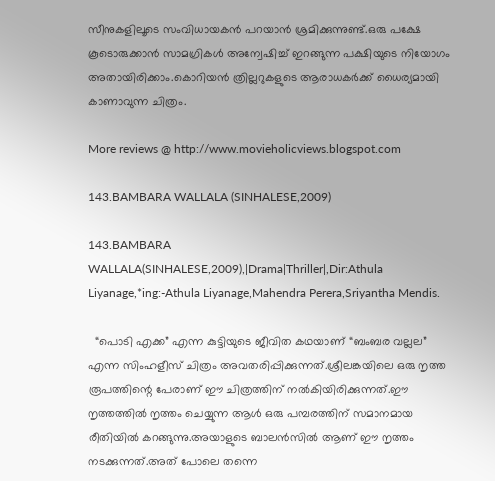സീനുകളിലൂടെ സംവിധായകന്‍ പറയാന്‍ ശ്രമിക്കുന്നുണ്ട്.ഒരു പക്ഷേ കൂടൊരുക്കാന്‍ സാമഗ്രികള്‍ അന്വേഷിച്ച് ഇറങ്ങുന്ന പക്ഷിയുടെ നിയോഗം അതായിരിക്കാം.കൊറിയന്‍ ത്രില്ലറുകളുടെ ആരാധകര്‍ക്ക് ധൈര്യമായി കാണാവുന്ന ചിത്രം.

More reviews @ http://www.movieholicviews.blogspot.com

143.BAMBARA WALLALA (SINHALESE,2009)

143.BAMBARA WALLALA(SINHALESE,2009),|Drama|Thriller|,Dir:Athula Liyanage,*ing:-Athula Liyanage,Mahendra Perera,Sriyantha Mendis.

  “പൊടി എക്ക” എന്ന കുട്ടിയുടെ ജീവിത കഥയാണ് “ബംബര വല്ലല” എന്ന സിംഹളീസ് ചിത്രം അവതരിപ്പിക്കുന്നത്‌.ശ്രീലങ്കയിലെ ഒരു നൃത്ത രൂപത്തിന്റെ പേരാണ് ഈ ചിത്രത്തിന് നല്‍കിയിരിക്കുന്നത്.ഈ നൃത്തത്തില്‍ നൃത്തം ചെയ്യുന്ന ആള്‍ ഒരു പമ്പരത്തിന് സമാനമായ രീതിയില്‍ കറങ്ങുന്നു.അയാളുടെ ബാലന്‍സില്‍ ആണ് ഈ നൃത്തം നടക്കുന്നത്.അത് പോലെ തന്നെ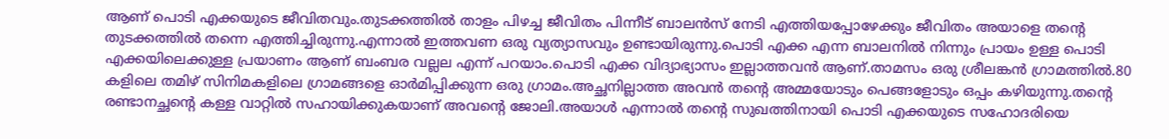ആണ് പൊടി എക്കയുടെ ജീവിതവും.തുടക്കത്തില്‍ താളം പിഴച്ച ജീവിതം പിന്നീട് ബാലന്‍സ് നേടി എത്തിയപ്പോഴേക്കും ജീവിതം അയാളെ തന്റെ തുടക്കത്തില്‍ തന്നെ എത്തിച്ചിരുന്നു.എന്നാല്‍ ഇത്തവണ ഒരു വ്യത്യാസവും ഉണ്ടായിരുന്നു.പൊടി എക്ക എന്ന ബാലനില്‍ നിന്നും പ്രായം ഉള്ള പൊടി എക്കയിലെക്കുള്ള പ്രയാണം ആണ് ബംബര വല്ലല എന്ന് പറയാം.പൊടി എക്ക വിദ്യാഭ്യാസം ഇല്ലാത്തവന്‍ ആണ്.താമസം ഒരു ശ്രീലങ്കന്‍ ഗ്രാമത്തില്‍.80 കളിലെ തമിഴ് സിനിമകളിലെ ഗ്രാമങ്ങളെ ഓര്‍മിപ്പിക്കുന്ന ഒരു ഗ്രാമം.അച്ഛനില്ലാത്ത അവന്‍ തന്റെ അമ്മയോടും പെങ്ങളോടും ഒപ്പം കഴിയുന്നു.തന്‍റെ രണ്ടാനച്ഛന്റെ കള്ള വാറ്റില്‍ സഹായിക്കുകയാണ് അവന്‍റെ ജോലി.അയാള്‍ എന്നാല്‍ തന്‍റെ സുഖത്തിനായി പൊടി എക്കയുടെ സഹോദരിയെ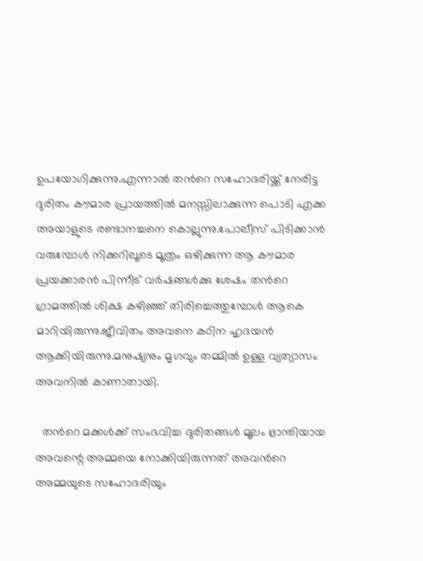ഉപയോഗിക്കുന്നു.എന്നാല്‍ തന്‍റെ സഹോദരിയ്ക്ക് നേരിട്ട ദുരിതം കൗമാര പ്രായത്തില്‍ മനസ്സിലാക്കുന്ന പൊടി എക്ക അയാളുടെ രണ്ടാനച്ചനെ കൊല്ലുന്നു.പോലീസ് പിടിക്കാന്‍ വരുമ്പോള്‍ നിക്കറിലൂടെ മൂത്രം ഒഴിക്കുന്ന ആ കൗമാര പ്രയക്കാരന്‍ പിന്നീട് വര്‍ഷങ്ങള്‍ക്കു ശേഷം തന്‍റെ ഗ്രാമത്തില്‍ ശിക്ഷ കഴിഞ്ഞ് തിരിച്ചെത്തുമ്പോള്‍ ആകെ മാറിയിരുന്നു.ജീവിതം അവനെ കഠിന ഹൃദയന്‍ ആക്കിയിരുന്നു.മനുഷ്യനും മൃഗവും തമ്മില്‍ ഉള്ള വ്യത്യാസം അവനില്‍ കാണാതായി.

  തന്‍റെ മക്കള്‍ക്ക്‌ സംഭവിച്ച ദുരിതങ്ങള്‍ മൂലം ഭ്രാന്തിയായ അവന്റെ അമ്മയെ നോക്കിയിരുന്നത് അവന്‍റെ അമ്മയുടെ സഹോദരിയും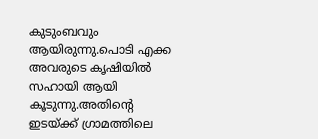കുടുംബവും ആയിരുന്നു.പൊടി എക്ക അവരുടെ കൃഷിയില്‍ സഹായി ആയി കൂടുന്നു.അതിന്‍റെ ഇടയ്ക്ക് ഗ്രാമത്തിലെ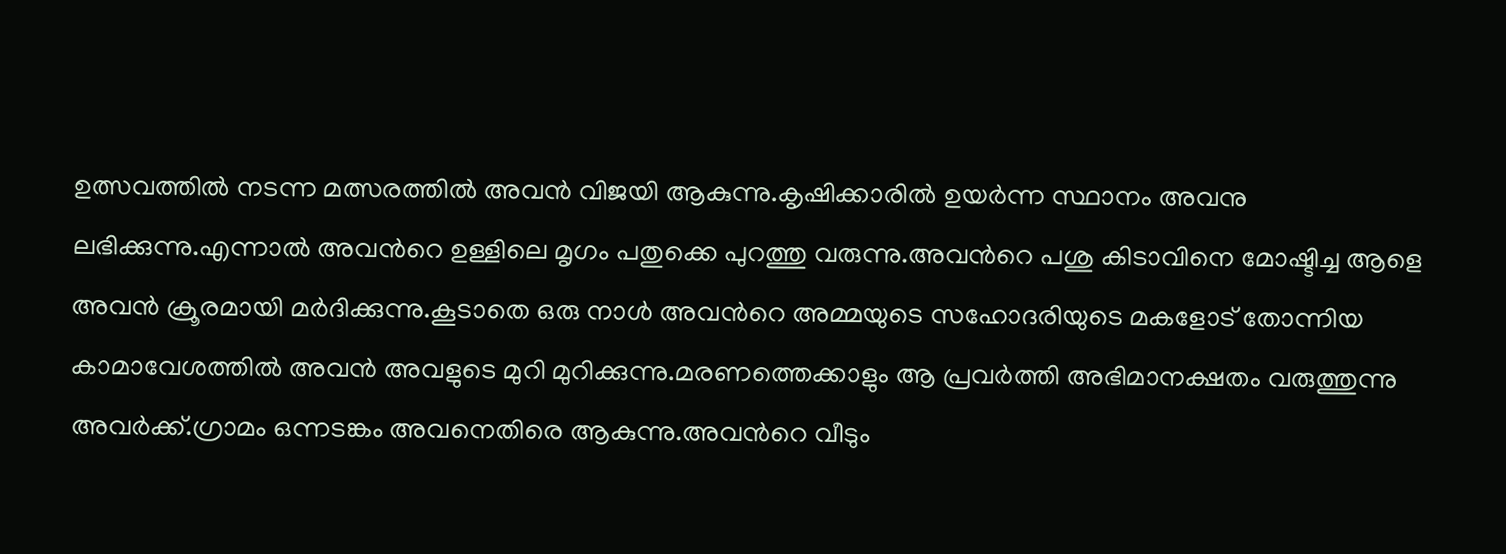ഉത്സവത്തില്‍ നടന്ന മത്സരത്തില്‍ അവന്‍ വിജയി ആകുന്നു.കൃഷിക്കാരില്‍ ഉയര്‍ന്ന സ്ഥാനം അവനു ലഭിക്കുന്നു.എന്നാല്‍ അവന്‍റെ ഉള്ളിലെ മൃഗം പതുക്കെ പുറത്തു വരുന്നു.അവന്‍റെ പശു കിടാവിനെ മോഷ്ടിച്ച ആളെ അവന്‍ ക്രൂരമായി മര്‍ദിക്കുന്നു.കൂടാതെ ഒരു നാള്‍ അവന്‍റെ അമ്മയുടെ സഹോദരിയുടെ മകളോട് തോന്നിയ കാമാവേശത്തില്‍ അവന്‍ അവളുടെ മുറി മുറിക്കുന്നു.മരണത്തെക്കാളും ആ പ്രവര്‍ത്തി അഭിമാനക്ഷതം വരുത്തുന്നു അവര്‍ക്ക്.ഗ്രാമം ഒന്നടങ്കം അവനെതിരെ ആകുന്നു.അവന്‍റെ വീടും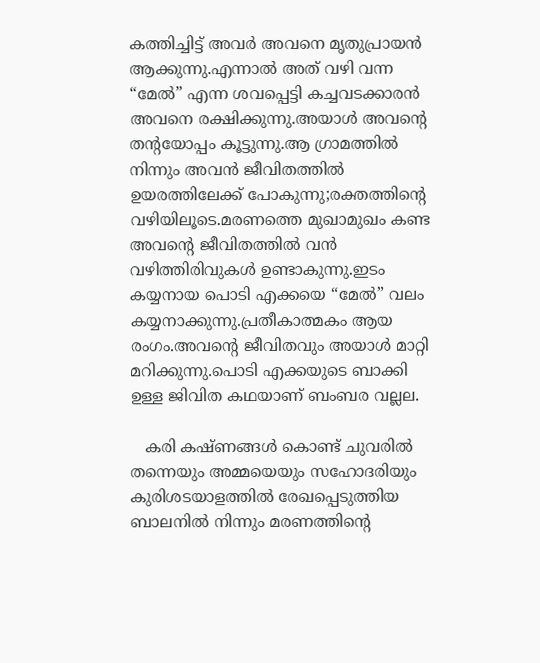കത്തിച്ചിട്ട് അവര്‍ അവനെ മൃതുപ്രായന്‍ ആക്കുന്നു.എന്നാല്‍ അത് വഴി വന്ന “മേല്‍” എന്ന ശവപ്പെട്ടി കച്ചവടക്കാരന്‍ അവനെ രക്ഷിക്കുന്നു.അയാള്‍ അവന്‍റെ തന്റയോപ്പം കൂട്ടുന്നു.ആ ഗ്രാമത്തില്‍ നിന്നും അവന്‍ ജീവിതത്തില്‍ ഉയരത്തിലേക്ക് പോകുന്നു;രക്തത്തിന്‍റെ വഴിയിലൂടെ.മരണത്തെ മുഖാമുഖം കണ്ട അവന്‍റെ ജീവിതത്തില്‍ വന്‍ വഴിത്തിരിവുകള്‍ ഉണ്ടാകുന്നു.ഇടം കയ്യനായ പൊടി എക്കയെ “മേല്‍” വലം കയ്യനാക്കുന്നു.പ്രതീകാത്മകം ആയ രംഗം.അവന്റെ ജീവിതവും അയാള്‍ മാറ്റി മറിക്കുന്നു.പൊടി എക്കയുടെ ബാക്കി ഉള്ള ജിവിത കഥയാണ് ബംബര വല്ലല.

   കരി കഷ്ണങ്ങള്‍ കൊണ്ട് ചുവരില്‍ തന്നെയും അമ്മയെയും സഹോദരിയും കുരിശടയാളത്തില്‍ രേഖപ്പെടുത്തിയ ബാലനില്‍ നിന്നും മരണത്തിന്‍റെ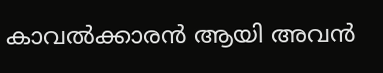കാവല്‍ക്കാരന്‍ ആയി അവന്‍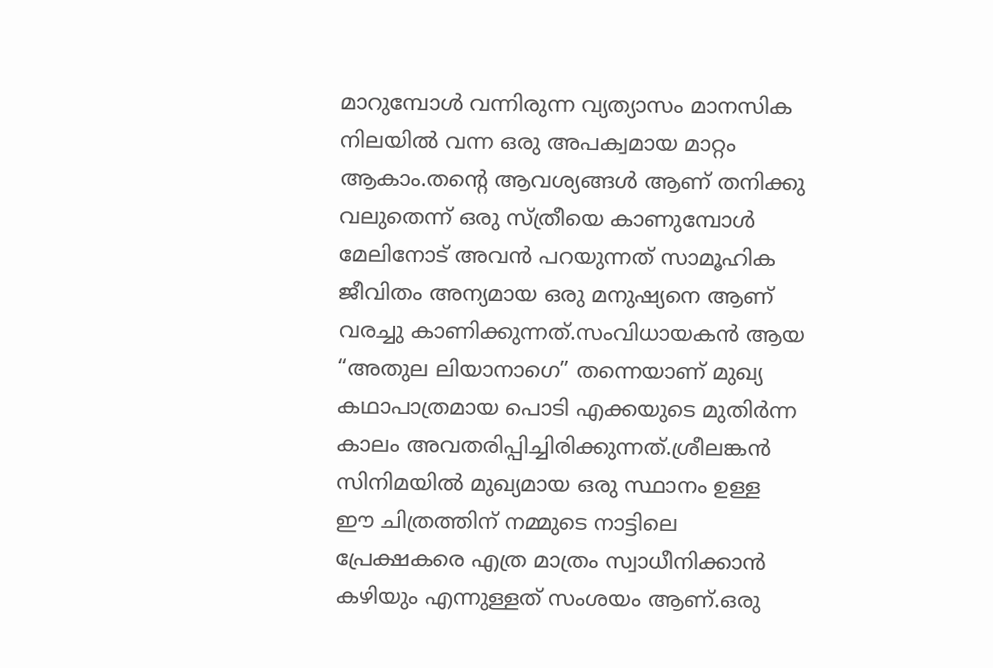മാറുമ്പോള്‍ വന്നിരുന്ന വ്യത്യാസം മാനസിക നിലയില്‍ വന്ന ഒരു അപക്വമായ മാറ്റം ആകാം.തന്‍റെ ആവശ്യങ്ങള്‍ ആണ് തനിക്കു വലുതെന്ന് ഒരു സ്ത്രീയെ കാണുമ്പോള്‍ മേലിനോട് അവന്‍ പറയുന്നത് സാമൂഹിക ജീവിതം അന്യമായ ഒരു മനുഷ്യനെ ആണ് വരച്ചു കാണിക്കുന്നത്.സംവിധായകന്‍ ആയ “അതുല ലിയാനാഗെ” തന്നെയാണ് മുഖ്യ കഥാപാത്രമായ പൊടി എക്കയുടെ മുതിര്‍ന്ന കാലം അവതരിപ്പിച്ചിരിക്കുന്നത്.ശ്രീലങ്കന്‍ സിനിമയില്‍ മുഖ്യമായ ഒരു സ്ഥാനം ഉള്ള ഈ ചിത്രത്തിന് നമ്മുടെ നാട്ടിലെ പ്രേക്ഷകരെ എത്ര മാത്രം സ്വാധീനിക്കാന്‍ കഴിയും എന്നുള്ളത് സംശയം ആണ്.ഒരു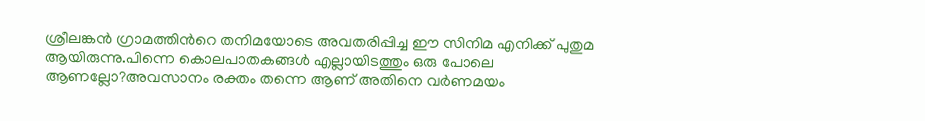ശ്രീലങ്കന്‍ ഗ്രാമത്തിന്‍റെ തനിമയോടെ അവതരിപ്പിച്ച ഈ സിനിമ എനിക്ക് പുതുമ ആയിരുന്നു.പിന്നെ കൊലപാതകങ്ങള്‍ എല്ലായിടത്തും ഒരു പോലെ ആണല്ലോ?അവസാനം രക്തം തന്നെ ആണ് അതിനെ വര്‍ണമയം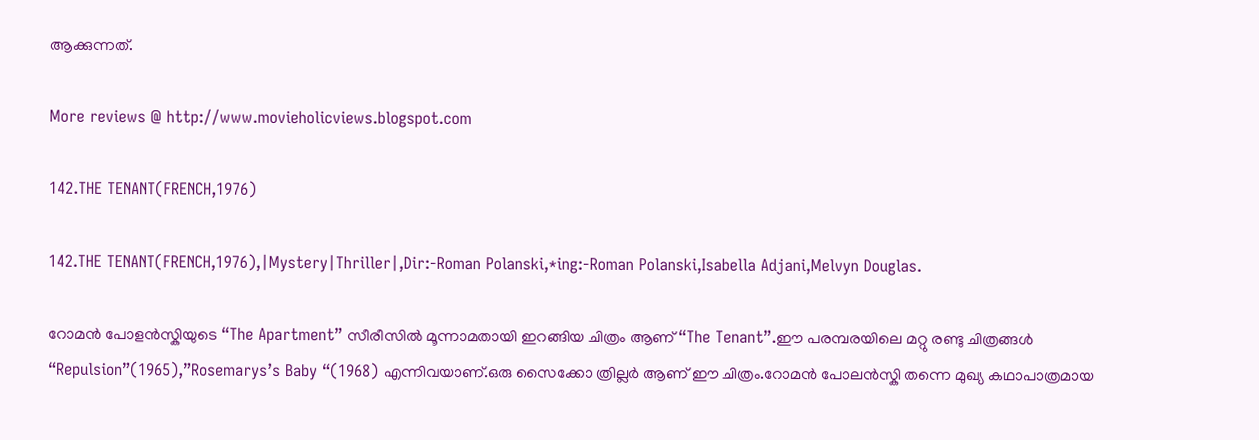ആക്കുന്നത്.

More reviews @ http://www.movieholicviews.blogspot.com

142.THE TENANT(FRENCH,1976)

142.THE TENANT(FRENCH,1976),|Mystery|Thriller|,Dir:-Roman Polanski,*ing:-Roman Polanski,Isabella Adjani,Melvyn Douglas.

റോമന്‍ പോളന്‍സ്കിയുടെ “The Apartment” സീരീസില്‍ മൂന്നാമതായി ഇറങ്ങിയ ചിത്രം ആണ് “The Tenant”.ഈ പരമ്പരയിലെ മറ്റു രണ്ടു ചിത്രങ്ങള്‍ “Repulsion”(1965),”Rosemarys’s Baby “(1968) എന്നിവയാണ്.ഒരു സൈക്കോ ത്രില്ലര്‍ ആണ് ഈ ചിത്രം.റോമന്‍ പോലന്‍സ്കി തന്നെ മുഖ്യ കഥാപാത്രമായ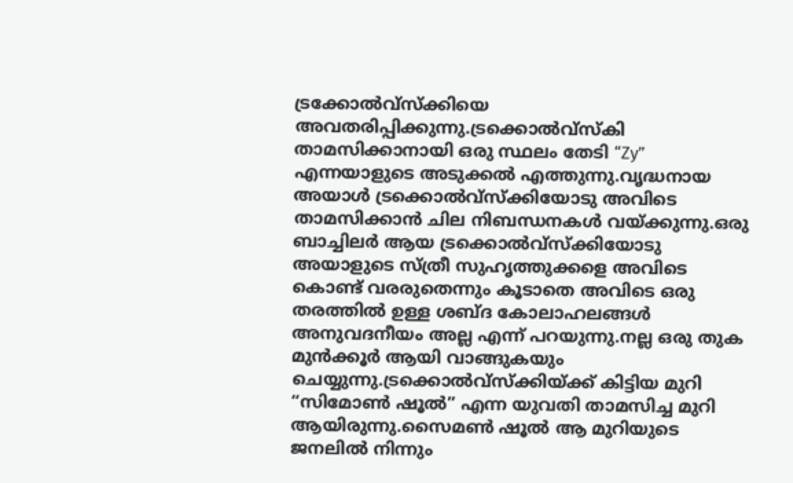ട്രക്കോല്‍വ്സ്ക്കിയെ അവതരിപ്പിക്കുന്നു.ട്രക്കൊല്‍വ്സ്കി താമസിക്കാനായി ഒരു സ്ഥലം തേടി “Zy” എന്നയാളുടെ അടുക്കല്‍ എത്തുന്നു.വൃദ്ധനായ അയാള്‍ ട്രക്കൊല്‍വ്സ്ക്കിയോടു അവിടെ താമസിക്കാന്‍ ചില നിബന്ധനകള്‍ വയ്ക്കുന്നു.ഒരു ബാച്ചിലര്‍ ആയ ട്രക്കൊല്‍വ്സ്ക്കിയോടു അയാളുടെ സ്ത്രീ സുഹൃത്തുക്കളെ അവിടെ കൊണ്ട് വരരുതെന്നും കൂടാതെ അവിടെ ഒരു തരത്തില്‍ ഉള്ള ശബ്ദ കോലാഹലങ്ങള്‍ അനുവദനീയം അല്ല എന്ന് പറയുന്നു.നല്ല ഒരു തുക മുന്‍ക്കൂര്‍ ആയി വാങ്ങുകയും ചെയ്യുന്നു.ട്രക്കൊല്‍വ്സ്ക്കിയ്ക്ക് കിട്ടിയ മുറി “സിമോണ്‍ ഷൂല്‍” എന്ന യുവതി താമസിച്ച മുറി ആയിരുന്നു.സൈമണ്‍ ഷൂല്‍ ആ മുറിയുടെ ജനലില്‍ നിന്നും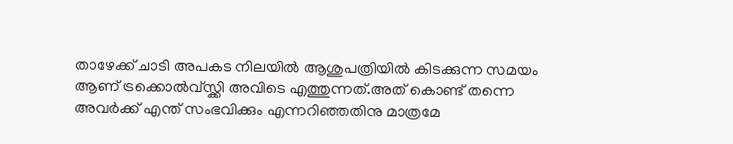താഴേക്ക് ചാടി അപകട നിലയില്‍ ആശുപത്രിയില്‍ കിടക്കുന്ന സമയം ആണ് ട്രക്കൊല്‍വ്സ്ക്കി അവിടെ എത്തുന്നത്‌.അത് കൊണ്ട് തന്നെ അവര്‍ക്ക് എന്ത് സംഭവിക്കും എന്നറിഞ്ഞതിനു മാത്രമേ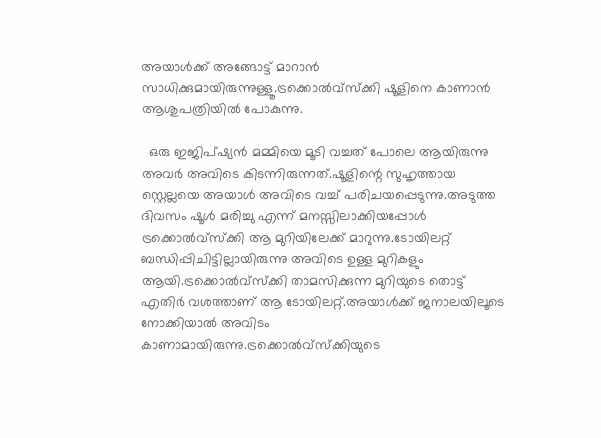അയാള്‍ക്ക്‌ അങ്ങോട്ട്‌ മാറാന്‍ സാധിക്കുമായിരുന്നുള്ളൂ.ട്രക്കൊല്‍വ്സ്ക്കി ഷൂളിനെ കാണാന്‍ ആശുപത്രിയില്‍ പോകുന്നു.

  ഒരു ഇജിപ്ഷ്യന്‍ മമ്മിയെ മൂടി വച്ചത് പോലെ ആയിരുന്നു അവര്‍ അവിടെ കിടന്നിരുന്നത്.ഷൂളിന്റെ സുഹൃത്തായ സ്റ്റെല്ലയെ അയാള്‍ അവിടെ വച്ച് പരിചയപ്പെടുന്നു.അടുത്ത ദിവസം ഷൂള്‍ മരിച്ചു എന്ന് മനസ്സിലാക്കിയപ്പോള്‍ ട്രക്കൊല്‍വ്സ്ക്കി ആ മുറിയിലേക്ക് മാറുന്നു.ടോയിലറ്റ് ബന്ധിപ്പിചിട്ടില്ലായിരുന്നു അവിടെ ഉള്ള മുറികളും ആയി.ട്രക്കൊല്‍വ്സ്ക്കി താമസിക്കുന്ന മുറിയുടെ തൊട്ട് എതിര്‍ വശത്താണ് ആ ടോയിലറ്റ്.അയാള്‍ക്ക്‌ ജനാലയിലൂടെ നോക്കിയാല്‍ അവിടം കാണാമായിരുന്നു.ട്രക്കൊല്‍വ്സ്ക്കിയുടെ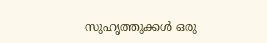സുഹൃത്തുക്കള്‍ ഒരു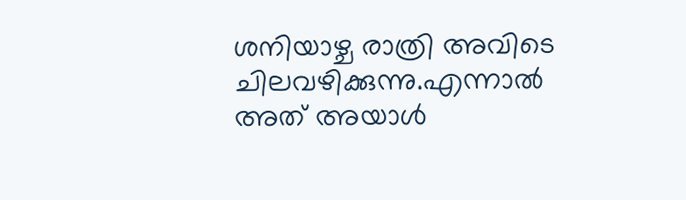ശനിയാഴ്ച രാത്രി അവിടെ ചിലവഴിക്കുന്നു.എന്നാല്‍ അത് അയാള്‍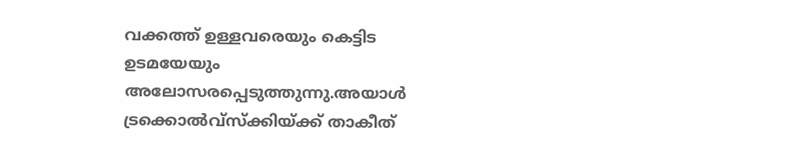വക്കത്ത് ഉള്ളവരെയും കെട്ടിട ഉടമയേയും അലോസരപ്പെടുത്തുന്നു.അയാള്‍ ട്രക്കൊല്‍വ്സ്ക്കിയ്ക്ക് താകീത്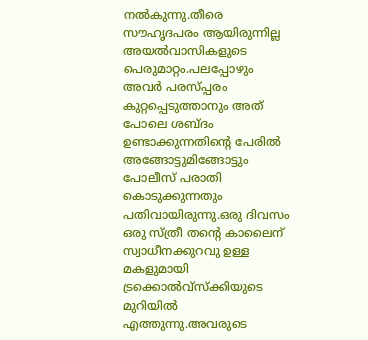നല്‍കുന്നു.തീരെ സൗഹൃദപരം ആയിരുന്നില്ല അയല്‍വാസികളുടെ പെരുമാറ്റം.പലപ്പോഴും അവര്‍ പരസ്പ്പരം കുറ്റപ്പെടുത്താനും അത് പോലെ ശബ്ദം ഉണ്ടാക്കുന്നതിന്‍റെ പേരില്‍ അങ്ങോട്ടുമിങ്ങോട്ടും പോലീസ് പരാതി കൊടുക്കുന്നതും പതിവായിരുന്നു.ഒരു ദിവസം ഒരു സ്ത്രീ തന്‍റെ കാലൈന് സ്വാധീനക്കുറവു ഉള്ള മകളുമായി ട്രക്കൊല്‍വ്സ്ക്കിയുടെ മുറിയില്‍ എത്തുന്നു.അവരുടെ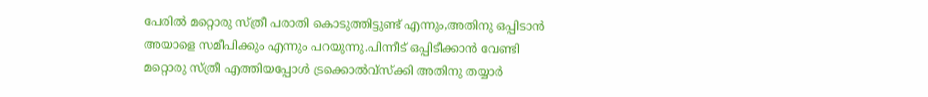പേരില്‍ മറ്റൊരു സ്ത്രീ പരാതി കൊടുത്തിട്ടുണ്ട്‌ എന്നും,അതിനു ഒപ്പിടാന്‍ അയാളെ സമീപിക്കും എന്നും പറയുന്നു.പിന്നീട് ഒപ്പിടീക്കാന്‍ വേണ്ടി മറ്റൊരു സ്ത്രീ എത്തിയപ്പോള്‍ ട്രക്കൊല്‍വ്സ്ക്കി അതിനു തയ്യാര്‍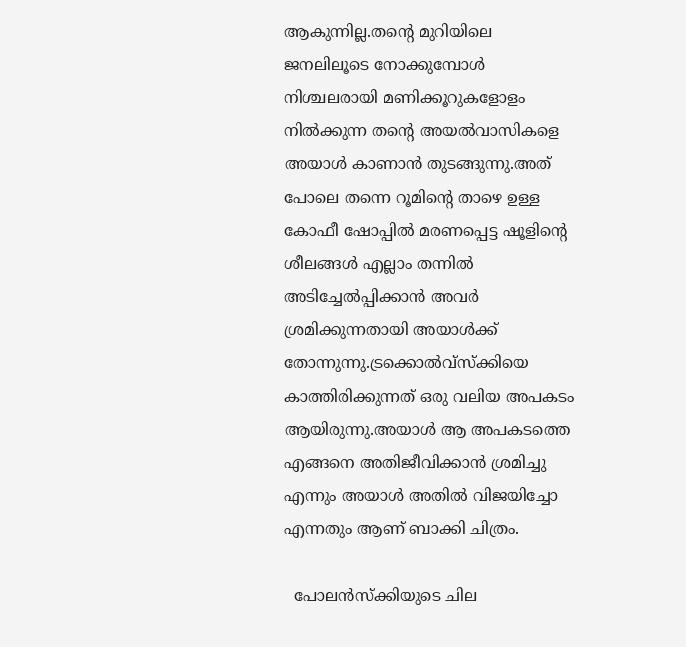ആകുന്നില്ല.തന്റെ മുറിയിലെ ജനലിലൂടെ നോക്കുമ്പോള്‍ നിശ്ചലരായി മണിക്കൂറുകളോളം നില്‍ക്കുന്ന തന്‍റെ അയല്‍വാസികളെ അയാള്‍ കാണാന്‍ തുടങ്ങുന്നു.അത് പോലെ തന്നെ റൂമിന്റെ താഴെ ഉള്ള കോഫീ ഷോപ്പില്‍ മരണപ്പെട്ട ഷൂളിന്റെ ശീലങ്ങള്‍ എല്ലാം തന്നില്‍ അടിച്ചേല്‍പ്പിക്കാന്‍ അവര്‍ ശ്രമിക്കുന്നതായി അയാള്‍ക്ക് തോന്നുന്നു.ട്രക്കൊല്‍വ്സ്ക്കിയെ കാത്തിരിക്കുന്നത് ഒരു വലിയ അപകടം ആയിരുന്നു.അയാള്‍ ആ അപകടത്തെ എങ്ങനെ അതിജീവിക്കാന്‍ ശ്രമിച്ചു എന്നും അയാള്‍ അതില്‍ വിജയിച്ചോ എന്നതും ആണ് ബാക്കി ചിത്രം.

  പോലന്‍സ്ക്കിയുടെ ചില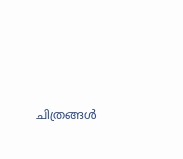ചിത്രങ്ങള്‍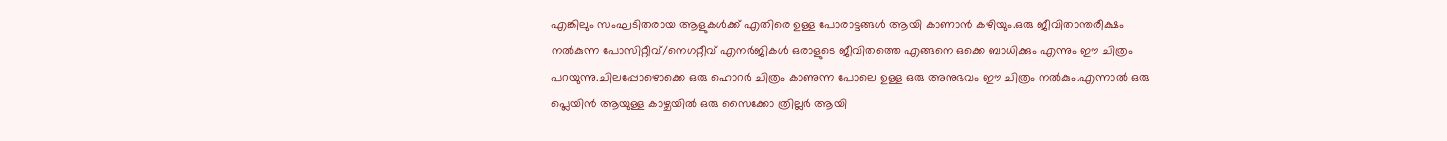എങ്കിലും സംഘടിതരായ ആളുകള്‍ക്ക് എതിരെ ഉള്ള പോരാട്ടങ്ങള്‍ ആയി കാണാന്‍ കഴിയും.ഒരു ജീവിതാന്തരീക്ഷം നല്‍കുന്ന പോസിറ്റീവ്/നെഗറ്റീവ് എനര്‍ജികള്‍ ഒരാളുടെ ജീവിതത്തെ എങ്ങനെ ഒക്കെ ബാധിക്കും എന്നും ഈ ചിത്രം പറയുന്നു.ചിലപ്പോഴൊക്കെ ഒരു ഹൊറര്‍ ചിത്രം കാണുന്ന പോലെ ഉള്ള ഒരു അനുഭവം ഈ ചിത്രം നല്‍കും.എന്നാല്‍ ഒരു പ്ലെയിന്‍ ആയുള്ള കാഴ്ചയില്‍ ഒരു സൈക്കോ ത്രില്ലര്‍ ആയി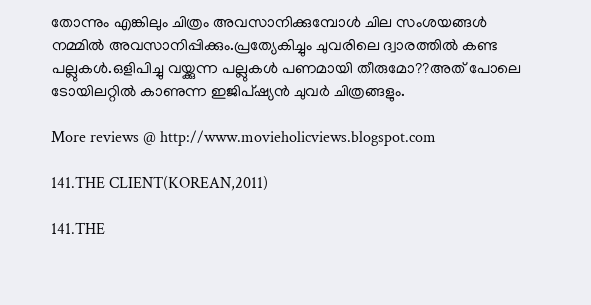തോന്നും എങ്കിലും ചിത്രം അവസാനിക്കുമ്പോള്‍ ചില സംശയങ്ങള്‍ നമ്മില്‍ അവസാനിപ്പിക്കും.പ്രത്യേകിച്ചും ചുവരിലെ ദ്വാരത്തില്‍ കണ്ട പല്ലുകള്‍.ഒളിപിച്ചു വയ്ക്കുന്ന പല്ലുകള്‍ പണമായി തീരുമോ??അത് പോലെ ടോയിലറ്റില്‍ കാണുന്ന ഇജിപ്ഷ്യന്‍ ചുവര്‍ ചിത്രങ്ങളും.

More reviews @ http://www.movieholicviews.blogspot.com

141.THE CLIENT(KOREAN,2011)

141.THE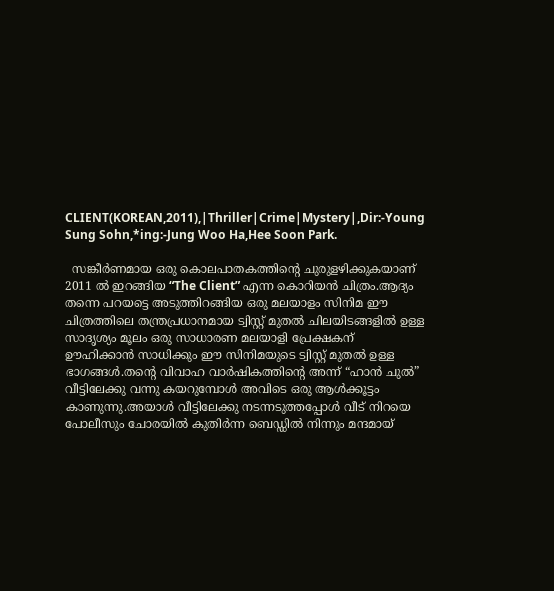CLIENT(KOREAN,2011),|Thriller|Crime|Mystery|,Dir:-Young Sung Sohn,*ing:-Jung Woo Ha,Hee Soon Park.

  സങ്കീര്‍ണമായ ഒരു കൊലപാതകത്തിന്റെ ചുരുളഴിക്കുകയാണ് 2011 ല്‍ ഇറങ്ങിയ “The Client” എന്ന കൊറിയന്‍ ചിത്രം.ആദ്യം തന്നെ പറയട്ടെ അടുത്തിറങ്ങിയ ഒരു മലയാളം സിനിമ ഈ ചിത്രത്തിലെ തന്ത്രപ്രധാനമായ ട്വിസ്റ്റ് മുതല്‍ ചിലയിടങ്ങളില്‍ ഉള്ള സാദൃശ്യം മൂലം ഒരു സാധാരണ മലയാളി പ്രേക്ഷകന് ഊഹിക്കാന്‍ സാധിക്കും ഈ സിനിമയുടെ ട്വിസ്റ്റ് മുതല്‍ ഉള്ള ഭാഗങ്ങള്‍.തന്‍റെ വിവാഹ വാര്‍ഷികത്തിന്റെ അന്ന് “ഹാന്‍ ചുല്‍” വീട്ടിലേക്കു വന്നു കയറുമ്പോള്‍ അവിടെ ഒരു ആള്‍ക്കൂട്ടം കാണുന്നു.അയാള്‍ വീട്ടിലേക്കു നടന്നടുത്തപ്പോള്‍ വീട് നിറയെ പോലീസും ചോരയില്‍ കുതിര്‍ന്ന ബെഡ്ഡില്‍ നിന്നും മന്ദമായ്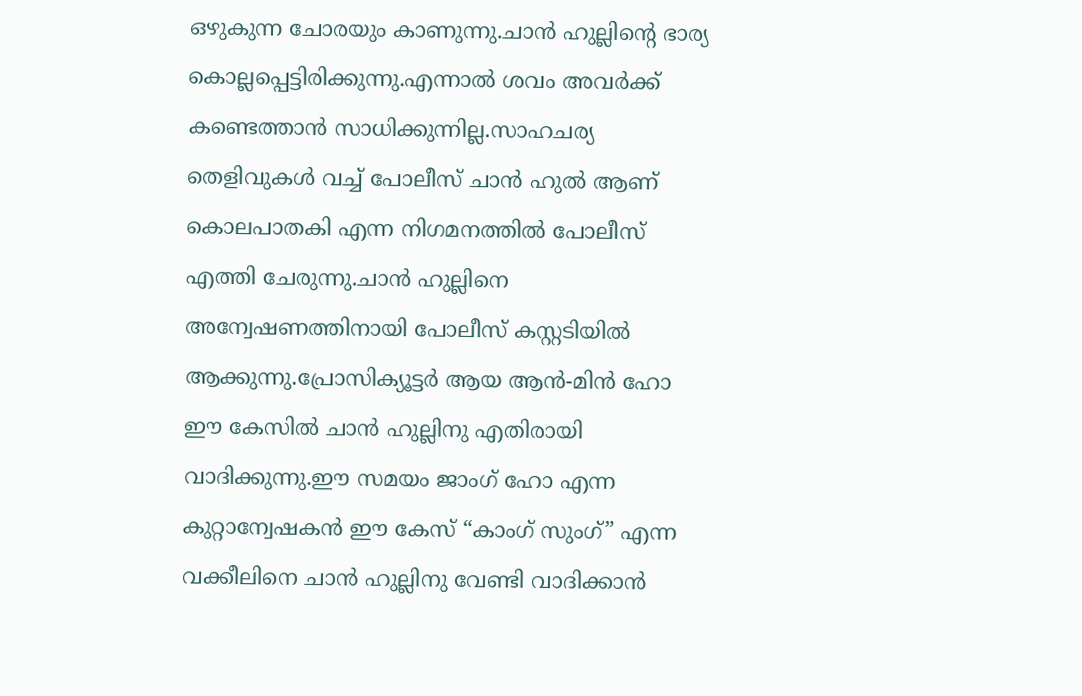ഒഴുകുന്ന ചോരയും കാണുന്നു.ചാന്‍ ഹുല്ലിന്റെ ഭാര്യ കൊല്ലപ്പെട്ടിരിക്കുന്നു.എന്നാല്‍ ശവം അവര്‍ക്ക് കണ്ടെത്താന്‍ സാധിക്കുന്നില്ല.സാഹചര്യ തെളിവുകള്‍ വച്ച് പോലീസ് ചാന്‍ ഹുല്‍ ആണ് കൊലപാതകി എന്ന നിഗമനത്തില്‍ പോലീസ് എത്തി ചേരുന്നു.ചാന്‍ ഹുല്ലിനെ അന്വേഷണത്തിനായി പോലീസ് കസ്റ്റടിയില്‍ ആക്കുന്നു.പ്രോസിക്യൂട്ടര്‍ ആയ ആന്‍-മിന്‍ ഹോ ഈ കേസില്‍ ചാന്‍ ഹുല്ലിനു എതിരായി വാദിക്കുന്നു.ഈ സമയം ജാംഗ് ഹോ എന്ന കുറ്റാന്വേഷകന്‍ ഈ കേസ് “കാംഗ് സുംഗ്” എന്ന വക്കീലിനെ ചാന്‍ ഹുല്ലിനു വേണ്ടി വാദിക്കാന്‍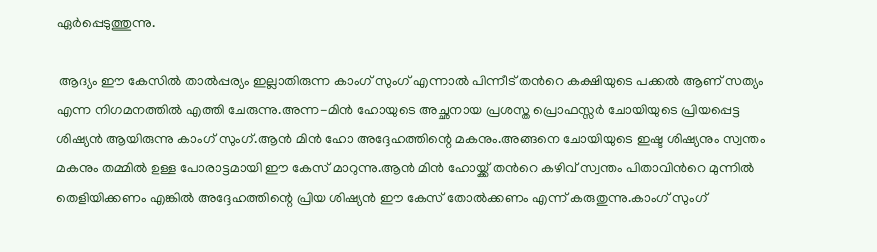ഏര്‍പ്പെടുത്തുന്നു.

 ആദ്യം ഈ കേസില്‍ താല്‍പ്പര്യം ഇല്ലാതിരുന്ന കാംഗ് സുംഗ് എന്നാല്‍ പിന്നീട് തന്‍റെ കക്ഷിയുടെ പക്കല്‍ ആണ് സത്യം എന്ന നിഗമനത്തില്‍ എത്തി ചേരുന്നു.അന്ന-മിന്‍ ഹോയുടെ അച്ഛനായ പ്രശസ്ത പ്രൊഫസ്സര്‍ ചോയിയുടെ പ്രിയപ്പെട്ട ശിഷ്യന്‍ ആയിരുന്നു കാംഗ് സുംഗ്.ആന്‍ മിന്‍ ഹോ അദ്ദേഹത്തിന്റെ മകനും.അങ്ങനെ ചോയിയുടെ ഇഷ്ട ശിഷ്യനും സ്വന്തം മകനും തമ്മില്‍ ഉള്ള പോരാട്ടമായി ഈ കേസ് മാറുന്നു.ആന്‍ മിന്‍ ഹോയ്ക്ക് തന്‍റെ കഴിവ് സ്വന്തം പിതാവിന്‍റെ മുന്നില്‍ തെളിയിക്കണം എങ്കില്‍ അദ്ദേഹത്തിന്റെ പ്രിയ ശിഷ്യന്‍ ഈ കേസ് തോല്‍ക്കണം എന്ന് കരുതുന്നു.കാംഗ് സുംഗ്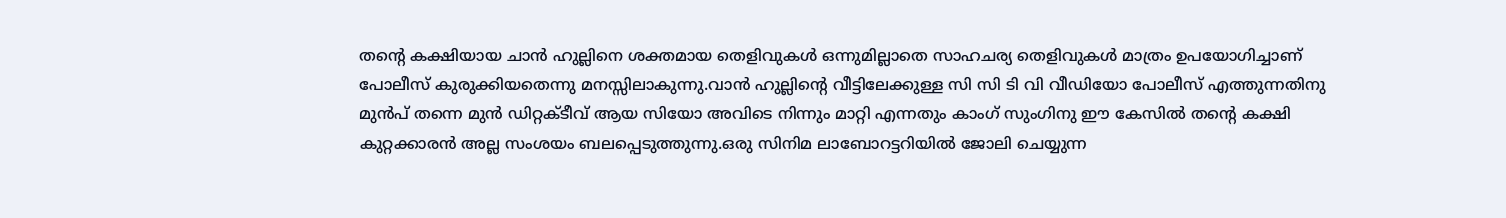തന്‍റെ കക്ഷിയായ ചാന്‍ ഹുല്ലിനെ ശക്തമായ തെളിവുകള്‍ ഒന്നുമില്ലാതെ സാഹചര്യ തെളിവുകള്‍ മാത്രം ഉപയോഗിച്ചാണ് പോലീസ് കുരുക്കിയതെന്നു മനസ്സിലാകുന്നു.വാന്‍ ഹുല്ലിന്റെ വീട്ടിലേക്കുള്ള സി സി ടി വി വീഡിയോ പോലീസ് എത്തുന്നതിനു മുന്‍പ് തന്നെ മുന്‍ ഡിറ്റക്ടീവ് ആയ സിയോ അവിടെ നിന്നും മാറ്റി എന്നതും കാംഗ് സുംഗിനു ഈ കേസില്‍ തന്റെ കക്ഷി കുറ്റക്കാരന്‍ അല്ല സംശയം ബലപ്പെടുത്തുന്നു.ഒരു സിനിമ ലാബോറട്ടറിയില്‍ ജോലി ചെയ്യുന്ന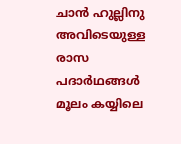ചാന്‍ ഹുല്ലിനു അവിടെയുള്ള രാസ പദാര്‍ഥങ്ങള്‍ മൂലം കയ്യിലെ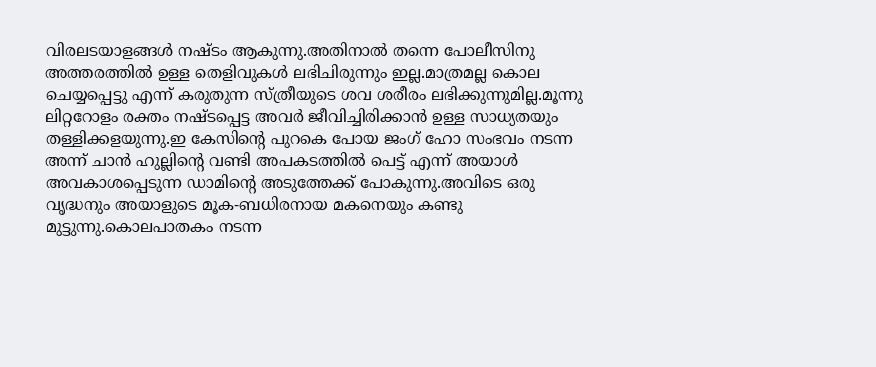വിരലടയാളങ്ങള്‍ നഷ്ടം ആകുന്നു.അതിനാല്‍ തന്നെ പോലീസിനു അത്തരത്തില്‍ ഉള്ള തെളിവുകള്‍ ലഭിചിരുന്നും ഇല്ല.മാത്രമല്ല കൊല ചെയ്യപ്പെട്ടു എന്ന് കരുതുന്ന സ്ത്രീയുടെ ശവ ശരീരം ലഭിക്കുന്നുമില്ല.മൂന്നു ലിറ്ററോളം രക്തം നഷ്ടപ്പെട്ട അവര്‍ ജീവിച്ചിരിക്കാന്‍ ഉള്ള സാധ്യതയും തള്ളിക്കളയുന്നു.ഇ കേസിന്റെ പുറകെ പോയ ജംഗ് ഹോ സംഭവം നടന്ന അന്ന് ചാന്‍ ഹുല്ലിന്റെ വണ്ടി അപകടത്തില്‍ പെട്ട് എന്ന് അയാള്‍ അവകാശപ്പെടുന്ന ഡാമിന്റെ അടുത്തേക്ക് പോകുന്നു.അവിടെ ഒരു വൃദ്ധനും അയാളുടെ മൂക-ബധിരനായ മകനെയും കണ്ടു മുട്ടുന്നു.കൊലപാതകം നടന്ന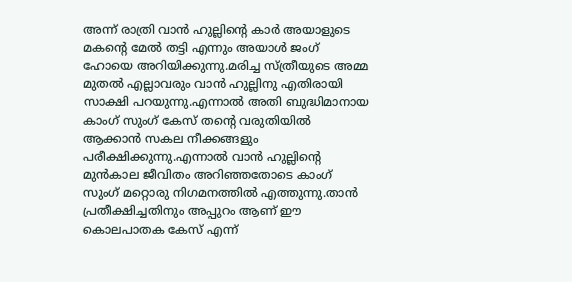അന്ന് രാത്രി വാന്‍ ഹുല്ലിന്റെ കാര്‍ അയാളുടെ മകന്റെ മേല്‍ തട്ടി എന്നും അയാള്‍ ജംഗ് ഹോയെ അറിയിക്കുന്നു.മരിച്ച സ്ത്രീയുടെ അമ്മ മുതല്‍ എല്ലാവരും വാന്‍ ഹുല്ലിനു എതിരായി സാക്ഷി പറയുന്നു.എന്നാല്‍ അതി ബുദ്ധിമാനായ കാംഗ് സുംഗ് കേസ് തന്‍റെ വരുതിയില്‍ ആക്കാന്‍ സകല നീക്കങ്ങളും പരീക്ഷിക്കുന്നു.എന്നാല്‍ വാന്‍ ഹുല്ലിന്റെ മുന്‍കാല ജീവിതം അറിഞ്ഞതോടെ കാംഗ് സുംഗ് മറ്റൊരു നിഗമനത്തില്‍ എത്തുന്നു.താന്‍ പ്രതീക്ഷിച്ചതിനും അപ്പുറം ആണ് ഈ കൊലപാതക കേസ് എന്ന്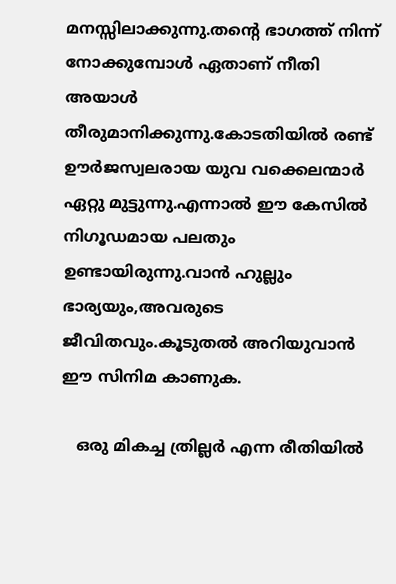മനസ്സിലാക്കുന്നു.തന്‍റെ ഭാഗത്ത്‌ നിന്ന് നോക്കുമ്പോള്‍ ഏതാണ് നീതി അയാള്‍ തീരുമാനിക്കുന്നു.കോടതിയില്‍ രണ്ട് ഊര്‍ജസ്വലരായ യുവ വക്കെലന്മാര്‍ ഏറ്റു മുട്ടുന്നു.എന്നാല്‍ ഈ കേസില്‍ നിഗൂഡമായ പലതും ഉണ്ടായിരുന്നു.വാന്‍ ഹുല്ലും ഭാര്യയും,അവരുടെ ജീവിതവും.കൂടുതല്‍ അറിയുവാന്‍ ഈ സിനിമ കാണുക.

   ഒരു മികച്ച ത്രില്ലര്‍ എന്ന രീതിയില്‍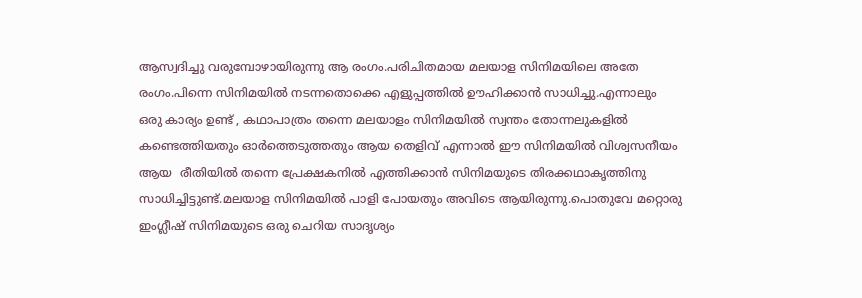ആസ്വദിച്ചു വരുമ്പോഴായിരുന്നു ആ രംഗം.പരിചിതമായ മലയാള സിനിമയിലെ അതേ രംഗം.പിന്നെ സിനിമയില്‍ നടന്നതൊക്കെ എളുപ്പത്തില്‍ ഊഹിക്കാന്‍ സാധിച്ചു.എന്നാലും ഒരു കാര്യം ഉണ്ട് , കഥാപാത്രം തന്നെ മലയാളം സിനിമയില്‍ സ്വന്തം തോന്നലുകളില്‍ കണ്ടെത്തിയതും ഓര്‍ത്തെടുത്തതും ആയ തെളിവ് എന്നാല്‍ ഈ സിനിമയില്‍ വിശ്വസനീയം ആയ  രീതിയില്‍ തന്നെ പ്രേക്ഷകനില്‍ എത്തിക്കാന്‍ സിനിമയുടെ തിരക്കഥാകൃത്തിനു സാധിച്ചിട്ടുണ്ട്.മലയാള സിനിമയില്‍ പാളി പോയതും അവിടെ ആയിരുന്നു.പൊതുവേ മറ്റൊരു ഇംഗ്ലീഷ് സിനിമയുടെ ഒരു ചെറിയ സാദൃശ്യം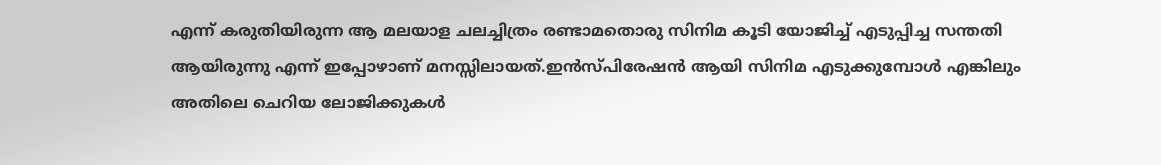എന്ന് കരുതിയിരുന്ന ആ മലയാള ചലച്ചിത്രം രണ്ടാമതൊരു സിനിമ കൂടി യോജിച്ച് എടുപ്പിച്ച സന്തതി ആയിരുന്നു എന്ന് ഇപ്പോഴാണ് മനസ്സിലായത്‌.ഇന്‍സ്പിരേഷന്‍ ആയി സിനിമ എടുക്കുമ്പോള്‍ എങ്കിലും അതിലെ ചെറിയ ലോജിക്കുകള്‍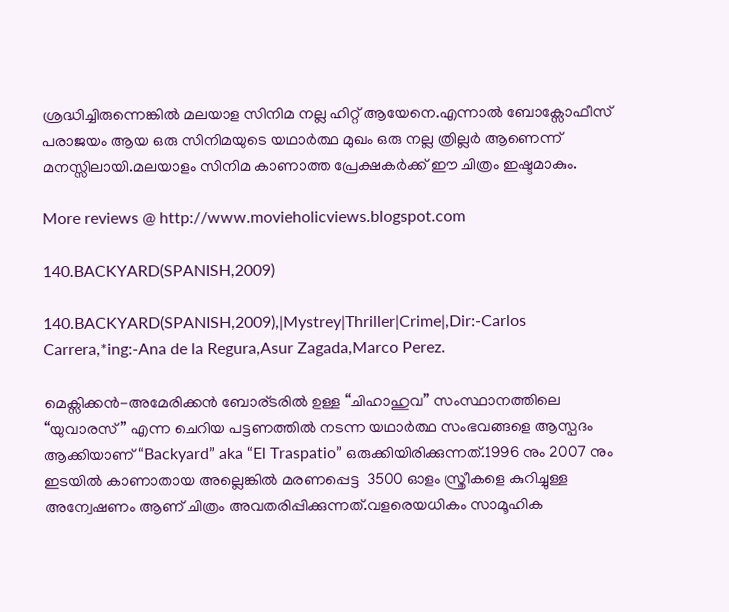ശ്രദ്ധിച്ചിരുന്നെങ്കില്‍ മലയാള സിനിമ നല്ല ഹിറ്റ്‌ ആയേനെ.എന്നാല്‍ ബോക്സോഫീസ് പരാജയം ആയ ഒരു സിനിമയുടെ യഥാര്‍ത്ഥ മുഖം ഒരു നല്ല ത്രില്ലര്‍ ആണെന്ന് മനസ്സിലായി.മലയാളം സിനിമ കാണാത്ത പ്രേക്ഷകര്‍ക്ക്‌ ഈ ചിത്രം ഇഷ്ടമാകും.

More reviews @ http://www.movieholicviews.blogspot.com

140.BACKYARD(SPANISH,2009)

140.BACKYARD(SPANISH,2009),|Mystrey|Thriller|Crime|,Dir:-Carlos Carrera,*ing:-Ana de la Regura,Asur Zagada,Marco Perez.

മെക്സിക്കന്‍-അമേരിക്കന്‍ ബോര്ടരില്‍ ഉള്ള “ചിഹാഹുവ” സംസ്ഥാനത്തിലെ “യുവാരസ്‌” എന്ന ചെറിയ പട്ടണത്തില്‍ നടന്ന യഥാര്‍ത്ഥ സംഭവങ്ങളെ ആസ്പദം ആക്കിയാണ് “Backyard” aka “El Traspatio” ഒരുക്കിയിരിക്കുന്നത്.1996 നും 2007 നും ഇടയില്‍ കാണാതായ അല്ലെങ്കില്‍ മരണപ്പെട്ട  3500 ഓളം സ്ത്രീകളെ കുറിച്ചുള്ള അന്വേഷണം ആണ് ചിത്രം അവതരിപ്പിക്കുന്നത്‌.വളരെയധികം സാമൂഹിക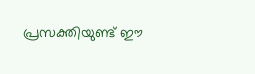പ്രസക്തിയുണ്ട് ഈ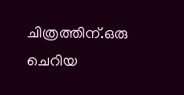ചിത്രത്തിന്.ഒരു ചെറിയ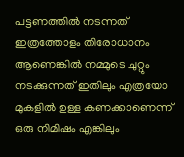പട്ടണത്തില്‍ നടന്നത് ഇത്രത്തോളം തിരോധാനം ആണെങ്കില്‍ നമ്മുടെ ചുറ്റും നടക്കുന്നത് ഇതിലും എത്രയോ മുകളില്‍ ഉള്ള കണക്കാണെന്ന് ഒരു നിമിഷം എങ്കിലും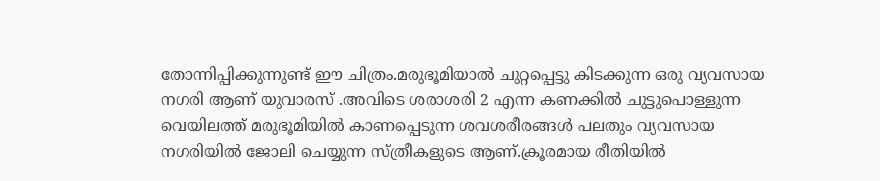തോന്നിപ്പിക്കുന്നുണ്ട് ഈ ചിത്രം.മരുഭൂമിയാല്‍ ചുറ്റപ്പെട്ടു കിടക്കുന്ന ഒരു വ്യവസായ നഗരി ആണ് യുവാരസ് .അവിടെ ശരാശരി 2 എന്ന കണക്കില്‍ ചുട്ടുപൊള്ളുന്ന വെയിലത്ത്‌ മരുഭൂമിയില്‍ കാണപ്പെടുന്ന ശവശരീരങ്ങള്‍ പലതും വ്യവസായ നഗരിയില്‍ ജോലി ചെയ്യുന്ന സ്ത്രീകളുടെ ആണ്.ക്രൂരമായ രീതിയില്‍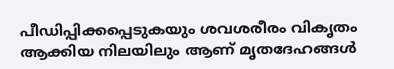പീഡിപ്പിക്കപ്പെടുകയും ശവശരീരം വികൃതം ആക്കിയ നിലയിലും ആണ് മൃതദേഹങ്ങള്‍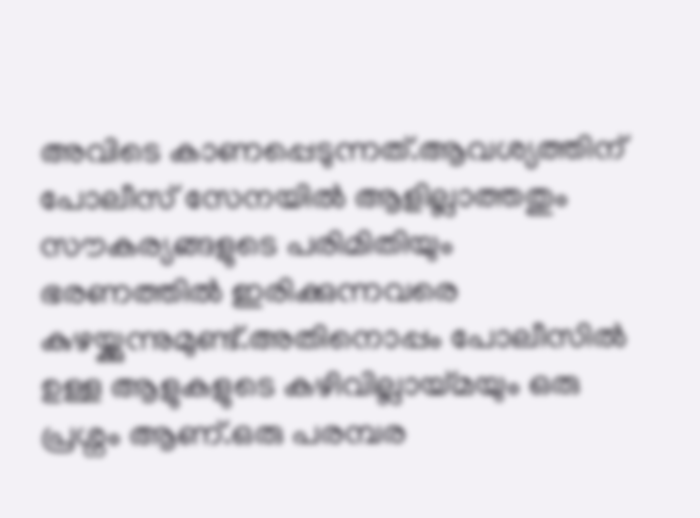അവിടെ കാണപ്പെടുന്നത്.ആവശ്യത്തിന് പോലീസ് സേനയില്‍ ആളില്ലാത്തതും സൗകര്യങ്ങളുടെ പരിമിതിയും ഭരണത്തില്‍ ഇരിക്കുന്നവരെ കുഴയ്ക്കുന്നുമുണ്ട്.അതിനൊപ്പം പോലീസില്‍  ഉള്ള ആളുകളുടെ കഴിവില്ലായ്മയും ഒരു പ്രശ്നം ആണ്.ഒരു പരമ്പര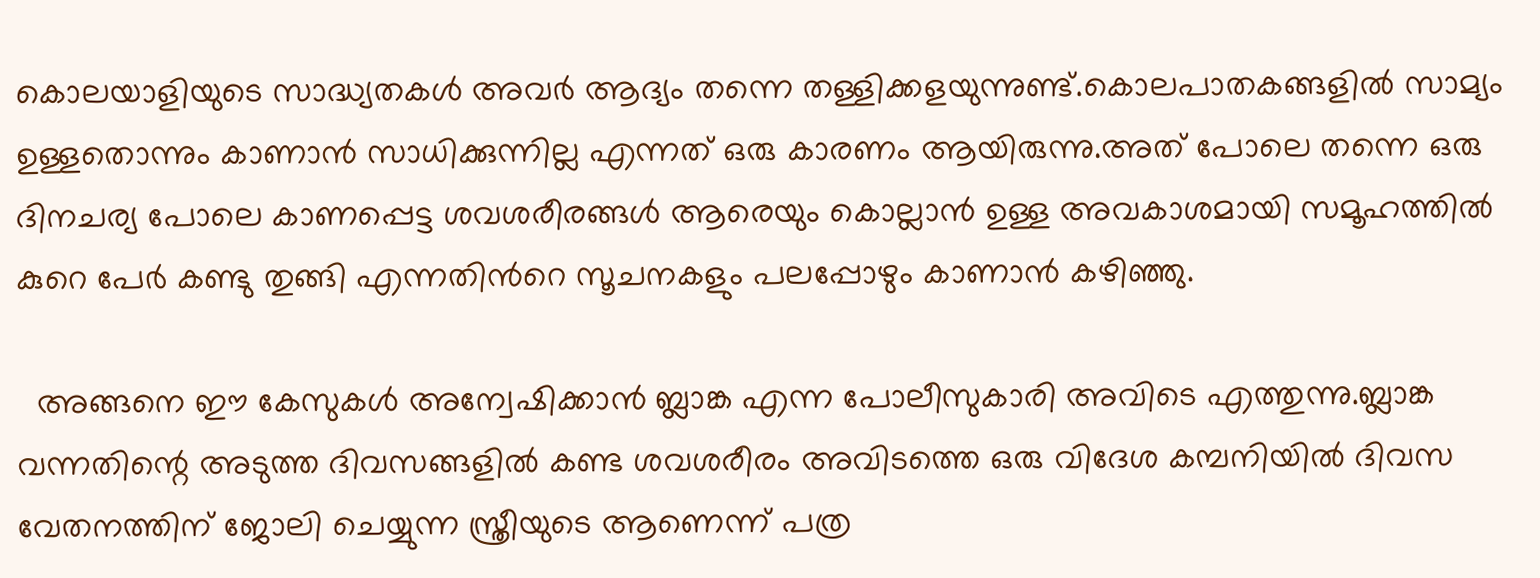കൊലയാളിയുടെ സാദ്ധ്യതകള്‍ അവര്‍ ആദ്യം തന്നെ തള്ളിക്കളയുന്നുണ്ട്.കൊലപാതകങ്ങളില്‍ സാമ്യം ഉള്ളതൊന്നും കാണാന്‍ സാധിക്കുന്നില്ല എന്നത് ഒരു കാരണം ആയിരുന്നു.അത് പോലെ തന്നെ ഒരു ദിനചര്യ പോലെ കാണപ്പെട്ട ശവശരീരങ്ങള്‍ ആരെയും കൊല്ലാന്‍ ഉള്ള അവകാശമായി സമൂഹത്തില്‍ കുറെ പേര്‍ കണ്ടു തുങ്ങി എന്നതിന്‍റെ സൂചനകളും പലപ്പോഴും കാണാന്‍ കഴിഞ്ഞു.

  അങ്ങനെ ഈ കേസുകള്‍ അന്വേഷിക്കാന്‍ ബ്ലാങ്ക എന്ന പോലീസുകാരി അവിടെ എത്തുന്നു.ബ്ലാങ്ക വന്നതിന്റെ അടുത്ത ദിവസങ്ങളില്‍ കണ്ട ശവശരീരം അവിടത്തെ ഒരു വിദേശ കമ്പനിയില്‍ ദിവസ വേതനത്തിന് ജോലി ചെയ്യുന്ന സ്ത്രീയുടെ ആണെന്ന് പത്ര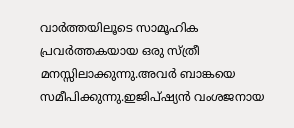വാര്‍ത്തയിലൂടെ സാമൂഹിക പ്രവര്‍ത്തകയായ ഒരു സ്ത്രീ മനസ്സിലാക്കുന്നു.അവര്‍ ബാങ്കയെ സമീപിക്കുന്നു.ഇജിപ്ഷ്യന്‍ വംശജനായ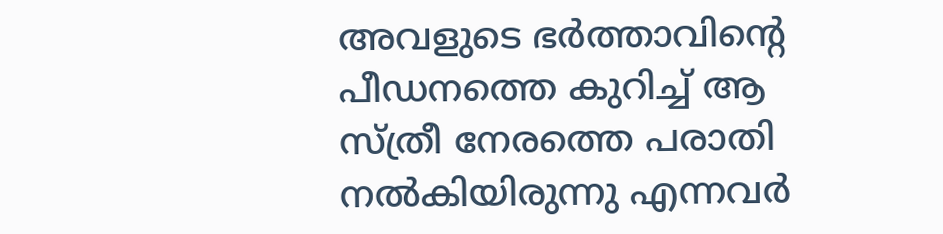അവളുടെ ഭര്‍ത്താവിന്‍റെ പീഡനത്തെ കുറിച്ച് ആ സ്ത്രീ നേരത്തെ പരാതി നല്‍കിയിരുന്നു എന്നവര്‍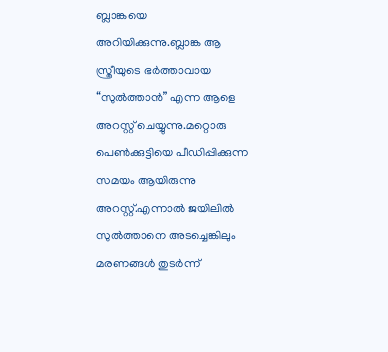ബ്ലാങ്കയെ അറിയിക്കുന്നു.ബ്ലാങ്ക ആ സ്ത്രീയുടെ ഭര്‍ത്താവായ “സുല്‍ത്താന്‍” എന്ന ആളെ അറസ്റ്റ് ചെയ്യുന്നു.മറ്റൊരു പെണ്‍ക്കുട്ടിയെ പീഡിപ്പിക്കുന്ന സമയം ആയിരുന്നു അറസ്റ്റ്.എന്നാല്‍ ജയിലില്‍ സുല്‍ത്താനെ അടച്ചെങ്കിലും മരണങ്ങള്‍ തുടര്‍ന്ന്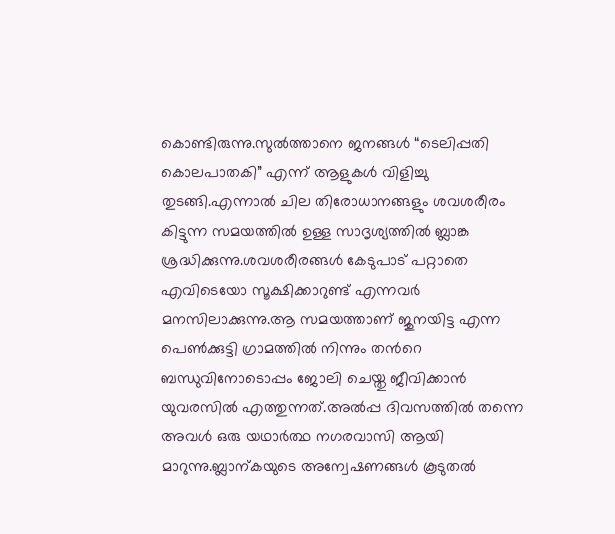കൊണ്ടിരുന്നു.സുല്‍ത്താനെ ജനങ്ങള്‍ “ടെലിപ്പതി കൊലപാതകി” എന്ന് ആളുകള്‍ വിളിച്ചു തുടങ്ങി.എന്നാല്‍ ചില തിരോധാനങ്ങളും ശവശരീരം കിട്ടുന്ന സമയത്തില്‍ ഉള്ള സാദൃശ്യത്തില്‍ ബ്ലാങ്ക ശ്രദ്ധിക്കുന്നു.ശവശരീരങ്ങള്‍ കേടുപാട് പറ്റാതെ എവിടെയോ സൂക്ഷിക്കാറുണ്ട് എന്നവര്‍ മനസിലാക്കുന്നു.ആ സമയത്താണ് ജുനയിട്ട എന്ന പെണ്‍ക്കുട്ടി ഗ്രാമത്തില്‍ നിന്നും തന്‍റെ ബന്ധുവിനോടൊപ്പം ജോലി ചെയ്തു ജീവിക്കാന്‍ യുവരസില്‍ എത്തുന്നത്‌.അല്‍പ്പ ദിവസത്തില്‍ തന്നെ അവള്‍ ഒരു യഥാര്‍ത്ഥ നഗരവാസി ആയി മാറുന്നു.ബ്ലാന്കയുടെ അന്വേഷണങ്ങള്‍ കൂടുതല്‍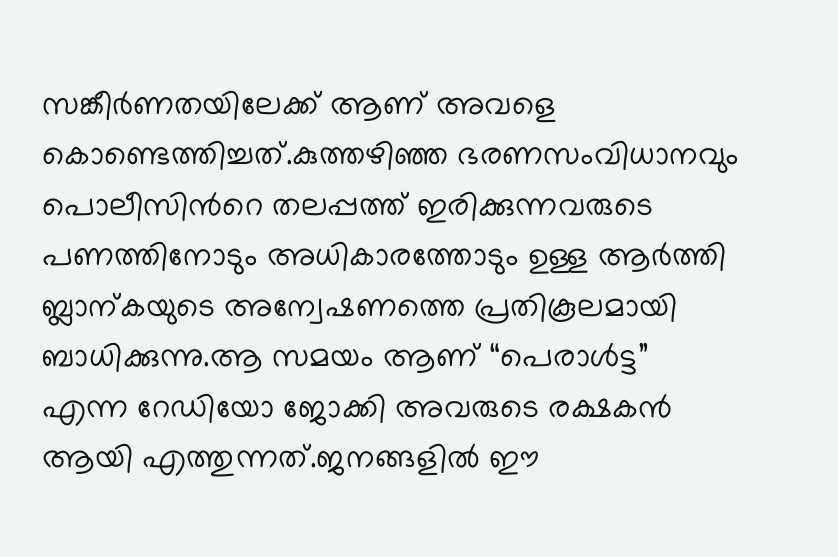സങ്കീര്‍ണതയിലേക്ക് ആണ് അവളെ കൊണ്ടെത്തിച്ചത്.കുത്തഴിഞ്ഞ ഭരണസംവിധാനവും പൊലീസിന്‍റെ തലപ്പത്ത് ഇരിക്കുന്നവരുടെ പണത്തിനോടും അധികാരത്തോടും ഉള്ള ആര്‍ത്തി ബ്ലാന്കയുടെ അന്വേഷണത്തെ പ്രതികൂലമായി ബാധിക്കുന്നു.ആ സമയം ആണ് “പെരാള്‍ട്ട” എന്ന റേഡിയോ ജോക്കി അവരുടെ രക്ഷകന്‍ ആയി എത്തുന്നത്‌.ജനങ്ങളില്‍ ഈ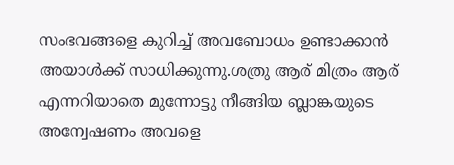സംഭവങ്ങളെ കുറിച്ച് അവബോധം ഉണ്ടാക്കാന്‍ അയാള്‍ക്ക്‌ സാധിക്കുന്നു.ശത്രു ആര് മിത്രം ആര് എന്നറിയാതെ മുന്നോട്ടു നീങ്ങിയ ബ്ലാങ്കയുടെ അന്വേഷണം അവളെ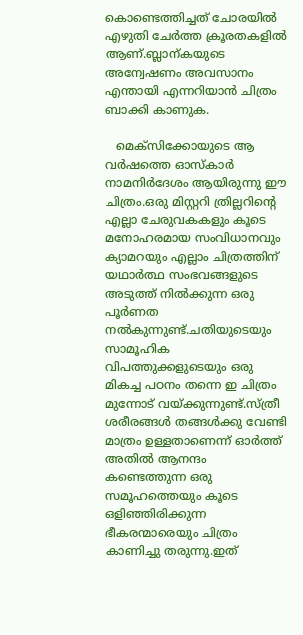കൊണ്ടെത്തിച്ചത് ചോരയില്‍ എഴുതി ചേര്‍ത്ത ക്രൂരതകളില്‍ ആണ്.ബ്ലാന്കയുടെ അന്വേഷണം അവസാനം എന്തായി എന്നറിയാന്‍ ചിത്രം ബാക്കി കാണുക.

   മെക്സിക്കോയുടെ ആ വര്‍ഷത്തെ ഓസ്കാര്‍ നാമനിര്‍ദേശം ആയിരുന്നു ഈ ചിത്രം.ഒരു മിസ്റ്ററി ത്രില്ലറിന്റെ എല്ലാ ചേരുവകകളും കൂടെ മനോഹരമായ സംവിധാനവും ക്യാമറയും എല്ലാം ചിത്രത്തിന് യഥാര്‍ത്ഥ സംഭവങ്ങളുടെ അടുത്ത് നില്‍ക്കുന്ന ഒരു പൂര്‍ണത നല്‍കുന്നുണ്ട്.ചതിയുടെയും സാമൂഹിക വിപത്തുക്കളുടെയും ഒരു മികച്ച പഠനം തന്നെ ഇ ചിത്രം മുന്നോട് വയ്ക്കുന്നുണ്ട്‌.സ്ത്രീ ശരീരങ്ങള്‍ തങ്ങള്‍ക്കു വേണ്ടി മാത്രം ഉള്ളതാണെന്ന് ഓര്‍ത്ത് അതില്‍ ആനന്ദം കണ്ടെത്തുന്ന ഒരു സമൂഹത്തെയും കൂടെ ഒളിഞ്ഞിരിക്കുന്ന ഭീകരന്മാരെയും ചിത്രം കാണിച്ചു തരുന്നു.ഇത്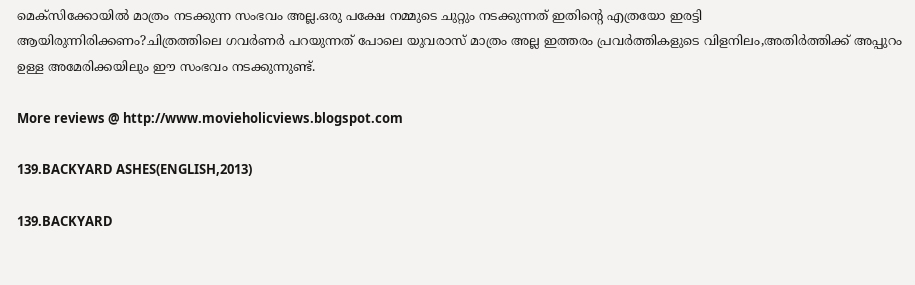മെക്സിക്കോയില്‍ മാത്രം നടക്കുന്ന സംഭവം അല്ല.ഒരു പക്ഷേ നമ്മുടെ ചുറ്റും നടക്കുന്നത് ഇതിന്റെ എത്രയോ ഇരട്ടി ആയിരുന്നിരിക്കണം?ചിത്രത്തിലെ ഗവര്‍ണര്‍ പറയുന്നത് പോലെ യുവരാസ് മാത്രം അല്ല ഇത്തരം പ്രവര്‍ത്തികളുടെ വിളനിലം,അതിര്‍ത്തിക്ക് അപ്പുറം  ഉള്ള അമേരിക്കയിലും ഈ സംഭവം നടക്കുന്നുണ്ട്.

More reviews @ http://www.movieholicviews.blogspot.com

139.BACKYARD ASHES(ENGLISH,2013)

139.BACKYARD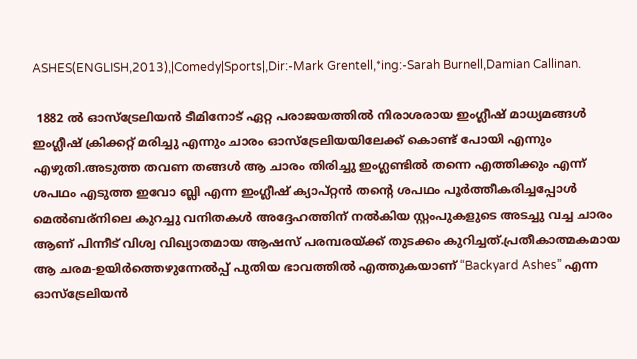ASHES(ENGLISH,2013),|Comedy|Sports|,Dir:-Mark Grentell,*ing:-Sarah Burnell,Damian Callinan.

 1882 ല്‍ ഓസ്ട്രേലിയന്‍ ടീമിനോട് ഏറ്റ പരാജയത്തില്‍ നിരാശരായ ഇംഗ്ലീഷ് മാധ്യമങ്ങള്‍ ഇംഗ്ലീഷ് ക്രിക്കറ്റ് മരിച്ചു എന്നും ചാരം ഓസ്ട്രേലിയയിലേക്ക് കൊണ്ട് പോയി എന്നും എഴുതി.അടുത്ത തവണ തങ്ങള്‍ ആ ചാരം തിരിച്ചു ഇംഗ്ലണ്ടില്‍ തന്നെ എത്തിക്കും എന്ന് ശപഥം എടുത്ത ഇവോ ബ്ലി എന്ന ഇംഗ്ലീഷ് ക്യാപ്റ്റന്‍ തന്‍റെ ശപഥം പൂര്‍ത്തീകരിച്ചപ്പോള്‍ മെല്‍ബര്നിലെ കുറച്ചു വനിതകള്‍ അദ്ദേഹത്തിന് നല്‍കിയ സ്റ്റംപുകളുടെ അടച്ചു വച്ച ചാരം ആണ് പിന്നീട് വിശ്വ വിഖ്യാതമായ ആഷസ് പരമ്പരയ്ക്ക് തുടക്കം കുറിച്ചത്.പ്രതീകാത്മകമായ ആ ചരമ-ഉയിര്‍ത്തെഴുന്നേല്‍പ്പ് പുതിയ ഭാവത്തില്‍ എത്തുകയാണ് “Backyard Ashes” എന്ന ഓസ്ട്രേലിയന്‍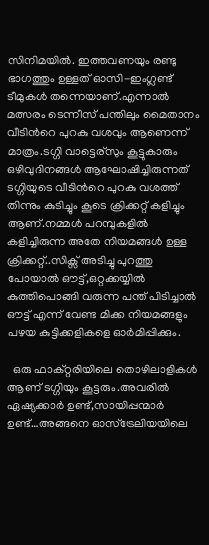സിനിമയില്‍. ഇത്തവണയും രണ്ടു ഭാഗത്തും ഉള്ളത് ഓസി-ഇംഗ്ലണ്ട് ടീമുകള്‍ തന്നെയാണ്.എന്നാല്‍ മത്സരം ടെന്നീസ് പന്തിലും മൈതാനം വീടിന്‍റെ പുറകു വശവും ആണെന്ന് മാത്രം.ടഗ്ഗി വാട്ടെര്സും കൂട്ടുകാരും ഒഴിവുദിനങ്ങള്‍ ആഘോഷിച്ചിരുന്നത് ടഗ്ഗിയുടെ വീടിന്‍റെ പുറകു വശത്ത് തിന്നും കുടിച്ചും കൂടെ ക്രിക്കറ്റ് കളിച്ചും ആണ്.നമ്മള്‍ പറമ്പുകളില്‍ കളിച്ചിരുന്ന അതേ നിയമങ്ങള്‍ ഉള്ള ക്രിക്കറ്റ്..സിക്സ് അടിച്ചു പുറത്തു പോയാല്‍ ഔട്ട്‌,ഒറ്റക്കയ്യില്‍ കുത്തിപൊങ്ങി വരുന്ന പന്ത് പിടിച്ചാല്‍ ഔട്ട്‌ എന്ന് വേണ്ട മിക്ക നിയമങ്ങളും പഴയ കുട്ടിക്കളികളെ ഓര്‍മിപ്പിക്കും.

  ഒരു ഫാക്റ്റരിയിലെ തൊഴിലാളികള്‍ ആണ് ടഗ്ഗിയും കൂട്ടരും.അവരില്‍ ഏഷ്യക്കാര്‍ ഉണ്ട്,സായിപ്പന്മാര്‍ ഉണ്ട്…അങ്ങനെ ഓസ്ട്രേലിയയിലെ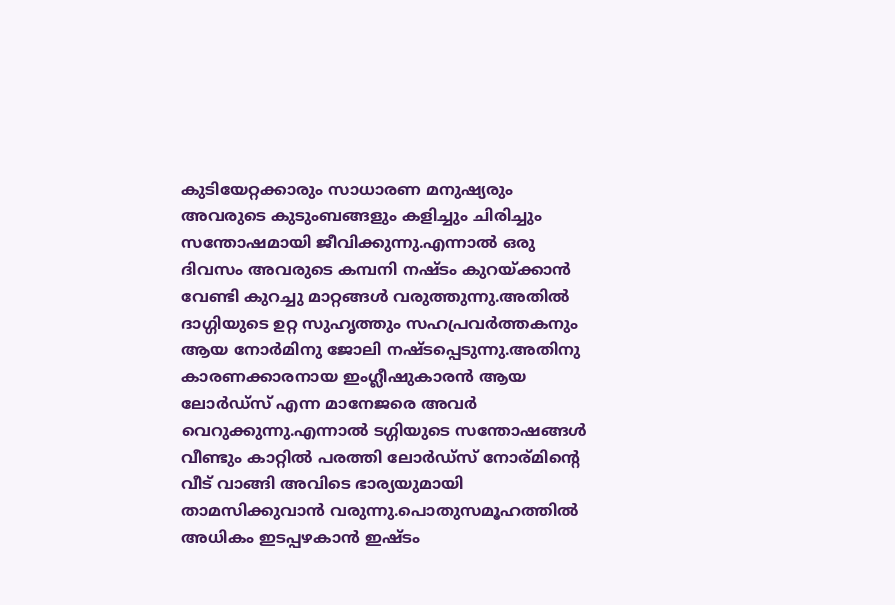കുടിയേറ്റക്കാരും സാധാരണ മനുഷ്യരും അവരുടെ കുടുംബങ്ങളും കളിച്ചും ചിരിച്ചും സന്തോഷമായി ജീവിക്കുന്നു.എന്നാല്‍ ഒരു ദിവസം അവരുടെ കമ്പനി നഷ്ടം കുറയ്ക്കാന്‍ വേണ്ടി കുറച്ചു മാറ്റങ്ങള്‍ വരുത്തുന്നു.അതില്‍ ദാഗ്ഗിയുടെ ഉറ്റ സുഹൃത്തും സഹപ്രവര്‍ത്തകനും ആയ നോര്‍മിനു ജോലി നഷ്ടപ്പെടുന്നു.അതിനു കാരണക്കാരനായ ഇംഗ്ലീഷുകാരന്‍ ആയ ലോര്‍ഡ്സ് എന്ന മാനേജരെ അവര്‍ വെറുക്കുന്നു.എന്നാല്‍ ടഗ്ഗിയുടെ സന്തോഷങ്ങള്‍ വീണ്ടും കാറ്റില്‍ പരത്തി ലോര്‍ഡ്സ് നോര്മിന്റെ വീട് വാങ്ങി അവിടെ ഭാര്യയുമായി താമസിക്കുവാന്‍ വരുന്നു.പൊതുസമൂഹത്തില്‍ അധികം ഇടപ്പഴകാന്‍ ഇഷ്ടം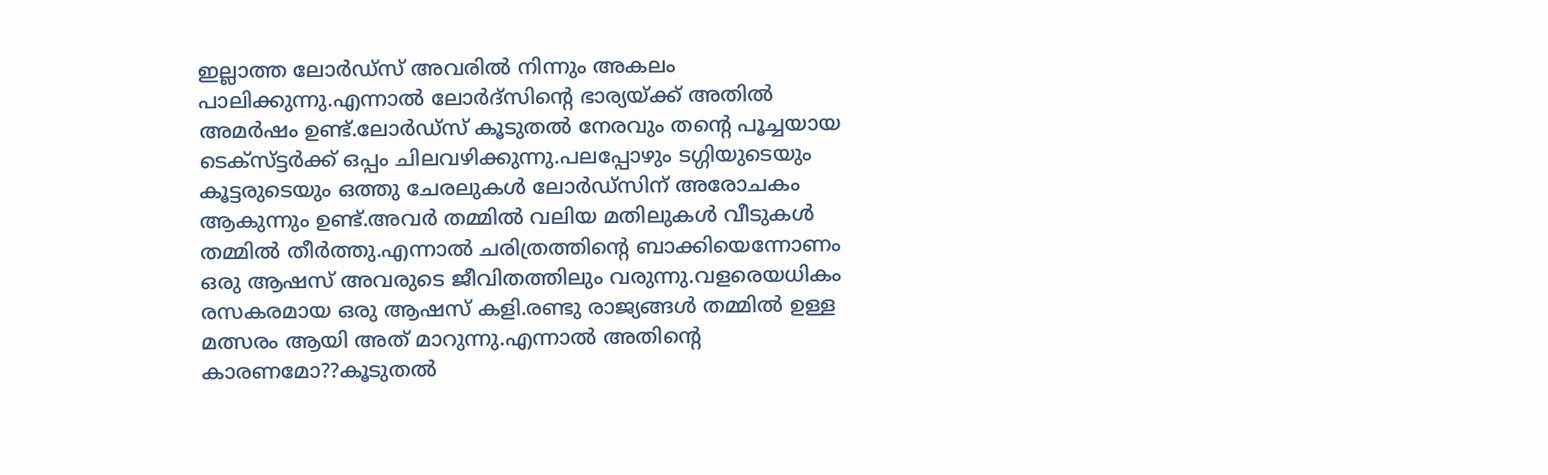ഇല്ലാത്ത ലോര്‍ഡ്സ് അവരില്‍ നിന്നും അകലം പാലിക്കുന്നു.എന്നാല്‍ ലോര്‍ദ്സിന്റെ ഭാര്യയ്ക്ക് അതില്‍ അമര്‍ഷം ഉണ്ട്.ലോര്‍ഡ്സ് കൂടുതല്‍ നേരവും തന്റെ പൂച്ചയായ ടെക്സ്ട്ടര്‍ക്ക് ഒപ്പം ചിലവഴിക്കുന്നു.പലപ്പോഴും ടഗ്ഗിയുടെയും കൂട്ടരുടെയും ഒത്തു ചേരലുകള്‍ ലോര്‍ഡ്സിന് അരോചകം ആകുന്നും ഉണ്ട്.അവര്‍ തമ്മില്‍ വലിയ മതിലുകള്‍ വീടുകള്‍ തമ്മില്‍ തീര്‍ത്തു.എന്നാല്‍ ചരിത്രത്തിന്‍റെ ബാക്കിയെന്നോണം ഒരു ആഷസ് അവരുടെ ജീവിതത്തിലും വരുന്നു.വളരെയധികം രസകരമായ ഒരു ആഷസ് കളി.രണ്ടു രാജ്യങ്ങള്‍ തമ്മില്‍ ഉള്ള മത്സരം ആയി അത് മാറുന്നു.എന്നാല്‍ അതിന്‍റെ കാരണമോ??കൂടുതല്‍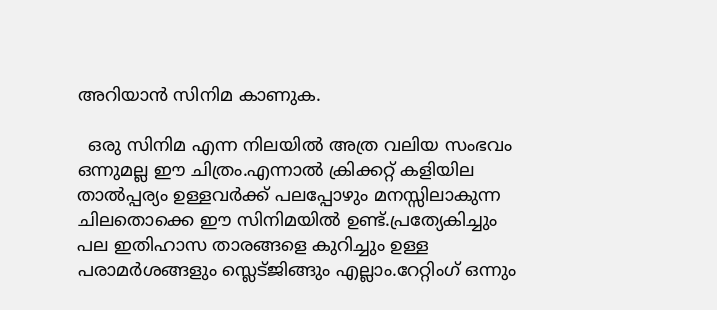അറിയാന്‍ സിനിമ കാണുക.

  ഒരു സിനിമ എന്ന നിലയില്‍ അത്ര വലിയ സംഭവം ഒന്നുമല്ല ഈ ചിത്രം.എന്നാല്‍ ക്രിക്കറ്റ് കളിയില താല്‍പ്പര്യം ഉള്ളവര്‍ക്ക് പലപ്പോഴും മനസ്സിലാകുന്ന ചിലതൊക്കെ ഈ സിനിമയില്‍ ഉണ്ട്.പ്രത്യേകിച്ചും പല ഇതിഹാസ താരങ്ങളെ കുറിച്ചും ഉള്ള പരാമര്‍ശങ്ങളും സ്ലെട്ജിങ്ങും എല്ലാം.റേറ്റിംഗ് ഒന്നും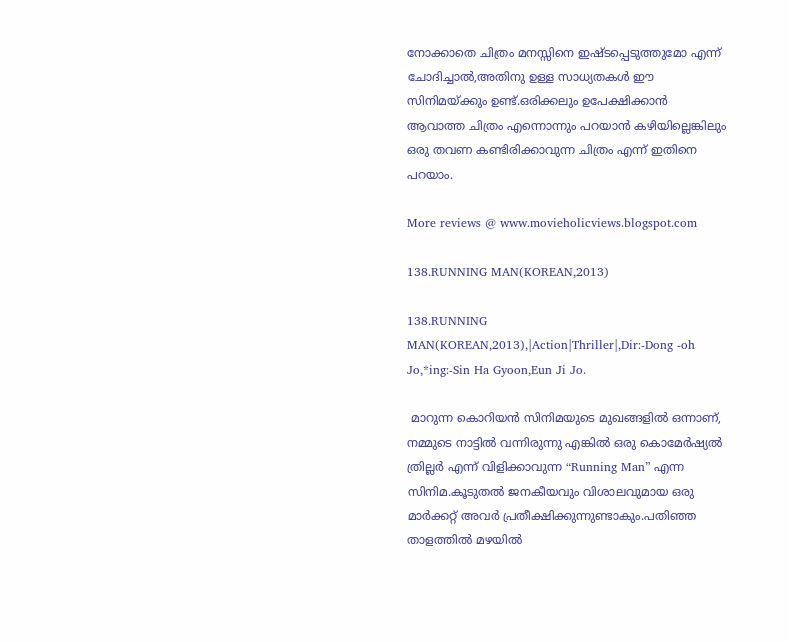നോക്കാതെ ചിത്രം മനസ്സിനെ ഇഷ്ടപ്പെടുത്തുമോ എന്ന് ചോദിച്ചാല്‍,അതിനു ഉള്ള സാധ്യതകള്‍ ഈ സിനിമയ്ക്കും ഉണ്ട്.ഒരിക്കലും ഉപേക്ഷിക്കാന്‍ ആവാത്ത ചിത്രം എന്നൊന്നും പറയാന്‍ കഴിയില്ലെങ്കിലും ഒരു തവണ കണ്ടിരിക്കാവുന്ന ചിത്രം എന്ന് ഇതിനെ പറയാം.

More reviews @ www.movieholicviews.blogspot.com

138.RUNNING MAN(KOREAN,2013)

138.RUNNING MAN(KOREAN,2013),|Action|Thriller|,Dir:-Dong -oh Jo,*ing:-Sin Ha Gyoon,Eun Ji Jo.

 മാറുന്ന കൊറിയന്‍ സിനിമയുടെ മുഖങ്ങളില്‍ ഒന്നാണ്, നമ്മുടെ നാട്ടില്‍ വന്നിരുന്നു എങ്കില്‍ ഒരു കൊമേര്‍ഷ്യല്‍ ത്രില്ലര്‍ എന്ന് വിളിക്കാവുന്ന “Running Man” എന്ന സിനിമ.കൂടുതല്‍ ജനകീയവും വിശാലവുമായ ഒരു മാര്‍ക്കറ്റ് അവര്‍ പ്രതീക്ഷിക്കുന്നുണ്ടാകും.പതിഞ്ഞ  താളത്തില്‍ മഴയില്‍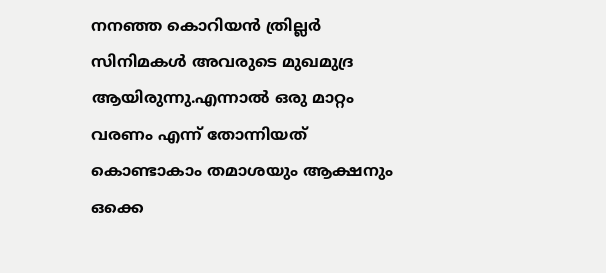നനഞ്ഞ കൊറിയന്‍ ത്രില്ലര്‍ സിനിമകള്‍ അവരുടെ മുഖമുദ്ര ആയിരുന്നു.എന്നാല്‍ ഒരു മാറ്റം വരണം എന്ന് തോന്നിയത് കൊണ്ടാകാം തമാശയും ആക്ഷനും ഒക്കെ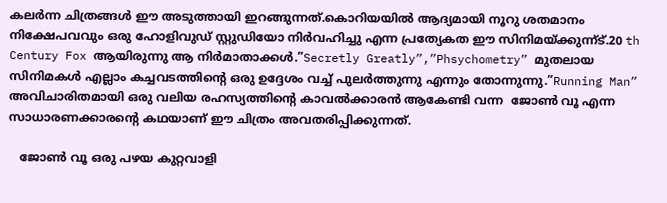കലര്‍ന്ന ചിത്രങ്ങള്‍ ഈ അടുത്തായി ഇറങ്ങുന്നത്.കൊറിയയില്‍ ആദ്യമായി നൂറു ശതമാനം നിക്ഷേപവവും ഒരു ഹോളിവുഡ് സ്റ്റുഡിയോ നിര്‍വഹിച്ചു എന്ന പ്രത്യേകത ഈ സിനിമയ്ക്കുന്ന്ട്.20 th Century Fox ആയിരുന്നു ആ നിര്‍മാതാക്കള്‍.”Secretly Greatly”,”Phsychometry” മുതലായ സിനിമകള്‍ എല്ലാം കച്ചവടത്തിന്‍റെ ഒരു ഉദ്ദേശം വച്ച് പുലര്‍ത്തുന്നു എന്നും തോന്നുന്നു.”Running Man” അവിചാരിതമായി ഒരു വലിയ രഹസ്യത്തിന്റെ കാവല്‍ക്കാരന്‍ ആകേണ്ടി വന്ന  ജോണ്‍ വൂ എന്ന സാധാരണക്കാരന്റെ കഥയാണ് ഈ ചിത്രം അവതരിപ്പിക്കുന്നത്‌.

   ജോണ്‍ വൂ ഒരു പഴയ കുറ്റവാളി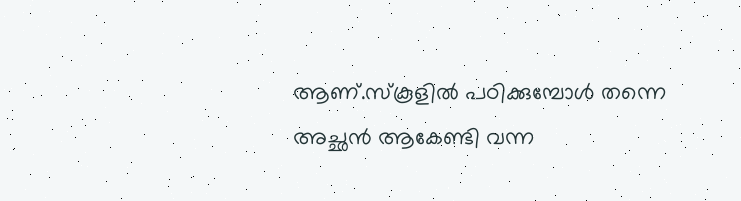ആണ്.സ്കൂളില്‍ പഠിക്കുമ്പോള്‍ തന്നെ അച്ഛന്‍ ആകേണ്ടി വന്ന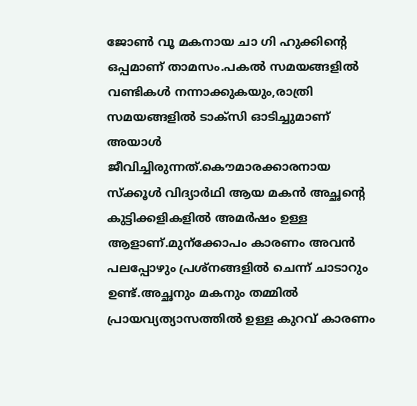ജോണ്‍ വൂ മകനായ ചാ ഗി ഹുക്കിന്റെ ഒപ്പമാണ് താമസം.പകല്‍ സമയങ്ങളില്‍ വണ്ടികള്‍ നന്നാക്കുകയും,രാത്രി സമയങ്ങളില്‍ ടാക്സി ഓടിച്ചുമാണ് അയാള്‍ ജീവിച്ചിരുന്നത്.കൌമാരക്കാരനായ സ്ക്കൂള്‍ വിദ്യാര്‍ഥി ആയ മകന്‍ അച്ഛന്റെ കുട്ടിക്കളികളില്‍ അമര്‍ഷം ഉള്ള ആളാണ്.മുന്ക്കോപം കാരണം അവന്‍ പലപ്പോഴും പ്രശ്നങ്ങളില്‍ ചെന്ന് ചാടാറും ഉണ്ട്.അച്ഛനും മകനും തമ്മില്‍ പ്രായവ്യത്യാസത്തില്‍ ഉള്ള കുറവ് കാരണം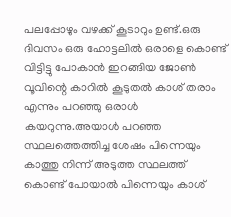പലപ്പോഴും വഴക്ക് കൂടാറും ഉണ്ട്.ഒരു ദിവസം ഒരു ഹോട്ടലില്‍ ഒരാളെ കൊണ്ട് വിട്ടിട്ടു പോകാന്‍ ഇറങ്ങിയ ജോണ്‍ വൂവിന്റെ കാറില്‍ കൂടുതല്‍ കാശ് തരാം എന്നും പറഞ്ഞു ഒരാള്‍ കയറുന്നു.അയാള്‍ പറഞ്ഞ സ്ഥലത്തെത്തിച്ച ശേഷം പിന്നെയും കാത്തു നിന്ന് അടുത്ത സ്ഥലത്ത് കൊണ്ട് പോയാല്‍ പിന്നെയും കാശ്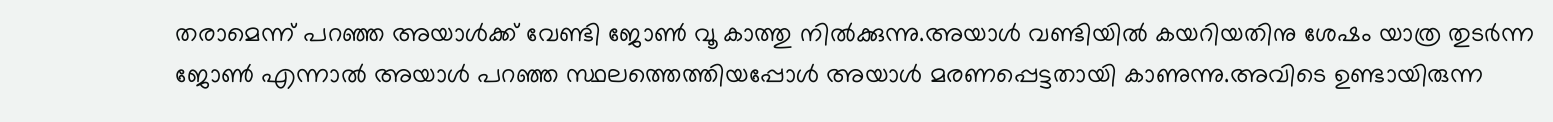തരാമെന്ന് പറഞ്ഞ അയാള്‍ക്ക്‌ വേണ്ടി ജോണ്‍ വൂ കാത്തു നില്‍ക്കുന്നു.അയാള്‍ വണ്ടിയില്‍ കയറിയതിനു ശേഷം യാത്ര തുടര്‍ന്ന ജോണ്‍ എന്നാല്‍ അയാള്‍ പറഞ്ഞ സ്ഥലത്തെത്തിയപ്പോള്‍ അയാള്‍ മരണപ്പെട്ടതായി കാണുന്നു.അവിടെ ഉണ്ടായിരുന്ന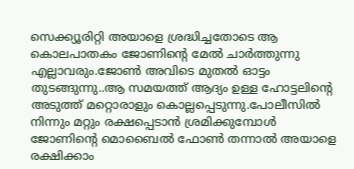സെക്ക്യൂരിറ്റി അയാളെ ശ്രദ്ധിച്ചതോടെ ആ കൊലപാതകം ജോണിന്‍റെ മേല്‍ ചാര്‍ത്തുന്നു എല്ലാവരും.ജോണ്‍ അവിടെ മുതല്‍ ഓട്ടം തുടങ്ങുന്നു..ആ സമയത്ത് ആദ്യം ഉള്ള ഹോട്ടലിന്‍റെ അടുത്ത് മറ്റൊരാളും കൊല്ലപ്പെടുന്നു.പോലീസില്‍ നിന്നും മറ്റും രക്ഷപ്പെടാന്‍ ശ്രമിക്കുമ്പോള്‍ ജോണിന്‍റെ മൊബൈല്‍ ഫോണ്‍ തന്നാല്‍ അയാളെ രക്ഷിക്കാം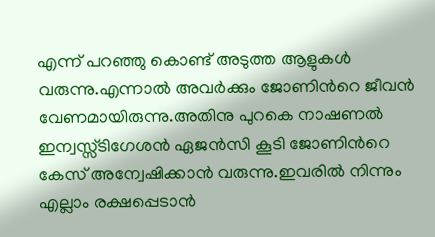എന്ന് പറഞ്ഞു കൊണ്ട് അടുത്ത ആളുകള്‍ വരുന്നു.എന്നാല്‍ അവര്‍ക്കും ജോണിന്‍റെ ജീവന്‍ വേണമായിരുന്നു.അതിനു പുറകെ നാഷണല്‍ ഇന്വസ്സ്ടിഗേശന്‍ ഏജന്‍സി കൂടി ജോണിന്‍റെ കേസ് അന്വേഷിക്കാന്‍ വരുന്നു.ഇവരില്‍ നിന്നും എല്ലാം രക്ഷപ്പെടാന്‍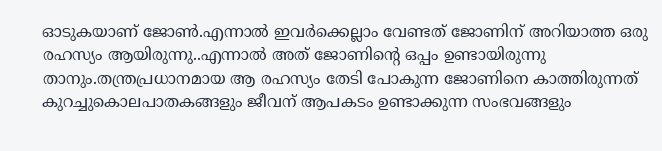ഓടുകയാണ് ജോണ്‍.എന്നാല്‍ ഇവര്‍ക്കെല്ലാം വേണ്ടത് ജോണിന് അറിയാത്ത ഒരു രഹസ്യം ആയിരുന്നു..എന്നാല്‍ അത് ജോണിന്‍റെ ഒപ്പം ഉണ്ടായിരുന്നു താനും.തന്ത്രപ്രധാനമായ ആ രഹസ്യം തേടി പോകുന്ന ജോണിനെ കാത്തിരുന്നത് കുറച്ചുകൊലപാതകങ്ങളും ജീവന് ആപകടം ഉണ്ടാക്കുന്ന സംഭവങ്ങളും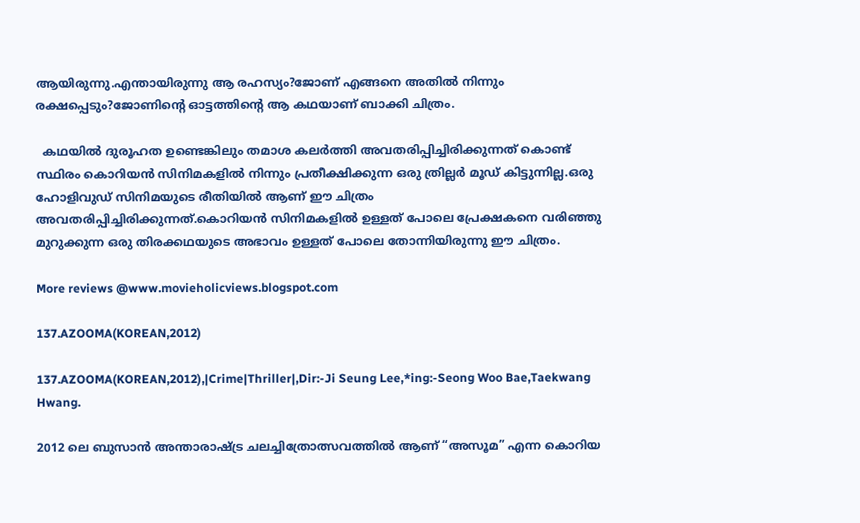ആയിരുന്നു.എന്തായിരുന്നു ആ രഹസ്യം?ജോണ് എങ്ങനെ അതില്‍ നിന്നും രക്ഷപ്പെടും?ജോണിന്റെ ഓട്ടത്തിന്റെ ആ കഥയാണ് ബാക്കി ചിത്രം.

  കഥയില്‍ ദുരൂഹത ഉണ്ടെങ്കിലും തമാശ കലര്‍ത്തി അവതരിപ്പിച്ചിരിക്കുന്നത് കൊണ്ട് സ്ഥിരം കൊറിയന്‍ സിനിമകളില്‍ നിന്നും പ്രതീക്ഷിക്കുന്ന ഒരു ത്രില്ലര്‍ മൂഡ്‌ കിട്ടുന്നില്ല.ഒരു ഹോളിവുഡ് സിനിമയുടെ രീതിയില്‍ ആണ് ഈ ചിത്രം അവതരിപ്പിച്ചിരിക്കുന്നത്.കൊറിയന്‍ സിനിമകളില്‍ ഉള്ളത് പോലെ പ്രേക്ഷകനെ വരിഞ്ഞു മുറുക്കുന്ന ഒരു തിരക്കഥയുടെ അഭാവം ഉള്ളത് പോലെ തോന്നിയിരുന്നു ഈ ചിത്രം.

More reviews @www.movieholicviews.blogspot.com

137.AZOOMA(KOREAN,2012)

137.AZOOMA(KOREAN,2012),|Crime|Thriller|,Dir:-Ji Seung Lee,*ing:-Seong Woo Bae,Taekwang Hwang.

2012 ലെ ബുസാന്‍ അന്താരാഷ്ട്ര ചലച്ചിത്രോത്സവത്തില്‍ ആണ് “അസൂമ” എന്ന കൊറിയ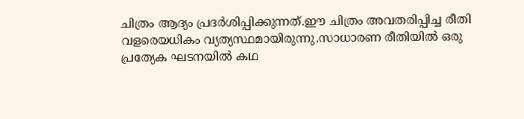ചിത്രം ആദ്യം പ്രദര്‍ശിപ്പിക്കുന്നത്.ഈ ചിത്രം അവതരിപ്പിച്ച രീതി വളരെയധികം വ്യത്യസ്ഥമായിരുന്നു.സാധാരണ രീതിയില്‍ ഒരു പ്രത്യേക ഘടനയില്‍ കഥ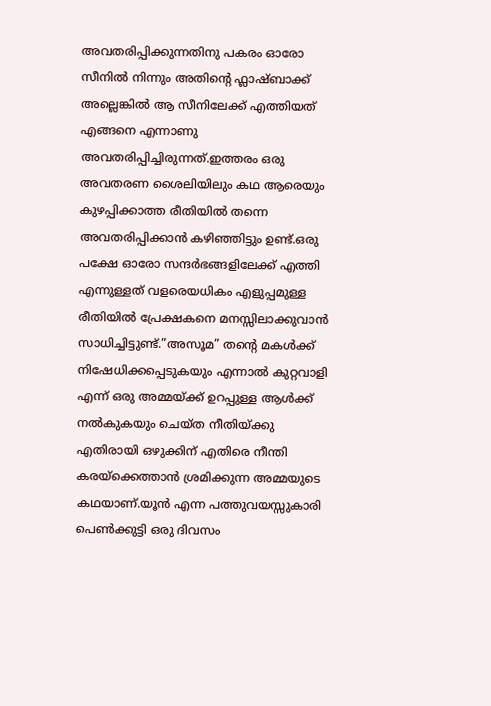അവതരിപ്പിക്കുന്നതിനു പകരം ഓരോ സീനില്‍ നിന്നും അതിന്‍റെ ഫ്ലാഷ്ബാക്ക് അല്ലെങ്കില്‍ ആ സീനിലേക്ക്‌ എത്തിയത് എങ്ങനെ എന്നാണു അവതരിപ്പിച്ചിരുന്നത്.ഇത്തരം ഒരു അവതരണ ശൈലിയിലും കഥ ആരെയും കുഴപ്പിക്കാത്ത രീതിയില്‍ തന്നെ അവതരിപ്പിക്കാന്‍ കഴിഞ്ഞിട്ടും ഉണ്ട്.ഒരു പക്ഷേ ഓരോ സന്ദര്‍ഭങ്ങളിലേക്ക് എത്തി എന്നുള്ളത് വളരെയധികം എളുപ്പമുള്ള രീതിയില്‍ പ്രേക്ഷകനെ മനസ്സിലാക്കുവാന്‍ സാധിച്ചിട്ടുണ്ട്.”അസൂമ” തന്‍റെ മകള്‍ക്ക് നിഷേധിക്കപ്പെടുകയും എന്നാല്‍ കുറ്റവാളി എന്ന് ഒരു അമ്മയ്ക്ക് ഉറപ്പുള്ള ആള്‍ക്ക് നല്‍കുകയും ചെയ്ത നീതിയ്ക്കു എതിരായി ഒഴുക്കിന് എതിരെ നീന്തി കരയ്ക്കെത്താന്‍ ശ്രമിക്കുന്ന അമ്മയുടെ കഥയാണ്.യൂന്‍ എന്ന പത്തുവയസ്സുകാരി പെണ്‍ക്കുട്ടി ഒരു ദിവസം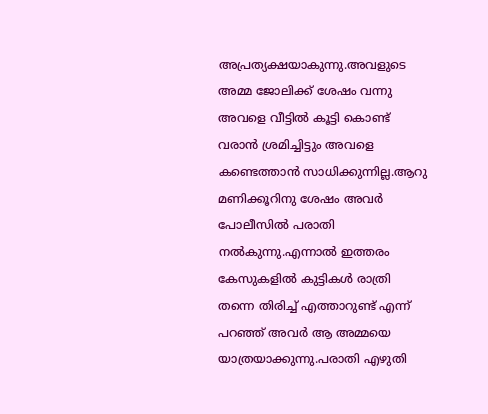അപ്രത്യക്ഷയാകുന്നു.അവളുടെ അമ്മ ജോലിക്ക് ശേഷം വന്നു അവളെ വീട്ടില്‍ കൂട്ടി കൊണ്ട് വരാന്‍ ശ്രമിച്ചിട്ടും അവളെ കണ്ടെത്താന്‍ സാധിക്കുന്നില്ല.ആറു മണിക്കൂറിനു ശേഷം അവര്‍ പോലീസില്‍ പരാതി നല്‍കുന്നു.എന്നാല്‍ ഇത്തരം കേസുകളില്‍ കുട്ടികള്‍ രാത്രി തന്നെ തിരിച്ച് എത്താറുണ്ട് എന്ന്‍ പറഞ്ഞ് അവര്‍ ആ അമ്മയെ യാത്രയാക്കുന്നു.പരാതി എഴുതി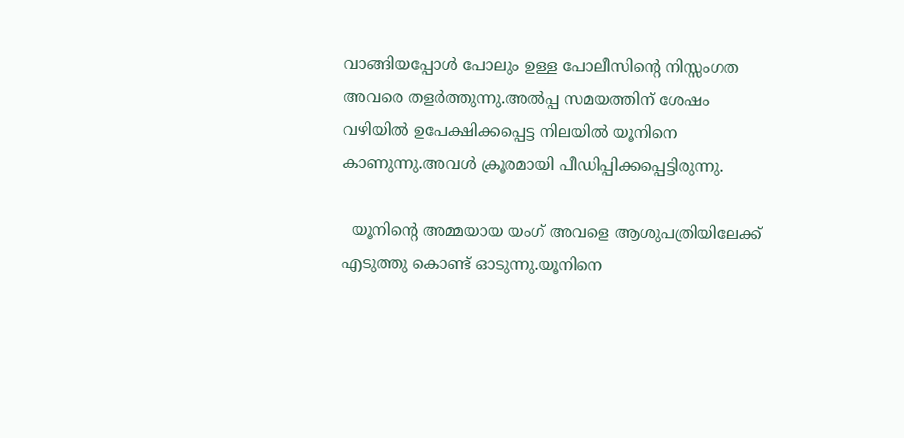വാങ്ങിയപ്പോള്‍ പോലും ഉള്ള പോലീസിന്‍റെ നിസ്സംഗത അവരെ തളര്‍ത്തുന്നു.അല്‍പ്പ സമയത്തിന് ശേഷം വഴിയില്‍ ഉപേക്ഷിക്കപ്പെട്ട നിലയില്‍ യൂനിനെ കാണുന്നു.അവള്‍ ക്രൂരമായി പീഡിപ്പിക്കപ്പെട്ടിരുന്നു.

  യൂനിന്റെ അമ്മയായ യംഗ് അവളെ ആശുപത്രിയിലേക്ക് എടുത്തു കൊണ്ട് ഓടുന്നു.യൂനിനെ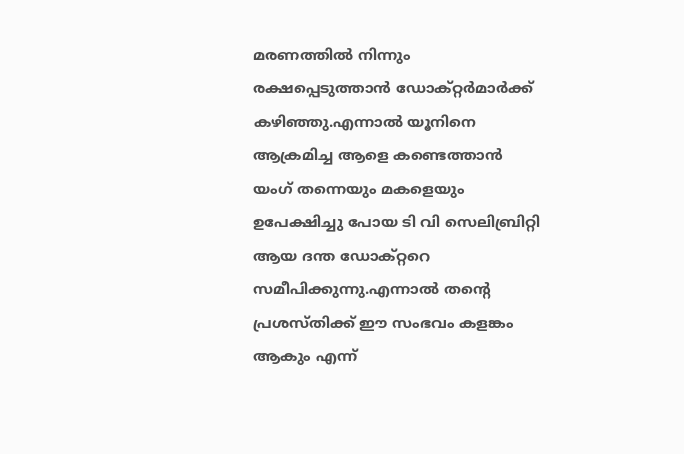മരണത്തില്‍ നിന്നും രക്ഷപ്പെടുത്താന്‍ ഡോക്റ്റര്‍മാര്‍ക്ക് കഴിഞ്ഞു.എന്നാല്‍ യൂനിനെ ആക്രമിച്ച ആളെ കണ്ടെത്താന്‍ യംഗ് തന്നെയും മകളെയും ഉപേക്ഷിച്ചു പോയ ടി വി സെലിബ്രിറ്റി ആയ ദന്ത ഡോക്റ്ററെ സമീപിക്കുന്നു.എന്നാല്‍ തന്‍റെ പ്രശസ്തിക്ക് ഈ സംഭവം കളങ്കം ആകും എന്ന്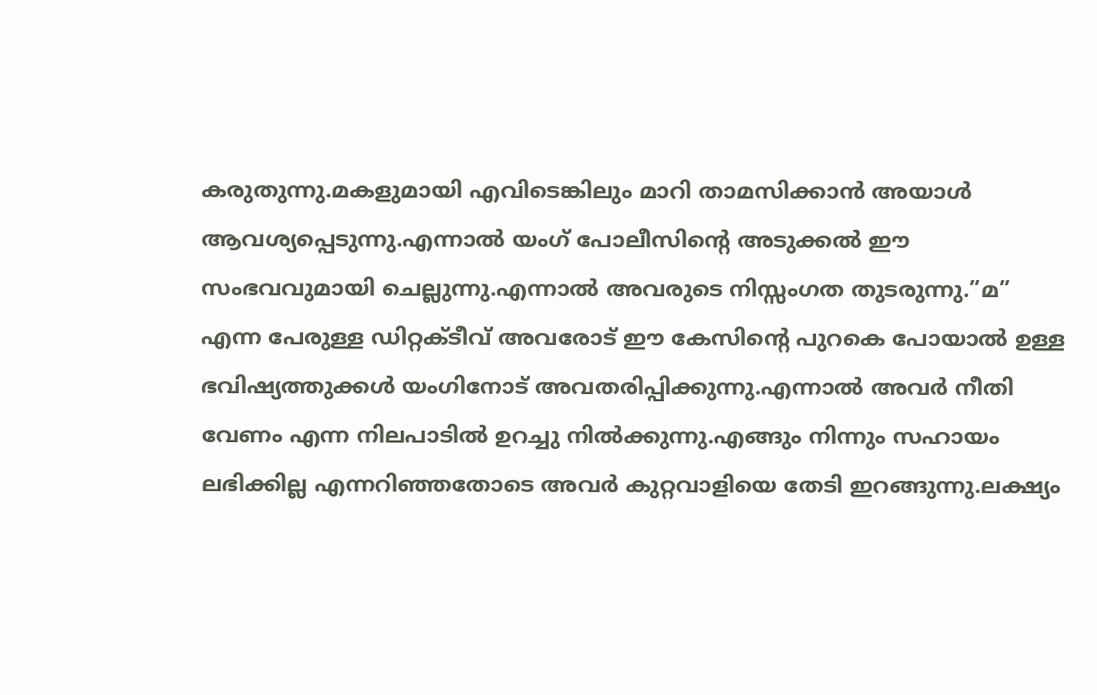കരുതുന്നു.മകളുമായി എവിടെങ്കിലും മാറി താമസിക്കാന്‍ അയാള്‍ ആവശ്യപ്പെടുന്നു.എന്നാല്‍ യംഗ് പോലീസിന്റെ അടുക്കല്‍ ഈ സംഭവവുമായി ചെല്ലുന്നു.എന്നാല്‍ അവരുടെ നിസ്സംഗത തുടരുന്നു.”മ” എന്ന പേരുള്ള ഡിറ്റക്ടീവ് അവരോട് ഈ കേസിന്‍റെ പുറകെ പോയാല്‍ ഉള്ള ഭവിഷ്യത്തുക്കള്‍ യംഗിനോട് അവതരിപ്പിക്കുന്നു.എന്നാല്‍ അവര്‍ നീതി വേണം എന്ന നിലപാടില്‍ ഉറച്ചു നില്‍ക്കുന്നു.എങ്ങും നിന്നും സഹായം ലഭിക്കില്ല എന്നറിഞ്ഞതോടെ അവര്‍ കുറ്റവാളിയെ തേടി ഇറങ്ങുന്നു.ലക്ഷ്യം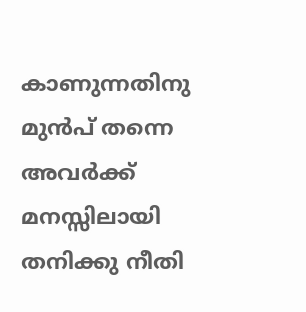കാണുന്നതിനു മുന്‍പ് തന്നെ അവര്‍ക്ക് മനസ്സിലായി തനിക്കു നീതി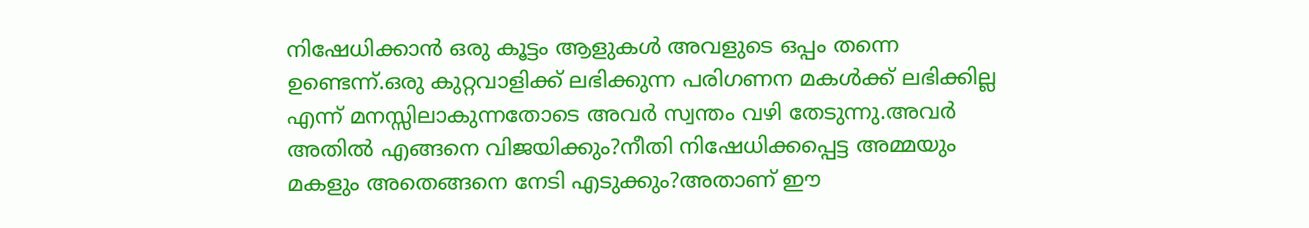നിഷേധിക്കാന്‍ ഒരു കൂട്ടം ആളുകള്‍ അവളുടെ ഒപ്പം തന്നെ ഉണ്ടെന്ന്.ഒരു കുറ്റവാളിക്ക് ലഭിക്കുന്ന പരിഗണന മകള്‍ക്ക് ലഭിക്കില്ല എന്ന് മനസ്സിലാകുന്നതോടെ അവര്‍ സ്വന്തം വഴി തേടുന്നു.അവര്‍ അതില്‍ എങ്ങനെ വിജയിക്കും?നീതി നിഷേധിക്കപ്പെട്ട അമ്മയും മകളും അതെങ്ങനെ നേടി എടുക്കും?അതാണ്‌ ഈ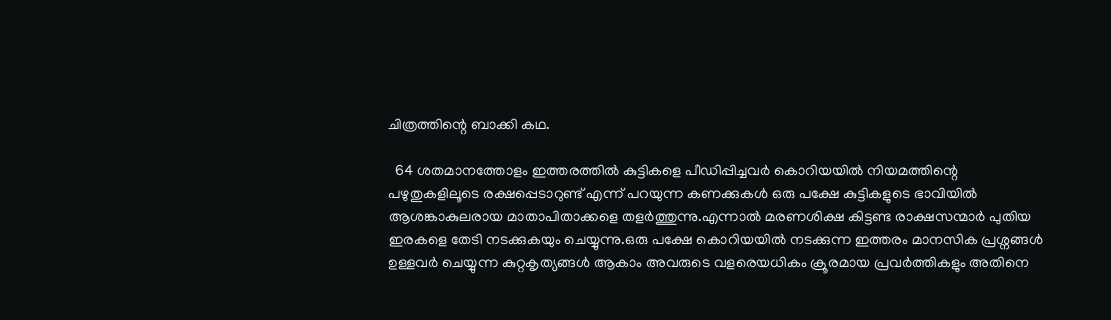ചിത്രത്തിന്റെ ബാക്കി കഥ.

  64 ശതമാനത്തോളം ഇത്തരത്തില്‍ കുട്ടികളെ പീഡിപ്പിച്ചവര്‍ കൊറിയയില്‍ നിയമത്തിന്റെ പഴുതുകളിലൂടെ രക്ഷപ്പെടാറുണ്ട് എന്ന് പറയുന്ന കണക്കുകള്‍ ഒരു പക്ഷേ കുട്ടികളുടെ ഭാവിയില്‍ ആശങ്കാകുലരായ മാതാപിതാക്കളെ തളര്‍ത്തുന്നു.എന്നാല്‍ മരണശിക്ഷ കിട്ടണ്ട രാക്ഷസന്മാര്‍ പുതിയ ഇരകളെ തേടി നടക്കുകയും ചെയ്യുന്നു.ഒരു പക്ഷേ കൊറിയയില്‍ നടക്കുന്ന ഇത്തരം മാനസിക പ്രശ്നങ്ങള്‍ ഉള്ളവര്‍ ചെയ്യുന്ന കുറ്റകൃത്യങ്ങള്‍ ആകാം അവരുടെ വളരെയധികം ക്രൂരമായ പ്രവര്‍ത്തികളും അതിനെ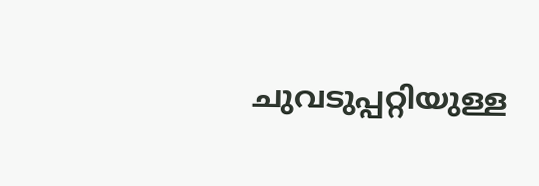ചുവടുപ്പറ്റിയുള്ള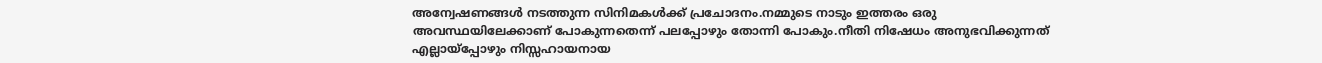അന്വേഷണങ്ങള്‍ നടത്തുന്ന സിനിമകള്‍ക്ക്‌ പ്രചോദനം.നമ്മുടെ നാടും ഇത്തരം ഒരു അവസ്ഥയിലേക്കാണ് പോകുന്നതെന്ന് പലപ്പോഴും തോന്നി പോകും.നീതി നിഷേധം അനുഭവിക്കുന്നത് എല്ലായ്പ്പോഴും നിസ്സഹായനായ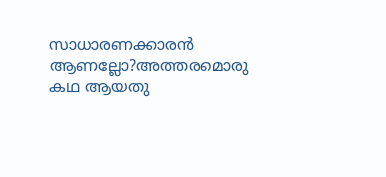സാധാരണക്കാരന്‍ ആണല്ലോ?അത്തരമൊരു കഥ ആയതു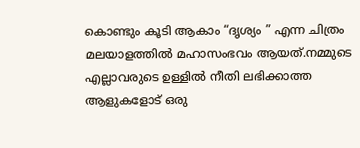കൊണ്ടും കൂടി ആകാം “ദൃശ്യം ” എന്ന ചിത്രം മലയാളത്തില്‍ മഹാസംഭവം ആയത്.നമ്മുടെ എല്ലാവരുടെ ഉള്ളില്‍ നീതി ലഭിക്കാത്ത ആളുകളോട് ഒരു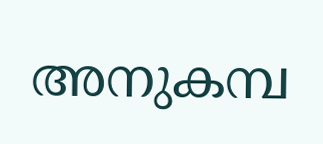അനുകമ്പ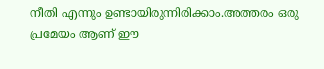നീതി എന്നും ഉണ്ടായിരുന്നിരിക്കാം.അത്തരം ഒരു പ്രമേയം ആണ് ഈ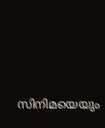സിനിമയെയും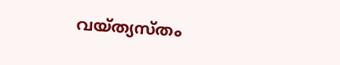വയ്ത്യസ്തം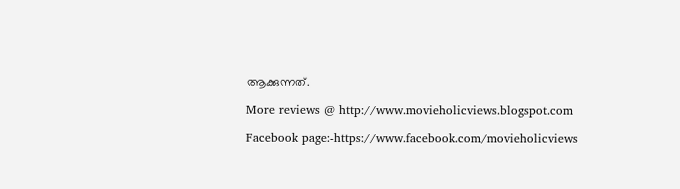ആക്കുന്നത്.

More reviews @ http://www.movieholicviews.blogspot.com

Facebook page:-https://www.facebook.com/movieholicviews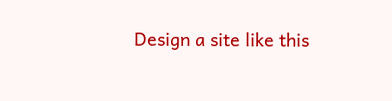Design a site like this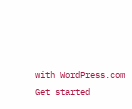with WordPress.com
Get started